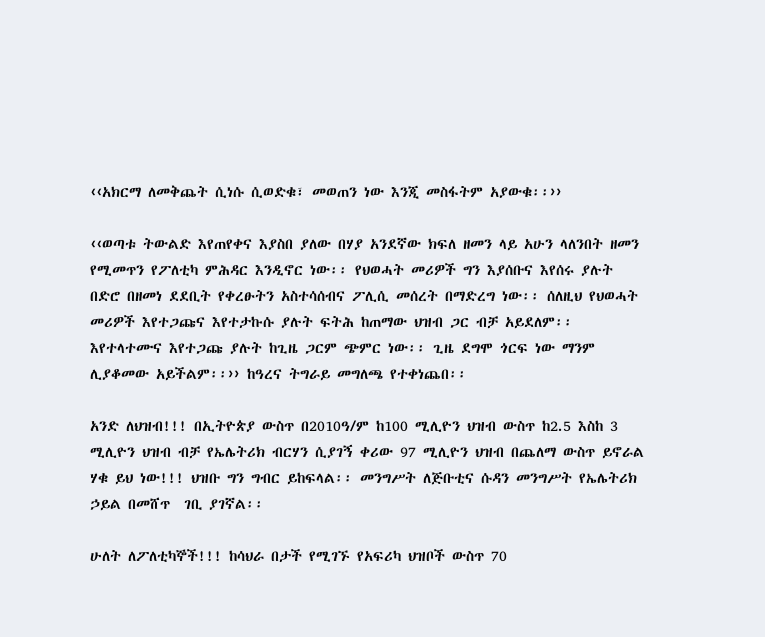‹‹አክርማ ለመቅጨት ሲነሱ ሲወድቁ፣ መወጠን ነው እንጂ መስፋትም አያውቁ፡፡››

‹‹ወጣቱ ትውልድ እየጠየቀና እያስበ ያለው በሃያ አንደኛው ክፍለ ዘመን ላይ አሁን ላለንበት ዘመን የሚመጥን የፖለቲካ ምሕዳር እንዲኖር ነው፡፡ የህወሓት መሪዎች ግን እያሰቡና እየሰሩ ያሉት በድሮ በዘመነ ደደቢት የቀረፁትን አስተሳሰብና ፖሊሲ መሰረት በማድረግ ነው፡፡ ሰለዚህ የህወሓት መሪዎች እየተጋጩና እየተታኩሱ ያሉት ፍትሕ ከጠማው ህዝብ ጋር ብቻ አይደለም፡፡ እየተላተሙና እየተጋጩ ያሉት ከጊዜ ጋርም ጭምር ነው፡፡ ጊዜ ደግሞ ጎርፍ ነው ማንም ሊያቆመው አይችልም፡፡›› ከዓረና ትግራይ መግለጫ የተቀነጨበ፡፡

አንድ ለህዝብ!!! በኢትዮጵያ ውስጥ በ2010ዓ/ም ከ100 ሚሊዮን ህዝብ ውስጥ ከ2.5 እስከ 3 ሚሊዮን ህዝብ ብቻ የኤሌትሪክ ብርሃን ሲያገኝ ቀሪው 97 ሚሊዮን ህዝብ በጨለማ ውስጥ ይኖራል ሃቁ ይህ ነው!!! ህዝቡ ግን ግብር ይከፍላል፡፡ መንግሥት ለጅቡቲና ሱዳን መንግሥት የኤሌትሪክ ኃይል በመሸጥ  ገቢ ያገኛል፡፡

ሁለት ለፖለቲካኞች!!! ከሳህራ በታች የሚገኙ የአፍሪካ ህዝቦች ውስጥ 70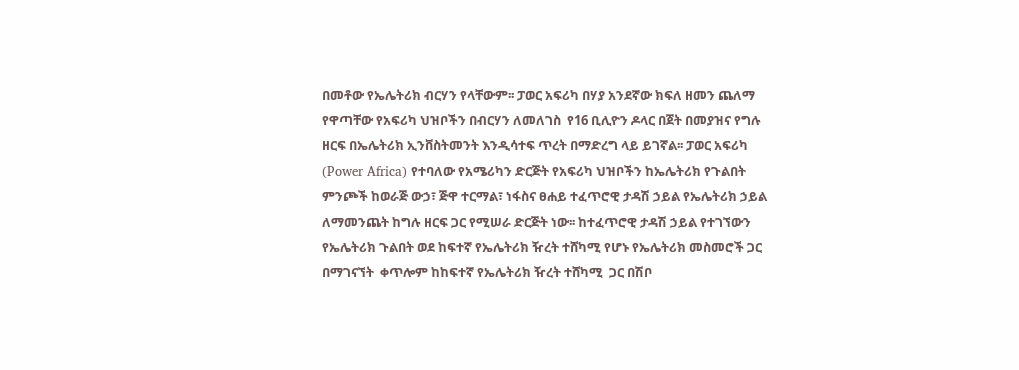በመቶው የኤሌትሪክ ብርሃን የላቸውም፡፡ ፓወር አፍሪካ በሃያ አንደኛው ክፍለ ዘመን ጨለማ የዋጣቸው የአፍሪካ ህዝቦችን በብርሃን ለመለገስ  የ16 ቢሊዮን ዶላር በጀት በመያዝና የግሉ ዘርፍ በኤሌትሪክ ኢንቨስትመንት እንዲሳተፍ ጥረት በማድረግ ላይ ይገኛል፡፡ ፓወር አፍሪካ (Power Africa) የተባለው የአሜሪካን ድርጅት የአፍሪካ ህዝቦችን ከኤሌትሪክ የጉልበት ምንጮች ከወራጅ ውኃ፣ ጅዋ ተርማል፣ ነፋስና ፀሐይ ተፈጥሮዊ ታዳሽ ኃይል የኤሌትሪክ ኃይል ለማመንጨት ከግሉ ዘርፍ ጋር የሚሠራ ድርጅት ነው፡፡ ከተፈጥሮዊ ታዳሽ ኃይል የተገኘውን የኤሌትሪክ ጉልበት ወደ ከፍተኛ የኤሌትሪክ ዥረት ተሸካሚ የሆኑ የኤሌትሪክ መስመሮች ጋር በማገናኘት  ቀጥሎም ከከፍተኛ የኤሌትሪክ ዥረት ተሸካሚ  ጋር በሽቦ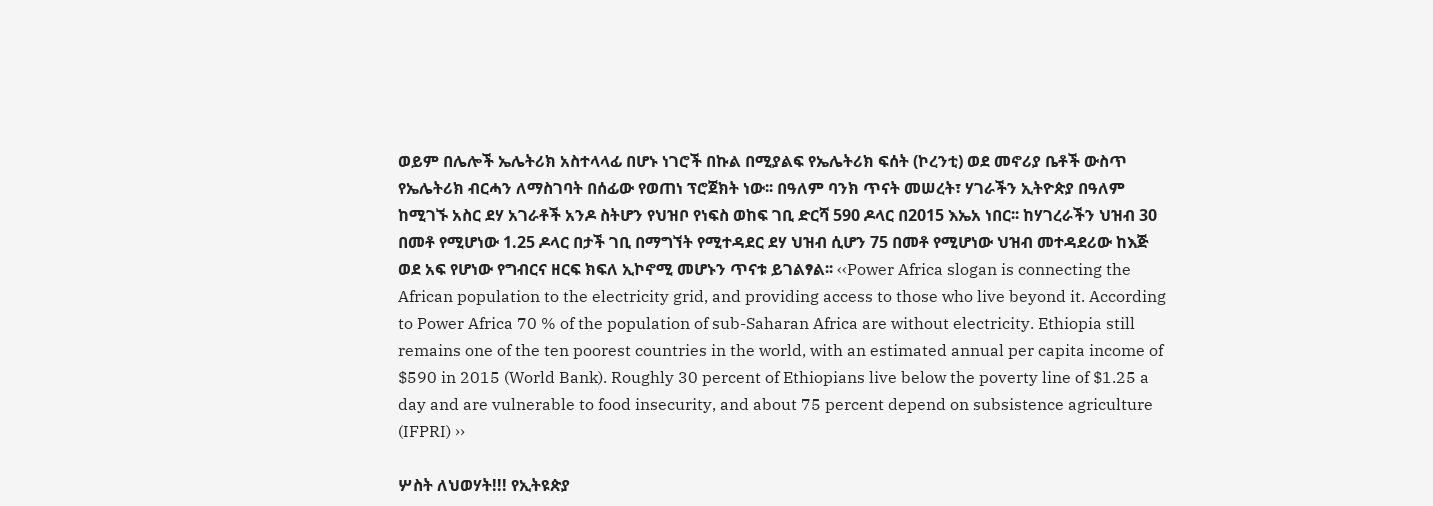ወይም በሌሎች ኤሌትሪክ አስተላላፊ በሆኑ ነገሮች በኩል በሚያልፍ የኤሌትሪክ ፍሰት (ኮረንቲ) ወደ መኖሪያ ቤቶች ውስጥ የኤሌትሪክ ብርሓን ለማስገባት በሰፊው የወጠነ ፕሮጀክት ነው፡፡ በዓለም ባንክ ጥናት መሠረት፣ ሃገራችን ኢትዮጵያ በዓለም ከሚገኙ አስር ደሃ አገራቶች አንዶ ስትሆን የህዝቦ የነፍስ ወከፍ ገቢ ድርሻ 590 ዶላር በ2015 እኤአ ነበር፡፡ ከሃገረራችን ህዝብ 30 በመቶ የሚሆነው 1.25 ዶላር በታች ገቢ በማግኘት የሚተዳደር ደሃ ህዝብ ሲሆን 75 በመቶ የሚሆነው ህዝብ መተዳደሪው ከእጅ ወደ አፍ የሆነው የግብርና ዘርፍ ክፍለ ኢኮኖሚ መሆኑን ጥናቱ ይገልፃል፡፡ ‹‹Power Africa slogan is connecting the African population to the electricity grid, and providing access to those who live beyond it. According to Power Africa 70 % of the population of sub-Saharan Africa are without electricity. Ethiopia still remains one of the ten poorest countries in the world, with an estimated annual per capita income of $590 in 2015 (World Bank). Roughly 30 percent of Ethiopians live below the poverty line of $1.25 a day and are vulnerable to food insecurity, and about 75 percent depend on subsistence agriculture (IFPRI) ››

ሦስት ለህወሃት!!! የኢትዩጵያ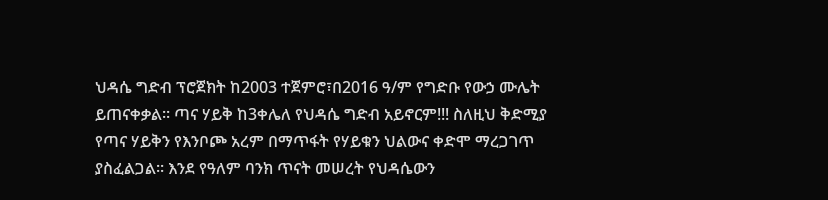ህዳሴ ግድብ ፕሮጀክት ከ2003 ተጀምሮ፣በ2016 ዓ/ም የግድቡ የውኃ ሙሌት ይጠናቀቃል፡፡ ጣና ሃይቅ ከ3ቀሌለ የህዳሴ ግድብ አይኖርም!!! ስለዚህ ቅድሚያ የጣና ሃይቅን የእንቦጮ አረም በማጥፋት የሃይቁን ህልውና ቀድሞ ማረጋገጥ ያስፈልጋል፡፡ እንደ የዓለም ባንክ ጥናት መሠረት የህዳሴውን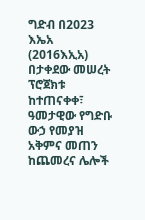ግድብ በ2023 እኤአ (2016እኢአ) በታቀደው መሠረት ፕሮጀክቱ ከተጠናቀቀ፣ ዓመታዊው የግድቡ ውኃ የመያዝ አቅምና መጠን ከጨመረና ሌሎች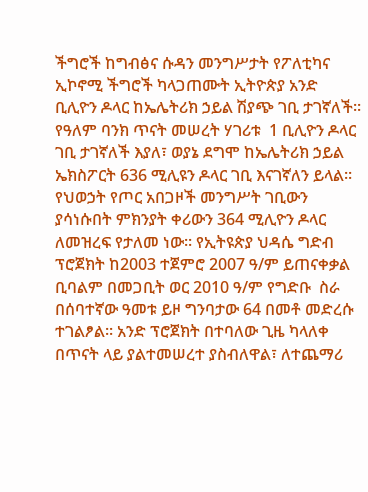ችግሮች ከግብፅና ሱዳን መንግሥታት የፖለቲካና ኢኮኖሚ ችግሮች ካላጋጠሙት ኢትዮጵያ አንድ ቢሊዮን ዶላር ከኤሌትሪክ ኃይል ሽያጭ ገቢ ታገኛለች፡፡ የዓለም ባንክ ጥናት መሠረት ሃገሪቱ  1 ቢሊዮን ዶላር ገቢ ታገኛለች እያለ፣ ወያኔ ደግሞ ከኤሌትሪክ ኃይል ኤክስፖርት 636 ሚሊዩን ዶላር ገቢ እናገኛለን ይላል፡፡ የህወኃት የጦር አበጋዞች መንግሥት ገቢውን ያሳነሱበት ምክንያት ቀሪውን 364 ሚሊዮን ዶላር ለመዝረፍ የታለመ ነው፡፡ የኢትዩጵያ ህዳሴ ግድብ ፕሮጀክት ከ2003 ተጀምሮ 2007 ዓ/ም ይጠናቀቃል ቢባልም በመጋቢት ወር 2010 ዓ/ም የግድቡ  ስራ በሰባተኛው ዓመቱ ይዞ ግንባታው 64 በመቶ መድረሱ ተገልፆል፡፡ አንድ ፕሮጀክት በተባለው ጊዜ ካላለቀ በጥናት ላይ ያልተመሠረተ ያስብለዋል፣ ለተጨማሪ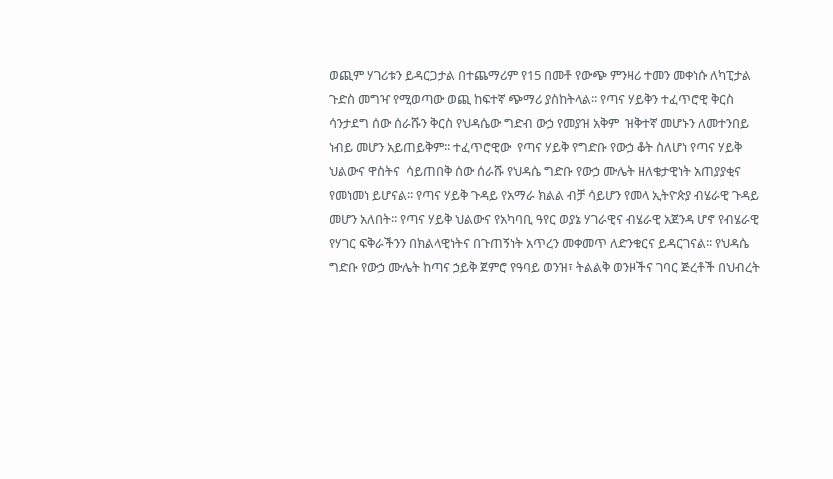ወጪም ሃገሪቱን ይዳርጋታል በተጨማሪም የ15 በመቶ የውጭ ምንዛሪ ተመን መቀነሱ ለካፒታል ጉድስ መግዣ የሚወጣው ወጪ ከፍተኛ ጭማሪ ያስከትላል፡፡ የጣና ሃይቅን ተፈጥሮዊ ቅርስ ሳንታደግ ሰው ሰራሹን ቅርስ የህዳሴው ግድብ ውኃ የመያዝ አቅም  ዝቅተኛ መሆኑን ለመተንበይ ነብይ መሆን አይጠይቅም፡፡ ተፈጥሮዊው  የጣና ሃይቅ የግድቡ የውኃ ቆት ስለሆነ የጣና ሃይቅ ህልውና ዋስትና  ሳይጠበቅ ሰው ሰራሹ የህዳሴ ግድቡ የውኃ ሙሌት ዘለቄታዊነት አጠያያቂና  የመነመነ ይሆናል፡፡ የጣና ሃይቅ ጉዳይ የአማራ ክልል ብቻ ሳይሆን የመላ ኢትዮጵያ ብሄራዊ ጉዳይ መሆን አለበት፡፡ የጣና ሃይቅ ህልውና የአካባቢ ዓየር ወያኔ ሃገራዊና ብሄራዊ አጀንዳ ሆኖ የብሄራዊ የሃገር ፍቅራችንን በክልላዊነትና በጉጠኝነት አጥረን መቀመጥ ለድንቁርና ይዳርገናል፡፡ የህዳሴ ግድቡ የውኃ ሙሌት ከጣና ኃይቅ ጀምሮ የዓባይ ወንዝ፣ ትልልቅ ወንዞችና ገባር ጅረቶች በህብረት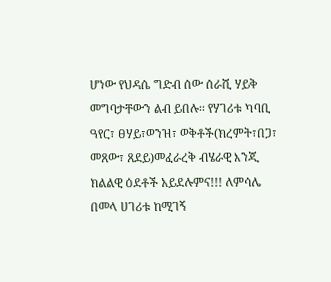ሆነው የህዳሴ ግድብ ሰው ሰራሺ ሃይቅ መግባታቸውን ልብ ይበሉ፡፡ የሃገሪቱ ካባቢ ዓየር፣ ፀሃይ፣ወንዝ፣ ወቅቶች(ክረምት፣በጋ፣ መጸው፣ ጸደይ)መፈራረቅ ብሄራዊ እንጂ ክልልዊ ዕደቶች አይደሉምና!!! ለምሳሌ በመላ ሀገሪቱ ከሚገኝ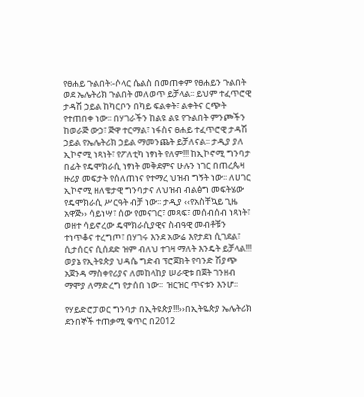የፀሐይ ጉልበት፡-ሶላር ሴልስ በመጠቀም የፀሐይን ጉልበት ወደ ኤሌትሪክ ጉልበት መለወጥ ይቻላል፡፡ ይህም ተፈጥሮዊ ታዳሽ ኃይል ከካርቦን በካይ ፍልቀት፣ ልቀትና ርጭት የተጠበቀ ነው፡፡ በሃገራችን ከልዩ ልዩ የጉልበት ምንጮችን ከወራጅ ውኃ፣ ጅዋ ተርማል፣ ነፋስና ፀሐይ ተፈጥሮዊ ታዳሽ ኃይል የኤሌትሪክ ኃይል ማመንጨት ይቻለናል፡፡ ታዲያ ያለ ኢኮኖሚ ነጻነት፣ የፖለቲካ ነፃነት የለም!!! ከኢኮኖሚ ግንባታ በፊት የዴሞክራሲ ነፃነት መቅደምና ሁሉን ነገር በጠረጴዛ ዙሪያ መፍታት የሰለጠነና የተማረ ህዝብ ግኝት ነው፡፡ ለሀገር ኢኮኖሚ ዘለቄታዊ ግንባታና ለህዝብ ብልፅግ መፍትሄው የዴሞክራሲ ሥርዓት ብቻ ነው፡፡ ታዲያ ‹‹የአስቸኳይ ጊዜ አዋጅ›› ሳይነሣ፣ ሰው የመናገር፣ መጻፍ፣ መሰብሰብ ነጻነት፣ ወዘተ ሳይኖረው ዴሞክራሲያዊና ስብዓዊ መብቶቹን ተነጥቆና ተረግጦ፣ በሃገሩ እንደ አውሬ እየታደነ ሲገደል፣ ሲታሰርና ሲሰደድ ዝም ብለህ ተገዛ ማለት እንዴት ይቻላል!!! ወያኔ የኢትዩጵያ ህዳሴ ግድብ ፕሮጀክት የባንድ ሽያጭ አጀንዳ ማስቀየሪያና ለመከላከያ ሠራዊቱ በጀት ገንዘብ ማሞያ ለማድረግ የታሰበ ነው፡፡  ዝርዝር ጥናቱን እንሆ፡፡

የሃይድሮፓወር ግንባታ በኢትዩጵያ!!!››በኢትዬጵያ ኤሌትሪክ ደንበኞች ተጠቃሚ ቁጥር በ2012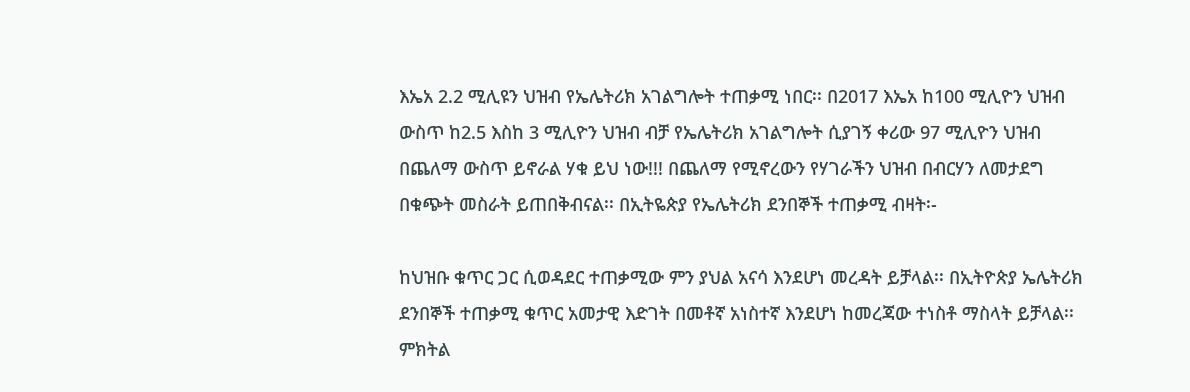እኤአ 2.2 ሚሊዩን ህዝብ የኤሌትሪክ አገልግሎት ተጠቃሚ ነበር፡፡ በ2017 እኤአ ከ100 ሚሊዮን ህዝብ ውስጥ ከ2.5 እስከ 3 ሚሊዮን ህዝብ ብቻ የኤሌትሪክ አገልግሎት ሲያገኝ ቀሪው 97 ሚሊዮን ህዝብ በጨለማ ውስጥ ይኖራል ሃቁ ይህ ነው!!! በጨለማ የሚኖረውን የሃገራችን ህዝብ በብርሃን ለመታደግ በቁጭት መስራት ይጠበቅብናል፡፡ በኢትዬጵያ የኤሌትሪክ ደንበኞች ተጠቃሚ ብዛት፡-

ከህዝቡ ቁጥር ጋር ሲወዳደር ተጠቃሚው ምን ያህል አናሳ እንደሆነ መረዳት ይቻላል፡፡ በኢትዮጵያ ኤሌትሪክ ደንበኞች ተጠቃሚ ቁጥር አመታዊ እድገት በመቶኛ አነስተኛ እንደሆነ ከመረጃው ተነስቶ ማስላት ይቻላል፡፡ ምክትል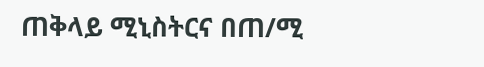ጠቅላይ ሚኒስትርና በጠ/ሚ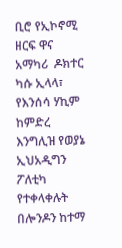ቢሮ የኢኮኖሚ ዘርፍ ዋና አማካሪ  ዶክተር ካሱ ኢላላ፣ የእንሰሳ ሃኪም ከምድረ እንግሊዝ የወያኔ ኢህአዲግን ፖለቲካ የተቀላቀሉት በሎንዶን ከተማ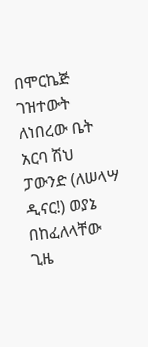በሞርኬጅ ገዝተውት ለነበረው ቤት አርባ ሽህ ፓውንድ (ለሠላሣ ዲናር!) ወያኔ በከፈለላቸው ጊዜ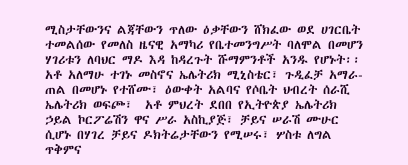ሚስታቸውንና ልጃቸውን ጥለው ዕቃቸውን ሸክፈው ወደ ሀገርቤት ተመልሰው የመለስ ዜናዊ አማካሪ የቤተመንግሥት ባለሞል በመሆን ሃገሪቱን ለባህር ማዶ እዳ ከዳረጉት ሹማምንቶች አንዱ የሆኑት፡፡ አቶ አለማሁ ተገኑ መስኖና ኤሌትሪክ ሚኒስቴር፣ ጉዲፈቻ አማራ-ጠል በመሆኑ የተሸሙ፣ ዕውቀት አልባና የሶቤት ህብረት ሰራሺ ኤሌትሪክ ወፍጮ፣  አቶ ምህረት ደበበ የኢትዮጵያ ኤሌትሪክ ኃይል ኮርፖሬሽን ዋና ሥራ አስኪያጅ፣ ቻይና ሠራሽ ሙሁር ሲሆኑ በሃገረ ቻይና ዶክትሬታቸውን የሚሠሩ፣ ሦስቱ ለግል ጥቅምና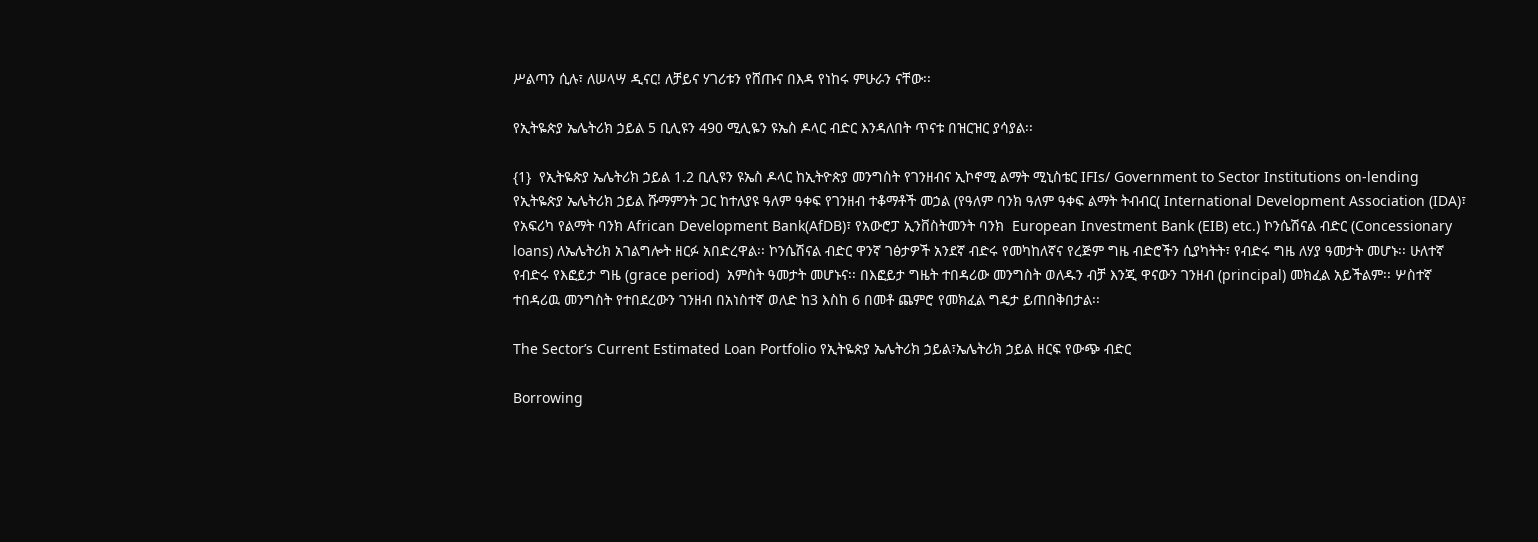ሥልጣን ሲሉ፣ ለሠላሣ ዲናር! ለቻይና ሃገሪቱን የሸጡና በእዳ የነከሩ ምሁራን ናቸው፡፡

የኢትዬጵያ ኤሌትሪክ ኃይል 5 ቢሊዩን 490 ሚሊዬን ዩኤስ ዶላር ብድር እንዳለበት ጥናቱ በዝርዝር ያሳያል፡፡

{1}  የኢትዬጵያ ኤሌትሪክ ኃይል 1.2 ቢሊዩን ዩኤስ ዶላር ከኢትዮጵያ መንግስት የገንዘብና ኢኮኖሚ ልማት ሚኒስቴር IFIs/ Government to Sector Institutions on-lending የኢትዬጵያ ኤሌትሪክ ኃይል ሹማምንት ጋር ከተለያዩ ዓለም ዓቀፍ የገንዘብ ተቆማቶች መኃል (የዓለም ባንክ ዓለም ዓቀፍ ልማት ትብብር( International Development Association (IDA)፣ የአፍሪካ የልማት ባንክ African Development Bank(AfDB)፣ የአውሮፓ ኢንቨስትመንት ባንክ  European Investment Bank (EIB) etc.) ኮንሴሽናል ብድር (Concessionary loans) ለኤሌትሪክ አገልግሎት ዘርፉ አበድረዋል፡፡ ኮንሴሽናል ብድር ዋንኛ ገፅታዎች አንደኛ ብድሩ የመካከለኛና የረጅም ግዜ ብድሮችን ሲያካትት፣ የብድሩ ግዜ ለሃያ ዓመታት መሆኑ፡፡ ሁለተኛ የብድሩ የእፎይታ ግዜ (grace period)  አምስት ዓመታት መሆኑና፡፡ በእፎይታ ግዜት ተበዳሪው መንግስት ወለዱን ብቻ እንጂ ዋናውን ገንዘብ (principal) መክፈል አይችልም፡፡ ሦስተኛ ተበዳሪዉ መንግስት የተበደረውን ገንዘብ በአነስተኛ ወለድ ከ3 እስከ 6 በመቶ ጨምሮ የመክፈል ግዴታ ይጠበቅበታል፡፡

The Sector’s Current Estimated Loan Portfolio የኢትዬጵያ ኤሌትሪክ ኃይል፣ኤሌትሪክ ኃይል ዘርፍ የውጭ ብድር

Borrowing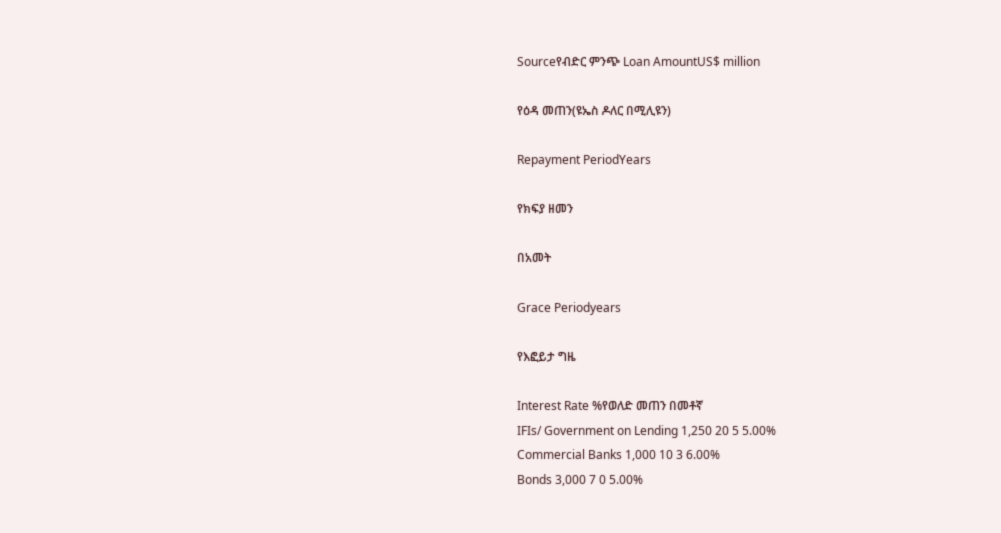Sourceየብድር ምንጭ Loan AmountUS$ million

የዕዳ መጠን(ዩኤስ ዶለር በሚሊዩን)

Repayment PeriodYears

የክፍያ ዘመን

በአመት

Grace Periodyears

የእፎይታ ግዜ

Interest Rate %የወለድ መጠን በመቶኛ
IFIs/ Government on Lending 1,250 20 5 5.00%
Commercial Banks 1,000 10 3 6.00%
Bonds 3,000 7 0 5.00%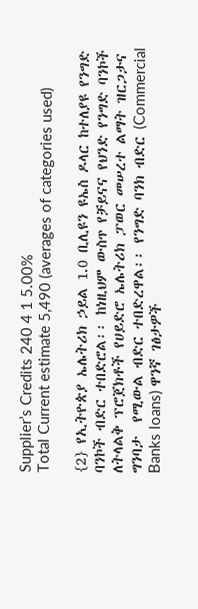Supplier’s Credits 240 4 1 5.00%
Total Current estimate 5,490 (averages of categories used)

{2} የኢትዮጵያ ኤሌትሪክ ኃይል 1.0 ቢሊዩን ዩኤስ ዶላር ከተለያዩ የንግድ ባንኮች ብድር ተበድሮል፡፡ ከነዚህም ውስጥ የቻይናና የህንድ የንግድ ባንኮች ለትላልቅ ፕሮጀክቶች የሀይድሮ ኤሌትሪክ ፓወር መሠረተ ልማት ዝርጋታና ግንባታ  የሚውል ብድር ተበድረዋል፡፡ የንግድ ባንክ ብድር (Commercial Banks loans) ዋንኛ ገፅታዎች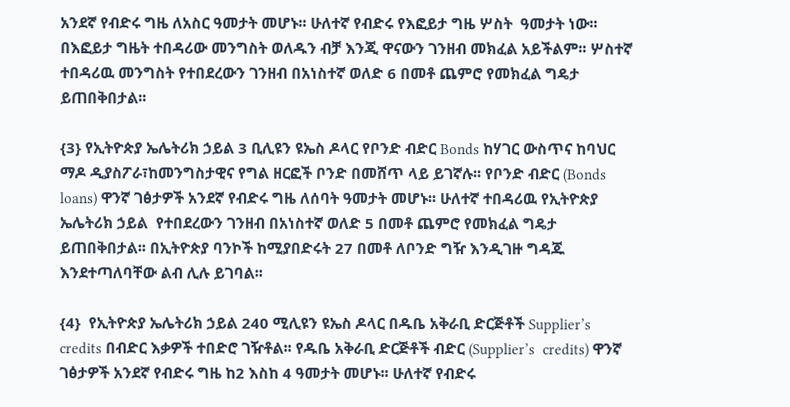አንደኛ የብድሩ ግዜ ለአስር ዓመታት መሆኑ፡፡ ሁለተኛ የብድሩ የእፎይታ ግዜ ሦስት  ዓመታት ነው፡፡ በእፎይታ ግዜት ተበዳሪው መንግስት ወለዱን ብቻ እንጂ ዋናውን ገንዘብ መክፈል አይችልም፡፡ ሦስተኛ ተበዳሪዉ መንግስት የተበደረውን ገንዘብ በአነስተኛ ወለድ 6 በመቶ ጨምሮ የመክፈል ግዴታ ይጠበቅበታል፡፡

{3} የኢትዮጵያ ኤሌትሪክ ኃይል 3 ቢሊዩን ዩኤስ ዶላር የቦንድ ብድር Bonds ከሃገር ውስጥና ከባህር ማዶ ዲያስፖራ፣ከመንግስታዊና የግል ዘርፎች ቦንድ በመሸጥ ላይ ይገኛሉ፡፡ የቦንድ ብድር (Bonds loans) ዋንኛ ገፅታዎች አንደኛ የብድሩ ግዜ ለሰባት ዓመታት መሆኑ፡፡ ሁለተኛ ተበዳሪዉ የኢትዮጵያ ኤሌትሪክ ኃይል  የተበደረውን ገንዘብ በአነስተኛ ወለድ 5 በመቶ ጨምሮ የመክፈል ግዴታ ይጠበቅበታል፡፡ በኢትዮጵያ ባንኮች ከሚያበድሩት 27 በመቶ ለቦንድ ግዥ እንዲገዙ ግዳጁ እንደተጣለባቸው ልብ ሊሉ ይገባል፡፡

{4}  የኢትዮጵያ ኤሌትሪክ ኃይል 240 ሚሊዩን ዩኤስ ዶላር በዱቤ አቅራቢ ድርጅቶች Supplier’s  credits በብድር እቃዎች ተበድሮ ገዥቶል፡፡ የዱቤ አቅራቢ ድርጅቶች ብድር (Supplier’s  credits) ዋንኛ ገፅታዎች አንደኛ የብድሩ ግዜ ከ2 እስከ 4 ዓመታት መሆኑ፡፡ ሁለተኛ የብድሩ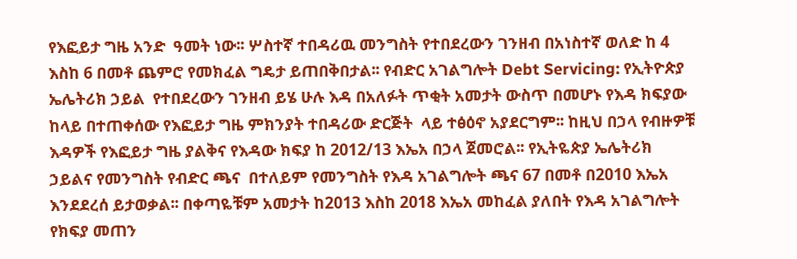የእፎይታ ግዜ አንድ  ዓመት ነው፡፡ ሦስተኛ ተበዳሪዉ መንግስት የተበደረውን ገንዘብ በአነስተኛ ወለድ ከ 4 እስከ 6 በመቶ ጨምሮ የመክፈል ግዴታ ይጠበቅበታል፡፡ የብድር አገልግሎት Debt Servicing: የኢትዮጵያ ኤሌትሪክ ኃይል  የተበደረውን ገንዘብ ይሄ ሁሉ እዳ በአለፉት ጥቂት አመታት ውስጥ በመሆኑ የእዳ ክፍያው ከላይ በተጠቀሰው የእፎይታ ግዜ ምክንያት ተበዳሪው ድርጅት  ላይ ተፅዕኖ አያደርግም፡፡ ከዚህ በኃላ የብዙዎቹ እዳዎች የእፎይታ ግዜ ያልቅና የእዳው ክፍያ ከ 2012/13 እኤአ በኃላ ጀመሮል፡፡ የኢትዬጵያ ኤሌትሪክ ኃይልና የመንግስት የብድር ጫና  በተለይም የመንግስት የእዳ አገልግሎት ጫና 67 በመቶ በ2010 እኤአ እንደደረሰ ይታወቃል፡፡ በቀጣዬቹም አመታት ከ2013 እስከ 2018 እኤአ መከፈል ያለበት የእዳ አገልግሎት የክፍያ መጠን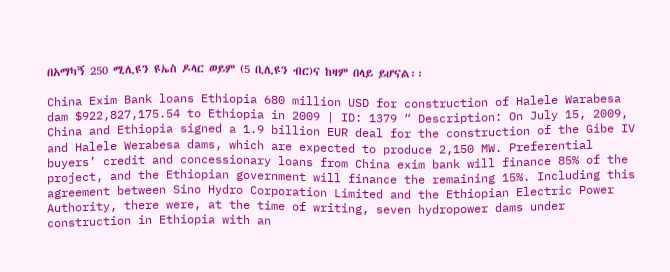በአማካኝ 250 ሚሊዩን ዩኤስ ዶላር ወይም (5 ቢሊዩን ብር)ና ከዛም በላይ ይሆናል፡፡

China Exim Bank loans Ethiopia 680 million USD for construction of Halele Warabesa dam $922,827,175.54 to Ethiopia in 2009 | ID: 1379 “ Description: On July 15, 2009, China and Ethiopia signed a 1.9 billion EUR deal for the construction of the Gibe IV and Halele Werabesa dams, which are expected to produce 2,150 MW. Preferential buyers’ credit and concessionary loans from China exim bank will finance 85% of the project, and the Ethiopian government will finance the remaining 15%. Including this agreement between Sino Hydro Corporation Limited and the Ethiopian Electric Power Authority, there were, at the time of writing, seven hydropower dams under construction in Ethiopia with an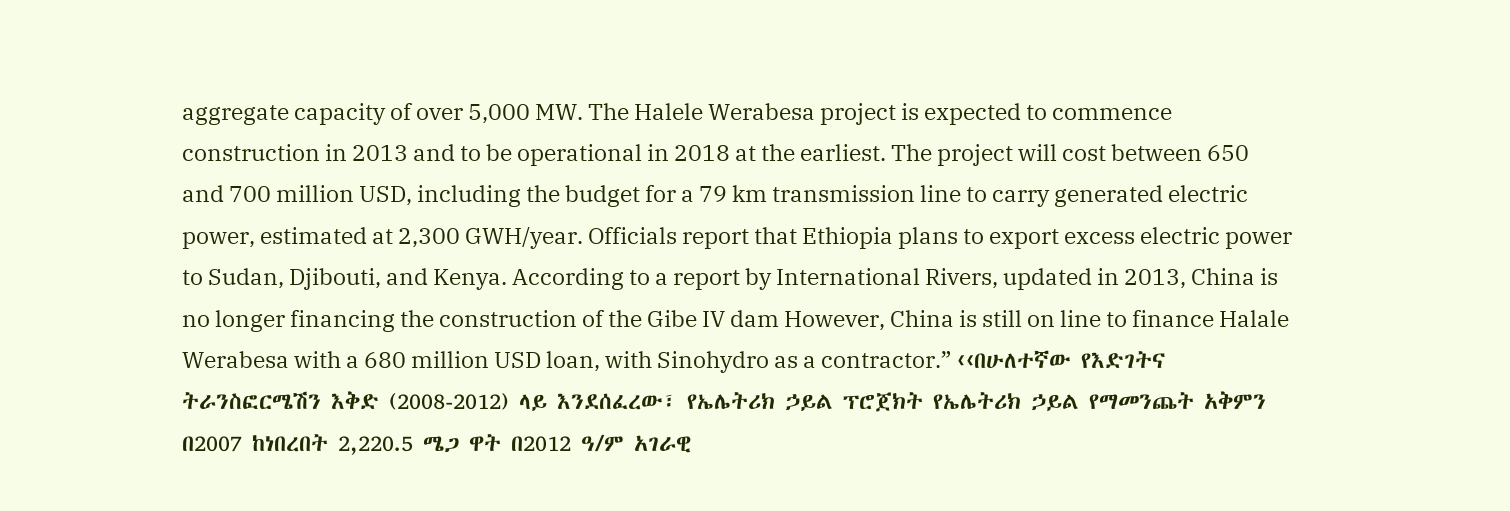aggregate capacity of over 5,000 MW. The Halele Werabesa project is expected to commence construction in 2013 and to be operational in 2018 at the earliest. The project will cost between 650 and 700 million USD, including the budget for a 79 km transmission line to carry generated electric power, estimated at 2,300 GWH/year. Officials report that Ethiopia plans to export excess electric power to Sudan, Djibouti, and Kenya. According to a report by International Rivers, updated in 2013, China is no longer financing the construction of the Gibe IV dam However, China is still on line to finance Halale Werabesa with a 680 million USD loan, with Sinohydro as a contractor.” ‹‹በሁለተኛው የእድገትና ትራንስፎርሜሽን እቅድ (2008-2012) ላይ እንደሰፈረው፣ የኤሌትሪክ ኃይል ፕሮጀክት የኤሌትሪክ ኃይል የማመንጨት አቅምን በ2007 ከነበረበት 2,220.5 ሜጋ ዋት በ2012 ዓ/ም አገራዊ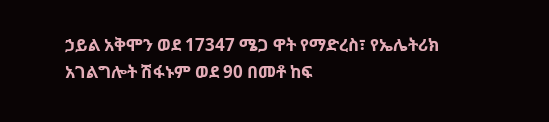ኃይል አቅሞን ወደ 17347 ሜጋ ዋት የማድረስ፣ የኤሌትሪክ አገልግሎት ሽፋኑም ወደ 90 በመቶ ከፍ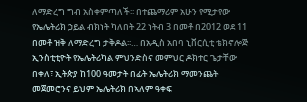ለማድረግ ግብ አስቀምጣለች፡፡ በተጨማሪም አሁን የሚታየው የኤሌትሪክ ኃይል ብክነት ካለበት 22 ነትብ 3 በመቶ በ2012 ወደ 11 በመቶ ዝቅ ለማድረግ ታቅዶል፡፡… በአዲስ አበባ ኒቨርሲቲ ቴክኖሎጅ ኢንስቲቲዮት የኤሌትሪካል ምህንድስና መምህር ዶክተር ጌታቸው በቀለ፣ ኢትጵያ ከ100 ዓመታት በፊት ኤሌትሪክ ማመንጨት መጀመሮንና ይህም ኤሌትሪክ በኣለም ዓቀፍ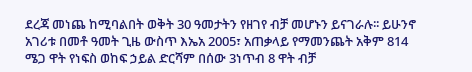ደረጃ መነጨ ከሚባልበት ወቅት 30 ዓመታትን የዘገየ ብቻ መሆኑን ይናገራሉ፡፡ ይሁንኖ አገሪቱ በመቶ ዓመት ጊዜ ውስጥ እኤአ 2005፣ አጠቃላይ የማመንጨት አቅም 814 ሜጋ ዋት የነፍስ ወከፍ ኃይል ድርሻም በሰው 3ነጥብ 8 ዋት ብቻ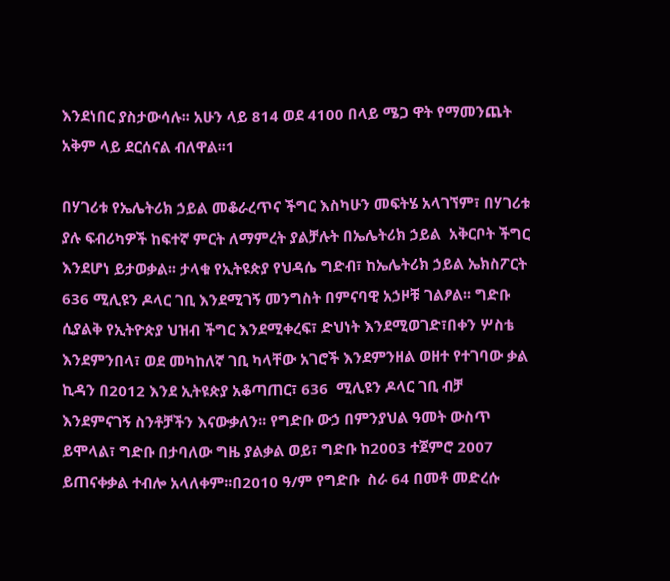እንደነበር ያስታውሳሉ፡፡ አሁን ላይ 814 ወደ 4100 በላይ ሜጋ ዋት የማመንጨት አቅም ላይ ደርሰናል ብለዋል፡፡1

በሃገሪቱ የኤሌትሪክ ኃይል መቆራረጥና ችግር እስካሁን መፍትሄ አላገኘም፣ በሃገሪቱ ያሉ ፍብሪካዎች ከፍተኛ ምርት ለማምረት ያልቻሉት በኤሌትሪክ ኃይል  አቅርቦት ችግር እንደሆነ ይታወቃል፡፡ ታላቁ የኢትዩጵያ የህዳሴ ግድብ፣ ከኤሌትሪክ ኃይል ኤክስፖርት 636 ሚሊዩን ዶላር ገቢ እንደሚገኝ መንግስት በምናባዊ አኃዞቹ ገልፆል፡፡ ግድቡ ሲያልቅ የኢትዮጵያ ህዝብ ችግር እንደሚቀረፍ፣ ድህነት እንደሚወገድ፣በቀን ሦስቴ እንደምንበላ፣ ወደ መካከለኛ ገቢ ካላቸው አገሮች እንደምንዘል ወዘተ የተገባው ቃል ኪዳን በ2012 እንደ ኢትዩጵያ አቆጣጠር፣ 636  ሚሊዩን ዶላር ገቢ ብቻ እንደምናገኝ ስንቶቻችን እናውቃለን፡፡ የግድቡ ውኃ በምንያህል ዓመት ውስጥ ይሞላል፣ ግድቡ በታባለው ግዜ ያልቃል ወይ፣ ግድቡ ከ2003 ተጀምሮ 2007 ይጠናቀቃል ተብሎ አላለቀም፡፡በ2010 ዓ/ም የግድቡ  ስራ 64 በመቶ መድረሱ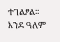ተገልፆል፡፡ እንደ ዓለም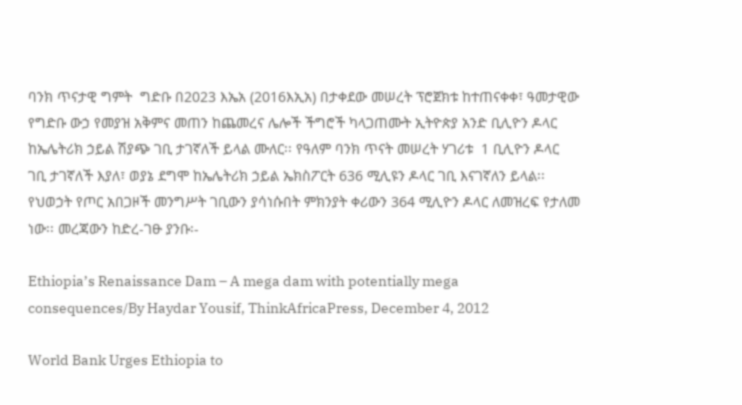ባንክ ጥናታዊ ግምት  ግድቡ በ2023 እኤአ (2016እኢአ) በታቀደው መሠረት ፕሮጀክቱ ከተጠናቀቀ፣ ዓመታዊው የግድቡ ውኃ የመያዝ አቅምና መጠን ከጨመረና ሌሎች ችግሮች ካላጋጠሙት ኢትዮጵያ አንድ ቢሊዮን ዶላር ከኤሌትሪክ ኃይል ሽያጭ ገቢ ታገኛለች ይላል ሙለር፡፡ የዓለም ባንክ ጥናት መሠረት ሃገሪቱ  1 ቢሊዮን ዶላር ገቢ ታገኛለች እያለ፣ ወያኔ ደግሞ ከኤሌትሪክ ኃይል ኤክስፖርት 636 ሚሊዩን ዶላር ገቢ እናገኛለን ይላል፡፡ የህወኃት የጦር አበጋዞች መንግሥት ገቢውን ያሳነሱበት ምክንያት ቀሪውን 364 ሚሊዮን ዶላር ለመዝረፍ የታለመ ነው፡፡ መረጃውን ከድረ-ገፁ ያንቡ፡-

Ethiopia’s Renaissance Dam – A mega dam with potentially mega consequences/By Haydar Yousif, ThinkAfricaPress, December 4, 2012

World Bank Urges Ethiopia to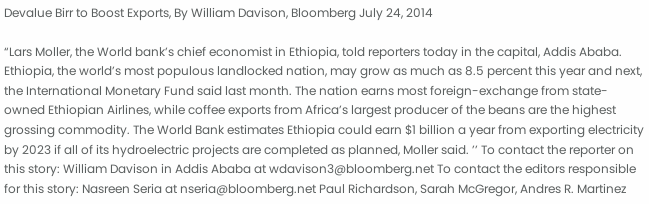Devalue Birr to Boost Exports, By William Davison, Bloomberg July 24, 2014

“Lars Moller, the World bank’s chief economist in Ethiopia, told reporters today in the capital, Addis Ababa. Ethiopia, the world’s most populous landlocked nation, may grow as much as 8.5 percent this year and next, the International Monetary Fund said last month. The nation earns most foreign-exchange from state-owned Ethiopian Airlines, while coffee exports from Africa’s largest producer of the beans are the highest grossing commodity. The World Bank estimates Ethiopia could earn $1 billion a year from exporting electricity by 2023 if all of its hydroelectric projects are completed as planned, Moller said. ’’ To contact the reporter on this story: William Davison in Addis Ababa at wdavison3@bloomberg.net To contact the editors responsible for this story: Nasreen Seria at nseria@bloomberg.net Paul Richardson, Sarah McGregor, Andres R. Martinez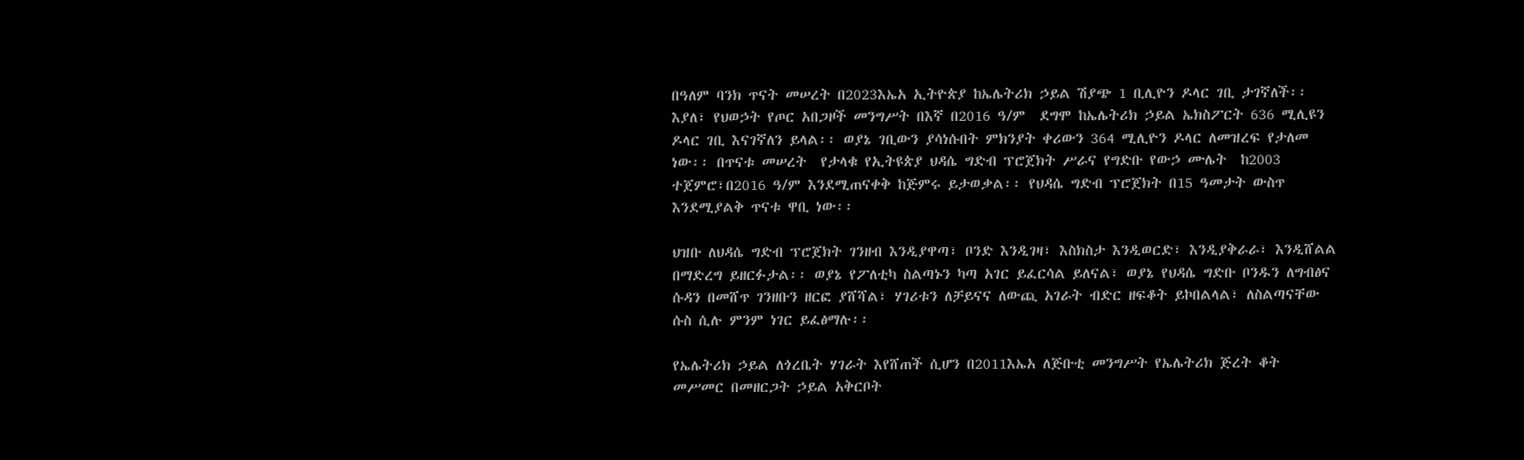በዓለም ባንክ ጥናት መሠረት በ2023እኤአ ኢትዮጵያ ከኤሌትሪክ ኃይል ሽያጭ 1 ቢሊዮን ዶላር ገቢ ታገኛለች፡፡ እያለ፣ የህወኃት የጦር አበጋዞች መንግሥት በእኛ በ2016 ዓ/ም  ደግሞ ከኤሌትሪክ ኃይል ኤክስፖርት 636 ሚሊዩን ዶላር ገቢ እናገኛለን ይላል፡፡ ወያኔ ገቢውን ያሳነሱበት ምክንያት ቀሪውን 364 ሚሊዮን ዶላር ለመዝረፍ የታለመ ነው፡፡ በጥናቱ መሠረት  የታላቁ የኢትዩጵያ ህዳሴ ግድብ ፕሮጀክት ሥራና የግድቡ የውኃ ሙሌት  ከ2003 ተጀምሮ፣በ2016 ዓ/ም እንደሚጠናቀቅ ከጅምሩ ይታወቃል፡፡ የህዳሴ ግድብ ፕሮጀክት በ15 ዓመታት ውስጥ እንደሚያልቅ ጥናቱ ዋቢ ነው፡፡

ህዝቡ ለህዳሴ ግድብ ፕሮጀክት ገንዘብ እንዲያዋጣ፣ ቦንድ እንዲገዛ፣ እስክስታ እንዲወርድ፣ እንዲያቅራራ፣ እንዲሸልል  በማድረግ ይዘርፉታል፡፡ ወያኔ የፖለቲካ ስልጣኑን ካጣ አገር ይፈርሳል ይለናል፣ ወያኔ የህዳሴ ግድቡ ቦንዱን ለግብፅና ሱዳን በመሸጥ ገንዘቡን ዘርፎ ያሸሻል፣ ሃገሪቱን ለቻይናና ለውጪ አገራት ብድር ዘፍቆት ይኮበልላል፣ ለስልጣናቸው ሱስ ሲሉ ምንም ነገር ይፈፅማሉ፡፡

የኤሌትሪክ ኃይል ለጎረቤት ሃገራት እየሸጠች ሲሆን በ2011እኤአ ለጅቡቲ መንግሥት የኤሌትሪክ ጅረት ቆት  መሥመር በመዘርጋት ኃይል አቅርቦት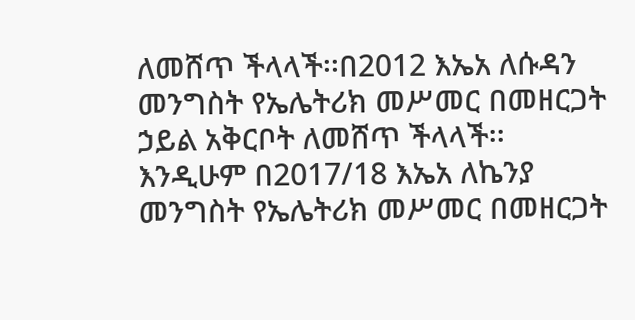ለመሸጥ ችላላች፡፡በ2012 እኤአ ለሱዳን መንግስት የኤሌትሪክ መሥመር በመዘርጋት ኃይል አቅርቦት ለመሸጥ ችላላች፡፡ እንዲሁም በ2017/18 እኤአ ለኬንያ መንግስት የኤሌትሪክ መሥመር በመዘርጋት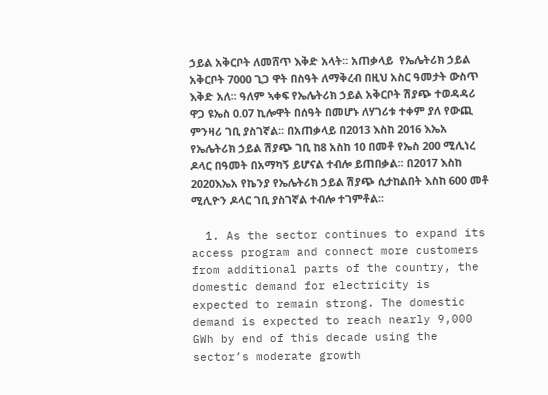ኃይል አቅርቦት ለመሸጥ እቅድ አላት፡፡ አጠቃላይ  የኤሌትሪክ ኃይል አቅርቦት 7000 ጊጋ ዋት በስዓት ለማቅረብ በዚህ አስር ዓመታት ውስጥ እቅድ አለ፡፡ ዓለም ኣቀፍ የኤሌትሪክ ኃይል አቅርቦት ሽያጭ ተወዳዳሪ ዋጋ ዩኤስ 0.07 ኪሎዋት በሰዓት በመሆኑ ለሃገሪቱ ተቀም ያለ የውጪ ምንዛሪ ገቢ ያስገኛል፡፡ በአጠቃላይ በ2013 እስከ 2016 እኤአ የኤሌትሪክ ኃይል ሽያጭ ገቢ ከ8 አስከ 10 በመቶ የኤስ 200 ሚሊነረ ዶላር በዓመት በአማካኝ ይሆናል ተብሎ ይጠበቃል፡፡ በ2017 እስከ 2020እኤአ የኬንያ የኤሌትሪክ ኃይል ሽያጭ ሲታከልበት እስከ 600 መቶ ሚሊዮን ዶላር ገቢ ያስገኛል ተብሎ ተገምቶል፡፡

  1. As the sector continues to expand its access program and connect more customers from additional parts of the country, the domestic demand for electricity is expected to remain strong. The domestic demand is expected to reach nearly 9,000 GWh by end of this decade using the sector’s moderate growth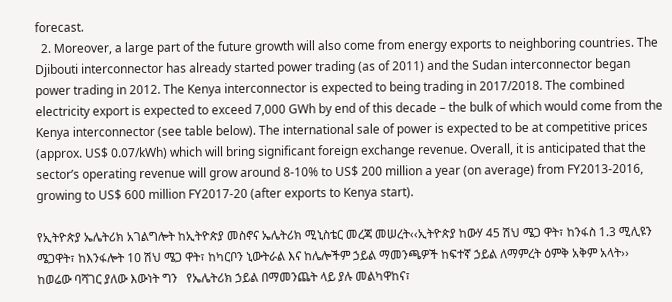forecast.
  2. Moreover, a large part of the future growth will also come from energy exports to neighboring countries. The Djibouti interconnector has already started power trading (as of 2011) and the Sudan interconnector began power trading in 2012. The Kenya interconnector is expected to being trading in 2017/2018. The combined electricity export is expected to exceed 7,000 GWh by end of this decade – the bulk of which would come from the Kenya interconnector (see table below). The international sale of power is expected to be at competitive prices (approx. US$ 0.07/kWh) which will bring significant foreign exchange revenue. Overall, it is anticipated that the   sector’s operating revenue will grow around 8-10% to US$ 200 million a year (on average) from FY2013-2016, growing to US$ 600 million FY2017-20 (after exports to Kenya start).

የኢትዮጵያ ኤሌትሪክ አገልግሎት ከኢትዮጵያ መስኖና ኤሌትሪክ ሚኒስቴር መረጃ መሠረት‹‹ኢትዮጵያ ከውሃ 45 ሽህ ሜጋ ዋት፣ ከንፋስ 1.3 ሚሊዩን ሜጋዋት፣ ከእንፋሎት 10 ሽህ ሜጋ ዋት፣ ከካርቦን ኒውትራል እና ከሌሎችም ኃይል ማመንጫዎች ከፍተኛ ኃይል ለማምረት ዕምቅ አቅም አላት›› ከወሬው ባሻገር ያለው እውነት ግን   የኤሌትሪክ ኃይል በማመንጨት ላይ ያሉ መልካዋከና፣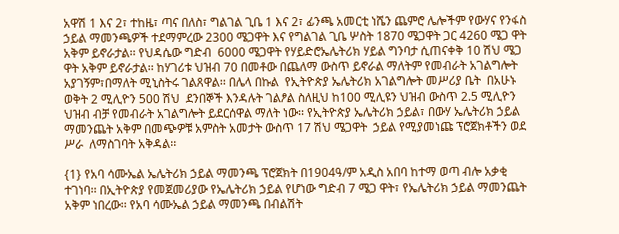አዋሽ 1 እና 2፣ ተከዜ፣ ጣና በለስ፣ ግልገል ጊቤ 1 እና 2፣ ፊንጫ አመርቲ ነሼን ጨምሮ ሌሎችም የውሃና የንፋስ ኃይል ማመንጫዎች ተደማምረው 2300 ሜጋዋት እና የግልገል ጊቤ ሦስት 1870 ሜጋዋት ጋር 4260 ሜጋ ዋት አቅም ይኖራታል፡፡ የህዳሴው ግድብ  6000 ሜጋዋት የሃይድሮኤሌትሪክ ሃይል ግንባታ ሲጠናቀቅ 10 ሽህ ሜጋ ዋት አቅም ይኖራታል፡፡ ከሃገሪቱ ህዝብ 70 በመቶው በጨለማ ውስጥ ይኖራል ማለትም የመብራት አገልግሎት አያገኝም፣በማለት ሚኒስትሩ ገልጸዋል፡፡ በሌላ በኩል  የኢትዮጵያ ኤሌትሪክ አገልግሎት መሥሪያ ቤት  በአሁኑ ወቅት 2 ሚሊዮን 500 ሽህ  ደንበኞች እንዳሉት ገልፆል ስለዚህ ከ100 ሚሊዩን ህዝብ ውስጥ 2.5 ሚሊዮን ህዝብ ብቻ የመብራት አገልግሎት ይደርሰዋል ማለት ነው፡፡ የኢትዮጵያ ኤሌትሪክ ኃይል፣ በውሃ ኤሌትሪክ ኃይል ማመንጨት አቅም በመጭዎቹ አምስት አመታት ውስጥ 17 ሽህ ሜጋዋት  ኃይል የሚያመነጩ ፕሮጀክቶችን ወደ ሥራ  ለማስገባት አቅዳል፡፡

{1} የአባ ሳሙኤል ኤሌትሪክ ኃይል ማመንጫ ፕሮጀክት በ1904ዓ/ም አዲስ አበባ ከተማ ወጣ ብሎ አቃቂ ተገነባ፡፡ በኢትዮጵያ የመጀመሪያው የኤሌትሪክ ኃይል የሆነው ግድብ 7 ሜጋ ዋት፣ የኤሌትሪክ ኃይል ማመንጨት አቅም ነበረው፡፡ የአባ ሳሙኤል ኃይል ማመንጫ በብልሽት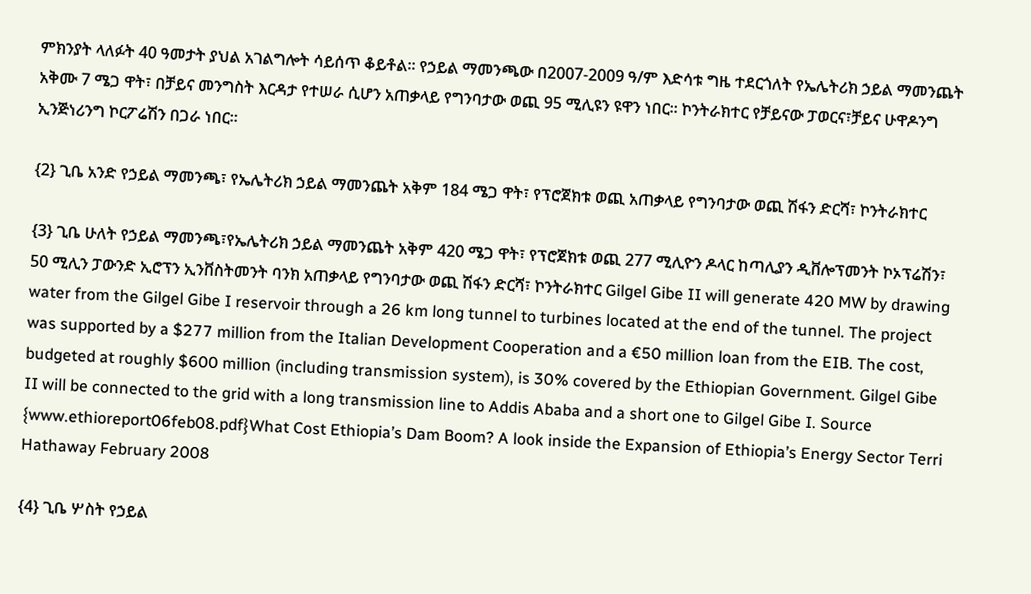ምክንያት ላለፉት 40 ዓመታት ያህል አገልግሎት ሳይሰጥ ቆይቶል፡፡ የኃይል ማመንጫው በ2007-2009 ዓ/ም እድሳቱ ግዜ ተደርጎለት የኤሌትሪክ ኃይል ማመንጨት አቅሙ 7 ሜጋ ዋት፣ በቻይና መንግስት እርዳታ የተሠራ ሲሆን አጠቃላይ የግንባታው ወጪ 95 ሚሊዩን ዩዋን ነበር፡፡ ኮንትራክተር የቻይናው ፓወርና፣ቻይና ሁዋዶንግ ኢንጅነሪንግ ኮርፖሬሽን በጋራ ነበር፡፡

{2} ጊቤ አንድ የኃይል ማመንጫ፣ የኤሌትሪክ ኃይል ማመንጨት አቅም 184 ሜጋ ዋት፣ የፕሮጀክቱ ወጪ አጠቃላይ የግንባታው ወጪ ሽፋን ድርሻ፣ ኮንትራክተር

{3} ጊቤ ሁለት የኃይል ማመንጫ፣የኤሌትሪክ ኃይል ማመንጨት አቅም 420 ሜጋ ዋት፣ የፕሮጀክቱ ወጪ 277 ሚሊዮን ዶላር ከጣሊያን ዲቨሎፕመንት ኮኦፕሬሽን፣ 50 ሚሊን ፓውንድ ኢሮፕን ኢንቨስትመንት ባንክ አጠቃላይ የግንባታው ወጪ ሽፋን ድርሻ፣ ኮንትራክተር Gilgel Gibe II will generate 420 MW by drawing water from the Gilgel Gibe I reservoir through a 26 km long tunnel to turbines located at the end of the tunnel. The project was supported by a $277 million from the Italian Development Cooperation and a €50 million loan from the EIB. The cost, budgeted at roughly $600 million (including transmission system), is 30% covered by the Ethiopian Government. Gilgel Gibe II will be connected to the grid with a long transmission line to Addis Ababa and a short one to Gilgel Gibe I. Source {www.ethioreport06feb08.pdf}What Cost Ethiopia’s Dam Boom? A look inside the Expansion of Ethiopia’s Energy Sector Terri Hathaway February 2008

{4} ጊቤ ሦስት የኃይል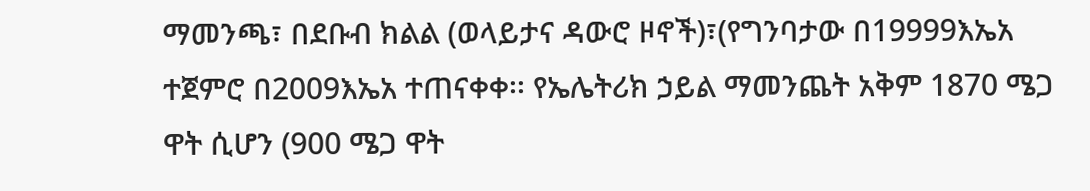ማመንጫ፣ በደቡብ ክልል (ወላይታና ዳውሮ ዞኖች)፣(የግንባታው በ19999እኤአ ተጀምሮ በ2009እኤአ ተጠናቀቀ፡፡ የኤሌትሪክ ኃይል ማመንጨት አቅም 1870 ሜጋ ዋት ሲሆን (900 ሜጋ ዋት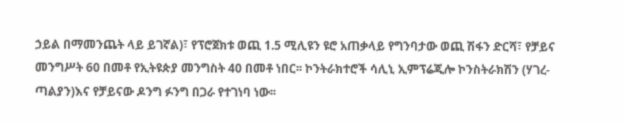ኃይል በማመንጨት ላይ ይገኛል)፣ የፕሮጀክቱ ወጪ 1.5 ሚሊዩን ዩሮ አጠቃላይ የግንባታው ወጪ ሽፋን ድርሻ፣ የቻይና መንግሥት 60 በመቶ የኢትዩጵያ መንግስት 40 በመቶ ነበር፡፡ ኮንትራክተሮች ሳሊኒ ኢምፕሬጂሎ ኮንስትራክሽን (ሃገረ- ጣልያን)እና የቻይናው ዶንግ ፉንግ በጋራ የተገነባ ነው፡፡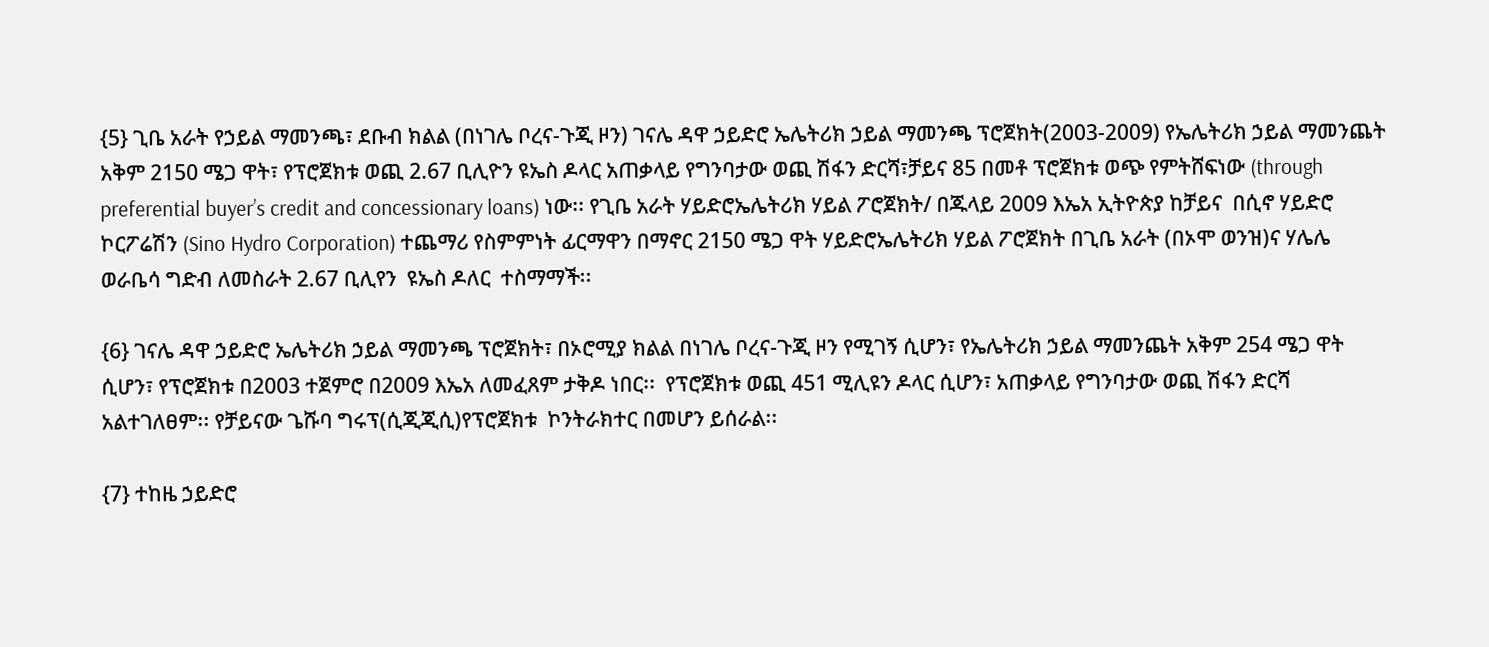{5} ጊቤ አራት የኃይል ማመንጫ፣ ደቡብ ክልል (በነገሌ ቦረና-ጉጂ ዞን) ገናሌ ዳዋ ኃይድሮ ኤሌትሪክ ኃይል ማመንጫ ፕሮጀክት(2003-2009) የኤሌትሪክ ኃይል ማመንጨት አቅም 2150 ሜጋ ዋት፣ የፕሮጀክቱ ወጪ 2.67 ቢሊዮን ዩኤስ ዶላር አጠቃላይ የግንባታው ወጪ ሽፋን ድርሻ፣ቻይና 85 በመቶ ፕሮጀክቱ ወጭ የምትሸፍነው (through preferential buyer’s credit and concessionary loans) ነው፡፡ የጊቤ አራት ሃይድሮኤሌትሪክ ሃይል ፖሮጀክት/ በጁላይ 2009 እኤአ ኢትዮጵያ ከቻይና  በሲኖ ሃይድሮ ኮርፖሬሽን (Sino Hydro Corporation) ተጨማሪ የስምምነት ፊርማዋን በማኖር 2150 ሜጋ ዋት ሃይድሮኤሌትሪክ ሃይል ፖሮጀክት በጊቤ አራት (በኦሞ ወንዝ)ና ሃሌሌ ወራቤሳ ግድብ ለመስራት 2.67 ቢሊየን  ዩኤስ ዶለር  ተስማማች፡፡

{6} ገናሌ ዳዋ ኃይድሮ ኤሌትሪክ ኃይል ማመንጫ ፕሮጀክት፣ በኦሮሚያ ክልል በነገሌ ቦረና-ጉጂ ዞን የሚገኝ ሲሆን፣ የኤሌትሪክ ኃይል ማመንጨት አቅም 254 ሜጋ ዋት ሲሆን፣ የፕሮጀክቱ በ2003 ተጀምሮ በ2009 እኤአ ለመፈጸም ታቅዶ ነበር፡፡  የፕሮጀክቱ ወጪ 451 ሚሊዩን ዶላር ሲሆን፣ አጠቃላይ የግንባታው ወጪ ሽፋን ድርሻ አልተገለፀም፡፡ የቻይናው ጌሹባ ግሩፕ(ሲጂጂሲ)የፕሮጀክቱ  ኮንትራክተር በመሆን ይሰራል፡፡

{7} ተከዜ ኃይድሮ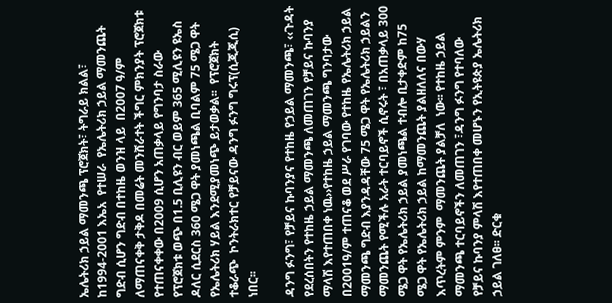ኤሌትሪክ ኃይል ማመንጫ ፕሮጀክት፣ ትግራይ ክልል፣ ከ1994-2001 እኤአ  የተሠራ  የኤሌትሪክ ኃይል ማመንጨት ግድብ ሲሆን ግድብ በተከዜ ወንዝ ላይ  በ2007 ዓ/ም ለማጠናቀቅ ታቅዶ በመሬት መንሸራተት ችግር ምክንያት ፕሮጀክቱ የተጠናቀቀው በ2009 ሲሆን አጠቃላይ የግንባታ ስራው የፕሮጀክቱ ወጭ በ1.5 ቢሊዩን ብር ወይም 365 ሚሊዩን ዩኤስ ዶለር ሲደርስ 360 ሜጋ ዋት ያመነጫል ቢባልም 75 ሜጋ ዋት የኤሌትሪክ ሃይል እንደሚያመነጭ ይታወቃል፡፡  የፕሮጀክት ተቆራጭ  ኮንትራክተር የቻይናው ዳንግ ፉንግ ግሩፕ(ሲጂጂሲ) ነበር፡፡

ዳንግ ፉንግ፣ የቻይና ኩባንያና የተከዜ የኃይል ማመንጫ፣ ‹‹ጉዳት የደረሰበትን የተከዜ ኃይል ማመንጫ ለመጠገን የቻይና ኩባንያ ማላሽ እየተጠበቀ ነዉ››የተከዜ ኃይል ማመንጫ ግንባታው በ2001ዓ/ም ተጠናቆ ወደ ሥራ የገባው የተከዜ የኤሌትሪክ ኃይል ማመንጫ ግድብ እያንዳዳቸው 75 ሜጋ ዋት የኤሌትሪክ ኃይልን ማመንጨት የሚችሉ አራት ተርባይኖች ሲኖሩት ፣ በአጠቃላይ 300 ሜጋ ዋት የኤሌትሪክ ኃይል ያመነጫል ተብሎ ቢታቀድም ከ75 ሜጋ ዋት የኤሌትሪክ ኃይል ከማመንጨት ያልዘለለና በውሃ እጥረትም ምንም  ማመንጨት ያልቻለ  ነው፡፡ የተከዜ ኃይል ማመንጫ ተርባይኖችን ለመጠገን ፣ዳንግ ፉንግ የተባለው የቻይና ኩባንያ ምላሽ እየተጠበቀ መሆኑን የኢትዩጵያ ኤሌትሪክ ኃይል ገለፀ፡፡ ድርቁ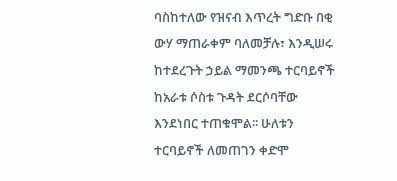ባስከተለው የዝናብ እጥረት ግድቡ በቂ ውሃ ማጠራቀም ባለመቻሉ፣ እንዲሠሩ ከተደረጉት ኃይል ማመንጫ ተርባይኖች ከአራቱ ሶስቱ ጉዳት ደርሶባቸው እንደነበር ተጠቁሞል፡፡ ሁለቱን ተርባይኖች ለመጠገን ቀድሞ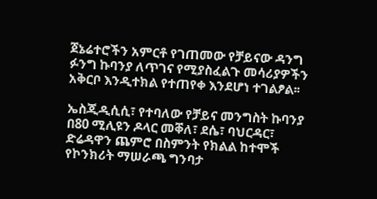ጀኔሬተሮችን አምርቶ የገጠመው የቻይናው ዳንግ ፉንግ ኩባንያ ለጥገና የሚያስፈልጉ መሳሪያዎችን አቅርቦ እንዲተክል የተጠየቀ እንደሆነ ተገልፆል፡፡

ኤስጂዲሲሲ፣ የተባለው የቻይና መንግስት ኩባንያ በ80 ሚሊዩን ዶላር መቐለ፣ ደሴ፣ ባህርዳር፣ ድሬዳዋን ጨምሮ በስምንት የክልል ከተሞች የኮንክሪት ማሠራጫ ግንባታ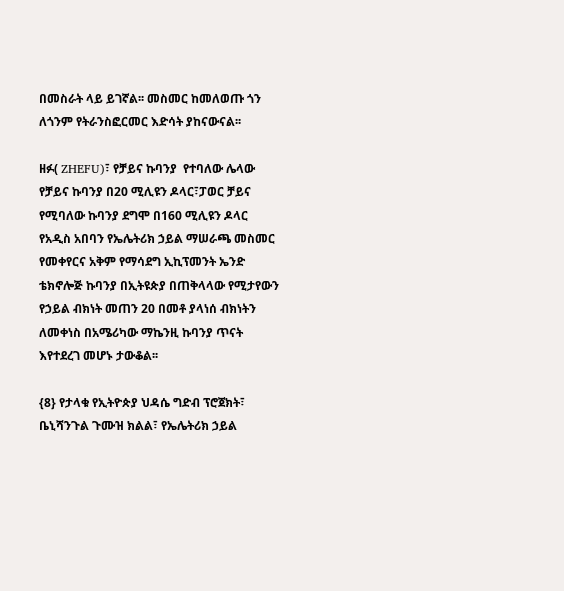በመስራት ላይ ይገኛል፡፡ መስመር ከመለወጡ ጎን ለጎንም የትራንስፎርመር እድሳት ያከናውናል፡፡

ዘፉ( ZHEFU)፣ የቻይና ኩባንያ  የተባለው ሌላው የቻይና ኩባንያ በ20 ሚሊዩን ዶላር፣ፓወር ቻይና የሚባለው ኩባንያ ደግሞ በ160 ሚሊዩን ዶላር የአዲስ አበባን የኤሌትሪክ ኃይል ማሠራጫ መስመር የመቀየርና አቅም የማሳደግ ኢኪፕመንት ኤንድ ቴክኖሎጅ ኩባንያ በኢትዩጵያ በጠቅላላው የሚታየውን የኃይል ብክነት መጠን 20 በመቶ ያላነሰ ብክነትን ለመቀነስ በአሜሪካው ማኬንዚ ኩባንያ ጥናት እየተደረገ መሆኑ ታውቆል፡፡

{8} የታላቁ የኢትዮጵያ ህዳሴ ግድብ ፕሮጀክት፣ ቤኒሻንጉል ጉሙዝ ክልል፣ የኤሌትሪክ ኃይል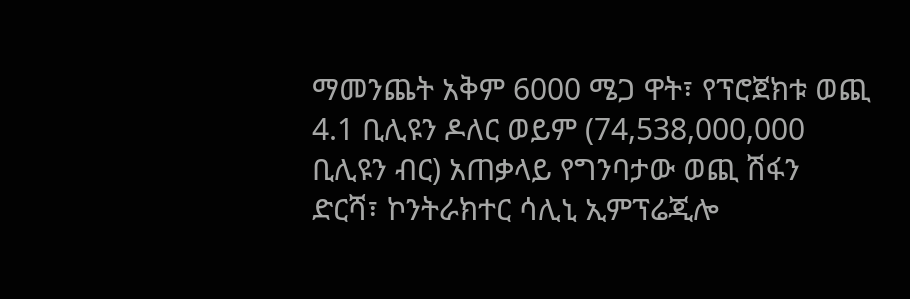ማመንጨት አቅም 6000 ሜጋ ዋት፣ የፕሮጀክቱ ወጪ 4.1 ቢሊዩን ዶለር ወይም (74,538,000,000 ቢሊዩን ብር) አጠቃላይ የግንባታው ወጪ ሽፋን ድርሻ፣ ኮንትራክተር ሳሊኒ ኢምፕሬጂሎ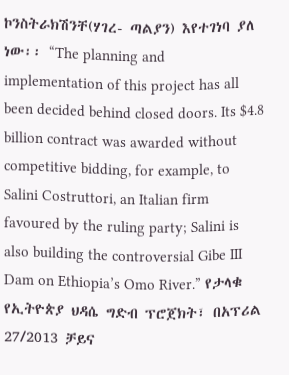ኮንስትራክሽንቸ(ሃገረ- ጣልያን) እየተገነባ ያለ ነው፡፡ “The planning and implementation of this project has all been decided behind closed doors. Its $4.8 billion contract was awarded without competitive bidding, for example, to Salini Costruttori, an Italian firm favoured by the ruling party; Salini is also building the controversial Gibe III Dam on Ethiopia’s Omo River.” የታላቁ የኢትዮጵያ ህዳሴ ግድብ ፕሮጀክት፣ በአፕሪል 27/2013 ቻይና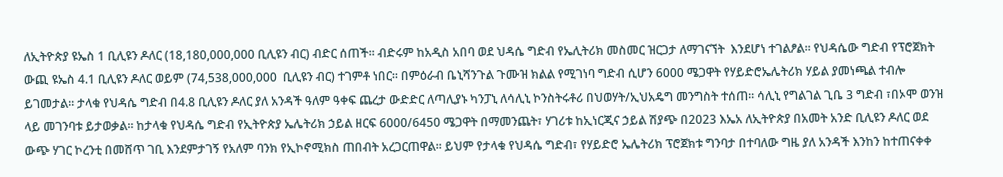ለኢትዮጵያ ዩኤስ 1 ቢሊዩን ዶለር (18,180,000,000 ቢሊዩን ብር) ብድር ሰጠች፡፡ ብድሩም ከአዲስ አበባ ወደ ህዳሴ ግድብ የኤሊትሪክ መስመር ዝርጋታ ለማገናኘት  እንደሆነ ተገልፆል፡፡ የህዳሴው ግድብ የፕሮጀክት ውጪ ዩኤስ 4.1 ቢሊዩን ዶለር ወይም (74,538,000,000  ቢሊዩን ብር) ተገምቶ ነበር፡፡ በምዕራብ ቤኒሻንጉል ጉሙዝ ክልል የሚገነባ ግድብ ሲሆን 6000 ሜጋዋት የሃይድሮኤሌትሪክ ሃይል ያመነጫል ተብሎ ይገመታል፡፡ ታላቁ የህዳሴ ግድብ በ4.8 ቢሊዩን ዶለር ያለ አንዳች ዓለም ዓቀፍ ጨረታ ውድድር ለጣሊያኑ ካንፓኒ ለሳሊኒ ኮንስትሩቶሪ በህወሃት/ኢህአዴግ መንግስት ተሰጠ፡፡ ሳሊኒ የግልገል ጊቤ 3 ግድብ ፣በኦሞ ወንዝ ላይ መገንባቱ ይታወቃል፡፡ ከታላቁ የህዳሴ ግድብ የኢትዮጵያ ኤሌትሪክ ኃይል ዘርፍ 6000/6450 ሜጋዋት በማመንጨት፣ ሃገሪቱ ከኢነርጂና ኃይል ሽያጭ በ2023 እኤአ ለኢትዮጵያ በአመት አንድ ቢሊዩን ዶለር ወደ ውጭ ሃገር ኮረንቲ በመሸጥ ገቢ እንደምታገኝ የአለም ባንክ የኢኮኖሚክስ ጠበብት አረጋርጠዋል፡፡ ይህም የታላቁ የህዳሴ ግድብ፣ የሃይድሮ ኤሌትሪክ ፕሮጀክቱ ግንባታ በተባለው ግዜ ያለ አንዳች እንከን ከተጠናቀቀ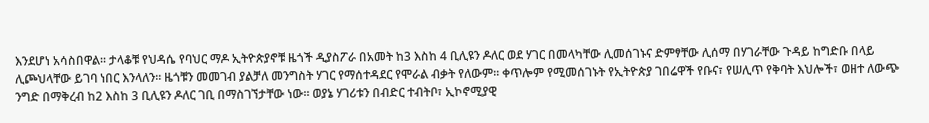እንደሆነ አሳስበዋል፡፡ ታላቆቹ የህዳሴ የባህር ማዶ ኢትዮጵያኖቹ ዜጎች ዲያስፖራ በአመት ከ3 እስከ 4 ቢሊዩን ዶለር ወደ ሃገር በመላካቸው ሊመሰገኑና ድምፃቸው ሊሰማ በሃገራቸው ጉዳይ ከግድቡ በላይ ሊጮህላቸው ይገባ ነበር እንላለን፡፡ ዜጎቹን መመገብ ያልቻለ መንግስት ሃገር የማሰተዳደር የሞራል ብቃት የለውም፡፡ ቀጥሎም የሚመሰገኑት የኢትዮጵያ ገበሬዋች የቡና፣ የሠሊጥ የቅባት እህሎች፣ ወዘተ ለውጭ ንግድ በማቅረብ ከ2 እስከ 3 ቢሊዩን ዶለር ገቢ በማስገኘታቸው ነው፡፡ ወያኔ ሃገሪቱን በብድር ተብትቦ፣ ኢኮኖሚያዊ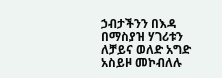ኃብታችንን በእዳ በማስያዝ ሃገሪቱን ለቻይና ወለድ አግድ አስይዞ መኮብለሉ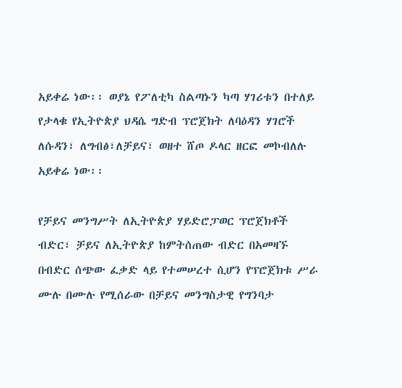አይቀሬ ነው፡፡ ወያኔ የፖለቲካ ስልጣኑን ካጣ ሃገሪቱን በተለይ የታላቁ የኢትዮጵያ ህዳሴ ግድብ ፕሮጀክት ለባዕዳን ሃገሮች ለሱዳን፣ ለግብፅ፣ለቻይና፣ ወዘተ ሸጦ ዶላር ዘርፎ መኮብለሉ አይቀሬ ነው፡፡

የቻይና መንግሥት ለኢትዮጵያ ሃይድሮፓወር ፕሮጀክቶች ብድር፣ ቻይና ለኢትዮጵያ ከምትሰጠው ብድር በአመዛኙ በብድር ሰጭው ፈቃድ ላይ የተመሠረተ ሲሆን የፕሮጀክቱ ሥራ ሙሉ በሙሉ የሚሰራው በቻይና መንግስታዊ የግንባታ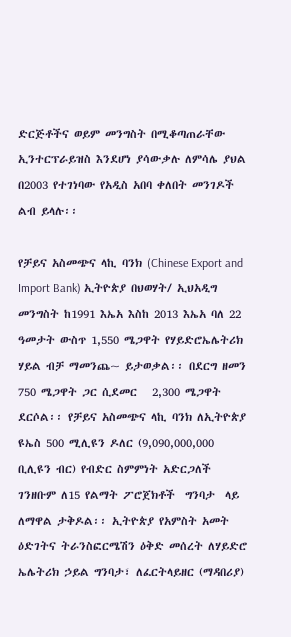ድርጅቶችና ወይም መንግስት በሚቆጣጠራቸው ኢንተርፕራይዝስ እንደሆነ ያሳውቃሉ ለምሳሌ ያህል በ2003 የተገነባው የአዲስ አበባ ቀለበት መንገዶች ልብ ይላሉ፡፡

የቻይና አስመጭና ላኪ ባንክ (Chinese Export and Import Bank) ኢትዮጵያ በህወሃት/ ኢህአዲግ መንግስት ከ1991 እኤአ እስከ 2013 እኤአ ባለ 22 ዓመታት ውስጥ 1,550 ሜጋዋት የሃይድሮኤሌትሪክ ሃይል ብቻ ማመንጨ~ ይታወቃል፡፡ በደርግ ዘመን 750 ሜጋዋት ጋር ሲደመር   2,300 ሜጋዋት ደርሶል፡፡ የቻይና አስመጭና ላኪ ባንክ ለኢትዮጵያ  ዩኤስ 500 ሚሊዩን ዶለር (9,090,000,000   ቢሊዩን ብር) የብድር ስምምነት አድርጋለች ገንዘቡም ለ15 የልማት ፖሮጀክቶች  ግንባታ  ላይ ለማዋል ታቅዶል፡፡ ኢትዮጵያ የአምስት አመት  ዕድገትና ትራንስፎርሜሽን ዕቅድ መሰረት ለሃይድሮ ኤሌትሪክ ኃይል ግንባታ፣ ለፈርትላይዘር (ማዳበሪያ)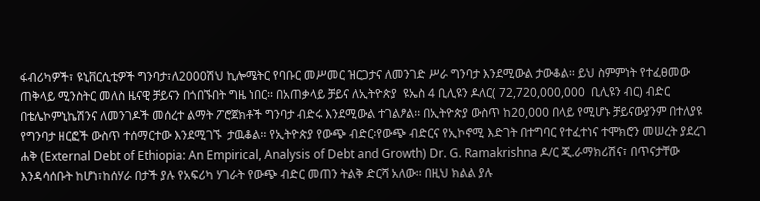ፋብሪካዎች፣ ዩኒቨርሲቲዎች ግንባታ፣ለ2000ሽህ ኪሎሜትር የባቡር መሥመር ዝርጋታና ለመንገድ ሥራ ግንባታ እንደሚውል ታውቆል፡፡ ይህ ስምምነት የተፈፀመው ጠቅላይ ሚንስትር መለስ ዜናዊ ቻይናን በጎበኙበት ግዜ ነበር፡፡ በአጠቃላይ ቻይና ለኢትዮጵያ  ዩኤስ 4 ቢሊዩን ዶለር( 72,720,000,000  ቢሊዩን ብር) ብድር በቴሌኮምኒኬሽንና ለመንገዶች መሰረተ ልማት ፖሮጀክቶች ግንባታ ብድሩ እንደሚውል ተገልፆል፡፡ በኢትዮጵያ ውስጥ ከ20,000 በላይ የሚሆኑ ቻይናውያንም በተለያዩ የግንባታ ዘርፎች ውስጥ ተሰማርተው እንደሚገኙ  ታዉቆል፡፡ የኢትዮጵያ የውጭ ብድር፡የውጭ ብድርና የኢኮኖሚ እድገት በተግባር የተፈተነና ተሞክሮን መሠረት ያደረገ ሐቅ (External Debt of Ethiopia: An Empirical, Analysis of Debt and Growth) Dr. G. Ramakrishna ዶ/ር ጂ.ራማክሪሽና፣ በጥናታቸው እንዳሳሰቡት ከሆነ፣ከሰሃራ በታች ያሉ የአፍሪካ ሃገራት የውጭ ብድር መጠን ትልቅ ድርሻ አለው፡፡ በዚህ ክልል ያሉ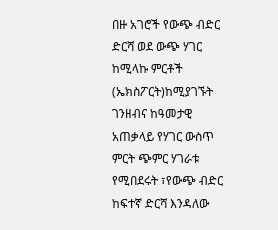በዙ አገሮች የውጭ ብድር ድርሻ ወደ ውጭ ሃገር ከሚላኩ ምርቶች (ኤክስፖርት)ከሚያገኙት ገንዘብና ከዓመታዊ አጠቃላይ የሃገር ውስጥ ምርት ጭምር ሃገራቱ የሚበደሩት ፣የውጭ ብድር ከፍተኛ ድርሻ እንዳለው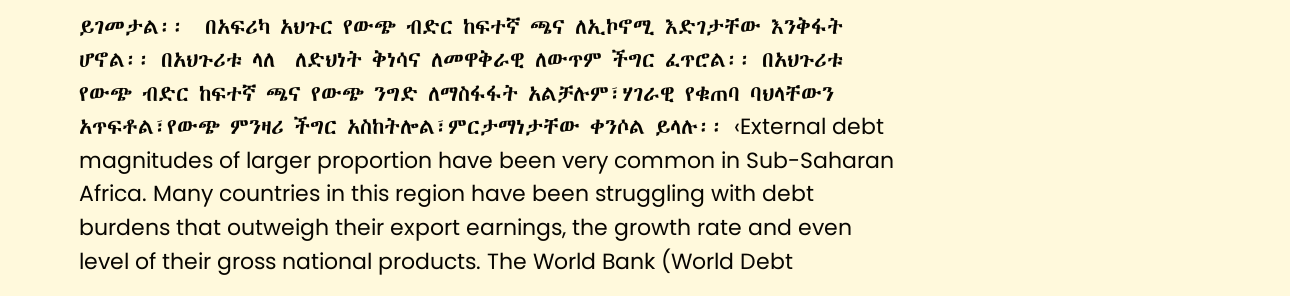ይገመታል፡፡  በአፍሪካ አህጉር የውጭ ብድር ከፍተኛ ጫና ለኢኮኖሚ እድገታቸው እንቅፋት ሆኖል፡፡ በአህጉሪቱ ላለ  ለድህነት ቅነሳና ለመዋቅራዊ ለውጥም ችግር ፈጥሮል፡፡ በአህጉሪቱ የውጭ ብድር ከፍተኛ ጫና የውጭ ንግድ ለማስፋፋት አልቻሉም፣ሃገራዊ የቁጠባ ባህላቸውን አጥፍቶል፣የውጭ ምንዛሪ ችግር አስከትሎል፣ምርታማነታቸው ቀንሶል ይላሉ፡፡ ‹External debt magnitudes of larger proportion have been very common in Sub-Saharan Africa. Many countries in this region have been struggling with debt burdens that outweigh their export earnings, the growth rate and even level of their gross national products. The World Bank (World Debt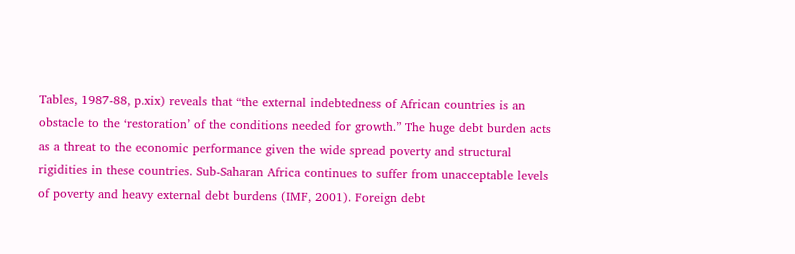Tables, 1987-88, p.xix) reveals that “the external indebtedness of African countries is an obstacle to the ‘restoration’ of the conditions needed for growth.” The huge debt burden acts as a threat to the economic performance given the wide spread poverty and structural rigidities in these countries. Sub-Saharan Africa continues to suffer from unacceptable levels of poverty and heavy external debt burdens (IMF, 2001). Foreign debt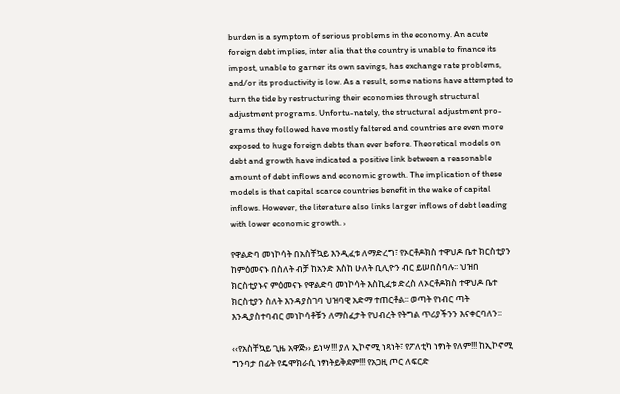burden is a symptom of serious problems in the economy. An acute foreign debt implies, inter alia that the country is unable to finance its impost, unable to garner its own savings, has exchange rate problems, and/or its productivity is low. As a result, some nations have attempted to turn the tide by restructuring their economies through structural adjustment programs. Unfortu-nately, the structural adjustment pro-grams they followed have mostly faltered and countries are even more exposed to huge foreign debts than ever before. Theoretical models on debt and growth have indicated a positive link between a reasonable amount of debt inflows and economic growth. The implication of these models is that capital scarce countries benefit in the wake of capital inflows. However, the literature also links larger inflows of debt leading with lower economic growth. ›

የዋልድባ መነኮሳት በአስቸኳይ እንዲፈቱ ለማድረግ፣ የኦርቶዶክስ ተዋህዶ ቤተ ክርስቲያን ከምዕመናኑ በስለት ብቻ ከአንድ እስከ ሁለት ቢሊዮን ብር ይሠበስባሉ፡፡ ህዝበ ክርስቲያኑና ምዕመናኑ የዋልድባ መነኮሳት እስኪፈቱ ድረስ ለኦርቶዶክስ ተዋህዶ ቤተ ክርስቲያን ስለት እንዳያስገባ ህዝባዊ አድማ ተጠርቶል፡፡ ወጣት የነብር ጣት እንዲያስተባብር መነኮሳቶቹን ለማስፈታት የህብረት የትግል ጥሪያችንን እናቀርባለን፡፡

‹‹የአስቸኳይ ጊዜ አዋጅ›› ይነሣ!!! ያለ ኢኮኖሚ ነጻነት፣ የፖለቲካ ነፃነት የለም!!! ከኢኮኖሚ ግንባታ በፊት የዴሞክራሲ ነፃነትይቅደም!!! የአጋዚ ጦር ለፍርድ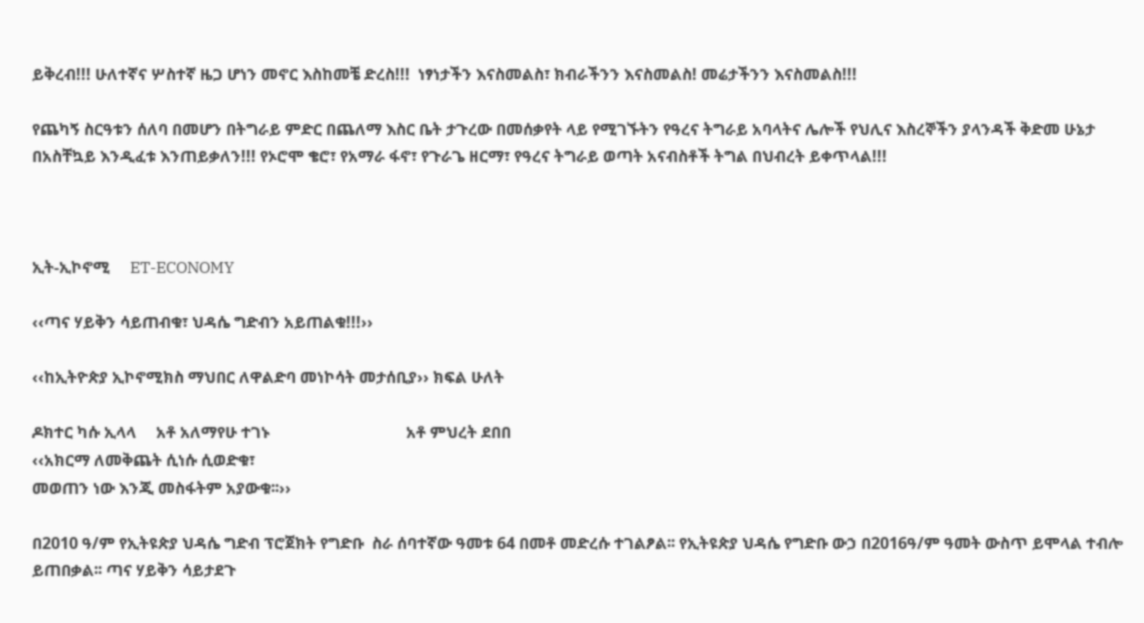ይቅረብ!!! ሁለተኛና ሦስተኛ ዜጋ ሆነን መኖር እስከመቼ ድረስ!!!  ነፃነታችን እናስመልስ፣ ክብራችንን እናስመልስ! መሬታችንን እናስመልስ!!!

የጨካኝ ስርዓቱን ሰለባ በመሆን በትግራይ ምድር በጨለማ እስር ቤት ታጉረው በመሰቃየት ላይ የሚገኙትን የዓረና ትግራይ አባላትና ሌሎች የህሊና እስረኞችን ያላንዳች ቅድመ ሁኔታ በአስቸኳይ እንዲፈቱ እንጠይቃለን!!! የኦሮሞ ቄሮ፣ የአማራ ፋኖ፣ የጉራጌ ዘርማ፣ የዓረና ትግራይ ወጣት አናብስቶች ትግል በህብረት ይቀጥላል!!!



ኢት-ኢኮኖሚ     ET-ECONOMY

‹‹ጣና ሃይቅን ሳይጠብቁ፣ ህዳሴ ግድብን አይጠልቁ!!!››

‹‹ከኢትዮጵያ ኢኮኖሚክስ ማህበር ለዋልድባ መነኮሳት መታሰቢያ›› ክፍል ሁለት

ዶክተር ካሱ ኢላላ     አቶ አለማየሁ ተገኑ                                  አቶ ምህረት ደበበ
‹‹አክርማ ለመቅጨት ሲነሱ ሲወድቁ፣
መወጠን ነው እንጂ መስፋትም አያውቁ፡፡››

በ2010 ዓ/ም የኢትዩጵያ ህዳሴ ግድብ ፕሮጀክት የግድቡ  ስራ ሰባተኛው ዓመቱ 64 በመቶ መድረሱ ተገልፆል፡፡ የኢትዩጵያ ህዳሴ የግድቡ ውኃ በ2016ዓ/ም ዓመት ውስጥ ይሞላል ተብሎ ይጠበቃል፡፡ ጣና ሃይቅን ሳይታደጉ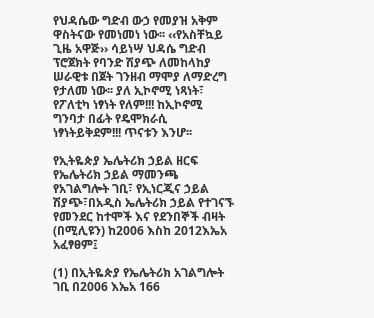የህዳሴው ግድብ ውኃ የመያዝ አቅም ዋስትናው የመነመነ ነው፡፡ ‹‹የአስቸኳይ ጊዜ አዋጅ›› ሳይነሣ ህዳሴ ግድብ ፕሮጀክት የባንድ ሽያጭ ለመከላከያ ሠራዊቱ በጀት ገንዘብ ማሞያ ለማድረግ የታለመ ነው፡፡ ያለ ኢኮኖሚ ነጻነት፣ የፖለቲካ ነፃነት የለም!!! ከኢኮኖሚ ግንባታ በፊት የዴሞክራሲ ነፃነትይቅደም!!! ጥናቱን እንሆ፡፡

የኢትዬጵያ ኤሌትሪክ ኃይል ዘርፍ የኤሌትሪክ ኃይል ማመንጫ የአገልግሎት ገቢ፣ የኢነርጂና ኃይል ሽያጭ፣በአዲስ ኤሌትሪክ ኃይል የተገናኙ የመንደር ከተሞች እና የደንበኞች ብዛት (በሚሊዩን) ከ2006 እስከ 2012እኤአ አፈፃፀም፤

(1) በኢትዬጵያ የኤሌትሪክ አገልግሎት ገቢ በ2006 እኤአ 166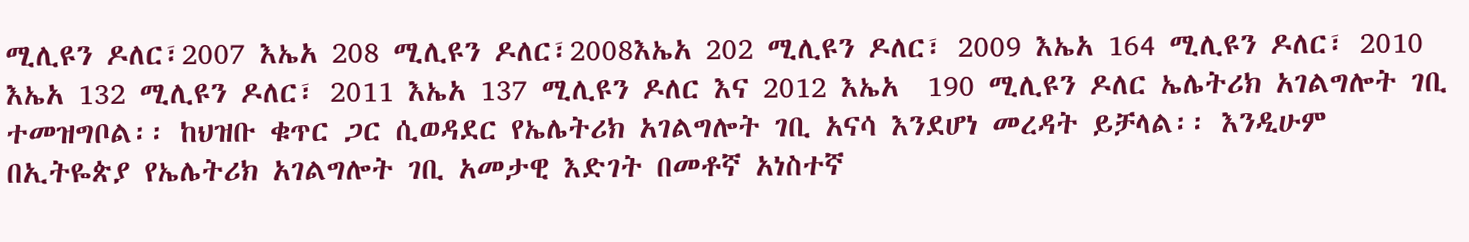ሚሊዩን ዶለር፣2007 እኤአ 208 ሚሊዩን ዶለር፣2008እኤአ 202 ሚሊዩን ዶለር፣ 2009 እኤአ 164 ሚሊዩን ዶለር፣ 2010 እኤአ 132 ሚሊዩን ዶለር፣ 2011 እኤአ 137 ሚሊዩን ዶለር እና 2012 እኤአ  190 ሚሊዩን ዶለር ኤሌትሪክ አገልግሎት ገቢ ተመዝግቦል፡፡ ከህዝቡ ቁጥር ጋር ሲወዳደር የኤሌትሪክ አገልግሎት ገቢ አናሳ እንደሆነ መረዳት ይቻላል፡፡ እንዲሁም በኢትዬጵያ የኤሌትሪክ አገልግሎት ገቢ አመታዊ እድገት በመቶኛ አነስተኛ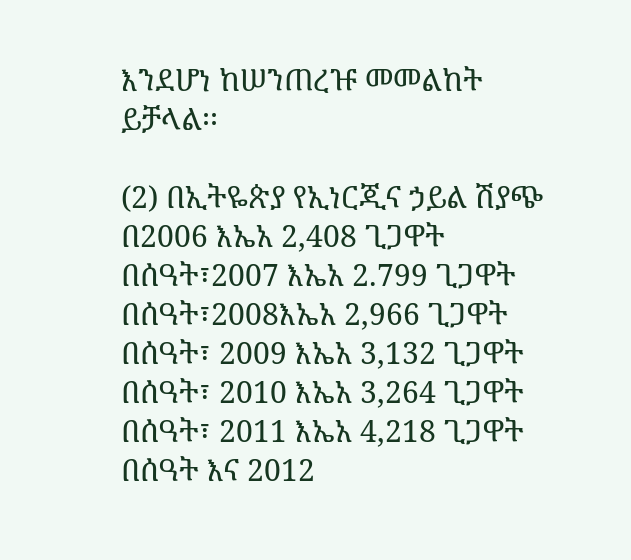እንደሆነ ከሠንጠረዡ መመልከት ይቻላል፡፡

(2) በኢትዬጵያ የኢነርጂና ኃይል ሽያጭ በ2006 እኤአ 2,408 ጊጋዋት በሰዓት፣2007 እኤአ 2.799 ጊጋዋት በሰዓት፣2008እኤአ 2,966 ጊጋዋት በሰዓት፣ 2009 እኤአ 3,132 ጊጋዋት በሰዓት፣ 2010 እኤአ 3,264 ጊጋዋት በሰዓት፣ 2011 እኤአ 4,218 ጊጋዋት በሰዓት እና 2012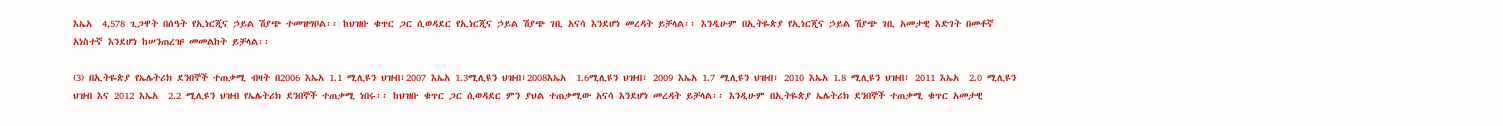እኤአ  4,578 ጊጋዋት በሰዓት የኢነርጂና ኃይል ሽያጭ ተመዝግቦል፡፡ ከህዝቡ ቁጥር ጋር ሲወዳደር የኢነርጂና ኃይል ሽያጭ ገቢ አናሳ እንደሆነ መረዳት ይቻላል፡፡ እንዲሁም በኢትዬጵያ የኢነርጂና ኃይል ሽያጭ ገቢ አመታዊ እድገት በመቶኛ አነስተኛ እንደሆነ ከሠንጠረዡ መመልከት ይቻላል፡፡

(3) በኢትዬጵያ የኤሌትሪክ ደንበኞች ተጠቃሚ ብዛት በ2006 እኤአ 1.1 ሚሊዩን ህዝብ፣2007 እኤአ 1.3ሚሊዩን ህዝብ፣2008እኤአ  1.6ሚሊዩን ህዝብ፣ 2009 እኤአ 1.7 ሚሊዩን ህዝብ፣ 2010 እኤአ 1.8 ሚሊዩን ህዝብ፣ 2011 እኤአ  2.0 ሚሊዩን ህዝብ እና 2012 እኤአ  2.2 ሚሊዩን ህዝብ የኤሌትሪክ ደንበኞች ተጠቃሚ ነበሩ፡፡ ከህዝቡ ቁጥር ጋር ሲወዳደር ምን ያህል ተጠቃሚው አናሳ እንደሆነ መረዳት ይቻላል፡፡ እንዲሁም በኢትዬጵያ ኤሌትሪክ ደንበኞች ተጠቃሚ ቁጥር አመታዊ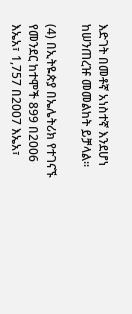እድገት በመቶኛ አነስተኛ እንደሆነ ከሠንጠረዡ መመልከት ይቻላል፡፡

(4) በኢትዬጵያ በኤሌትሪክ የተገናኙ የመንደር ከተሞች 899 በ2006 እኤአ፣ 1,757 በ2007 እኤአ፣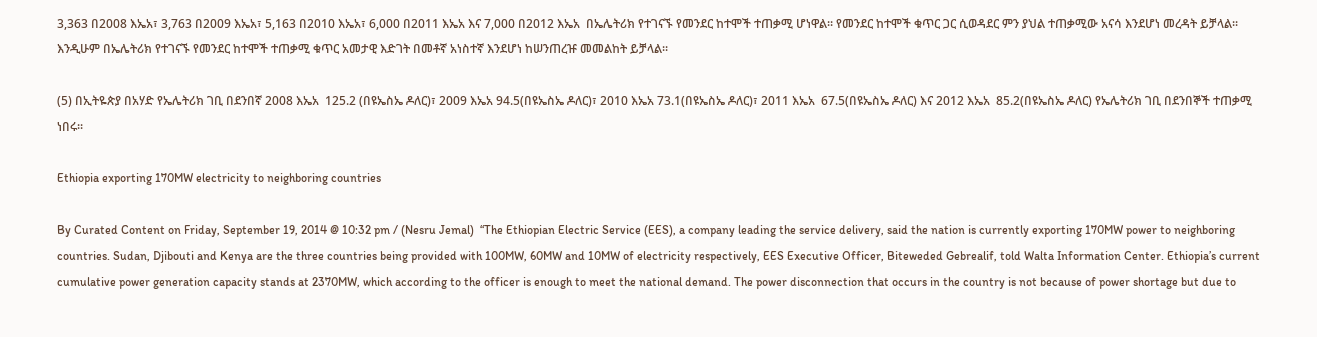3,363 በ2008 እኤአ፣ 3,763 በ2009 እኤአ፣ 5,163 በ2010 እኤአ፣ 6,000 በ2011 እኤአ እና 7,000 በ2012 እኤአ  በኤሌትሪክ የተገናኙ የመንደር ከተሞች ተጠቃሚ ሆነዋል፡፡ የመንደር ከተሞች ቁጥር ጋር ሲወዳደር ምን ያህል ተጠቃሚው አናሳ እንደሆነ መረዳት ይቻላል፡፡ እንዲሁም በኤሌትሪክ የተገናኙ የመንደር ከተሞች ተጠቃሚ ቁጥር አመታዊ እድገት በመቶኛ አነስተኛ እንደሆነ ከሠንጠረዡ መመልከት ይቻላል፡፡

(5) በኢትዬጵያ በአሃድ የኤሌትሪክ ገቢ በደንበኛ 2008 እኤአ  125.2 (በዩኤስኤ ዶለር)፣ 2009 እኤአ 94.5(በዩኤስኤ ዶለር)፣ 2010 እኤአ 73.1(በዩኤስኤ ዶለር)፣ 2011 እኤአ  67.5(በዩኤስኤ ዶለር) እና 2012 እኤአ  85.2(በዩኤስኤ ዶለር) የኤሌትሪክ ገቢ በደንበኞች ተጠቃሚ ነበሩ፡፡

Ethiopia exporting 170MW electricity to neighboring countries

By Curated Content on Friday, September 19, 2014 @ 10:32 pm / (Nesru Jemal)  “The Ethiopian Electric Service (EES), a company leading the service delivery, said the nation is currently exporting 170MW power to neighboring countries. Sudan, Djibouti and Kenya are the three countries being provided with 100MW, 60MW and 10MW of electricity respectively, EES Executive Officer, Biteweded Gebrealif, told Walta Information Center. Ethiopia’s current cumulative power generation capacity stands at 2370MW, which according to the officer is enough to meet the national demand. The power disconnection that occurs in the country is not because of power shortage but due to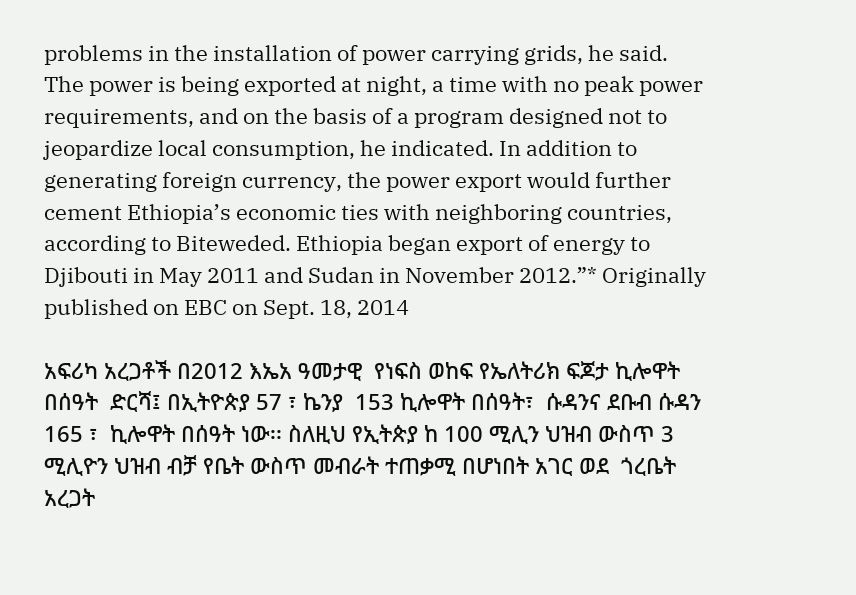problems in the installation of power carrying grids, he said. The power is being exported at night, a time with no peak power requirements, and on the basis of a program designed not to jeopardize local consumption, he indicated. In addition to generating foreign currency, the power export would further cement Ethiopia’s economic ties with neighboring countries, according to Biteweded. Ethiopia began export of energy to Djibouti in May 2011 and Sudan in November 2012.”* Originally published on EBC on Sept. 18, 2014

አፍሪካ አረጋቶች በ2012 እኤአ ዓመታዊ  የነፍስ ወከፍ የኤለትሪክ ፍጆታ ኪሎዋት በሰዓት  ድርሻ፤ በኢትዮጵያ 57 ፣ ኬንያ  153 ኪሎዋት በሰዓት፣  ሱዳንና ደቡብ ሱዳን 165 ፣  ኪሎዋት በሰዓት ነው፡፡ ስለዚህ የኢትጵያ ከ 100 ሚሊን ህዝብ ውስጥ 3 ሚሊዮን ህዝብ ብቻ የቤት ውስጥ መብራት ተጠቃሚ በሆነበት አገር ወደ  ጎረቤት አረጋት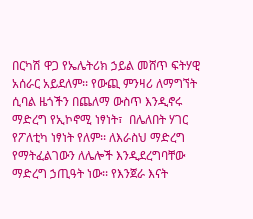በርካሽ ዋጋ የኤሌትሪክ ኃይል መሸጥ ፍትሃዊ አሰራር አይደለም፡፡ የውጪ ምንዛሪ ለማግኘት ሲባል ዜጎችን በጨለማ ውስጥ እንዲኖሩ ማድረግ የኢኮኖሚ ነፃነት፣  በሌለበት ሃገር የፖለቲካ ነፃነት የለም፡፡ ለእራስህ ማድረግ የማትፈልገውን ለሌሎች እንዲደረግባቸው ማድረግ ኃጢዓት ነው፡፡ የእንጀራ እናት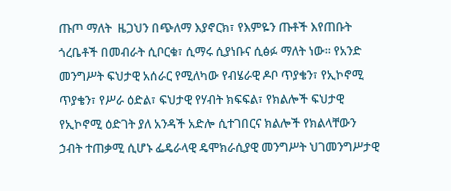ጡጦ ማለት  ዜጋህን በጭለማ እያኖርክ፣ የእምዬን ጡቶች እየጠቡት  ጎረቤቶች በመብራት ሲቦርቁ፣ ሲማሩ ሲያነቡና ሲፅፉ ማለት ነው፡፡ የአንድ መንግሥት ፍህታዊ አሰራር የሚለካው የብሄራዊ ዶቦ ጥያቄን፣ የኢኮኖሚ ጥያቄን፣ የሥራ ዕድል፣ ፍህታዊ የሃብት ክፍፍል፣ የክልሎች ፍህታዊ የኢኮኖሚ ዕድገት ያለ አንዳች አድሎ ሲተገበርና ክልሎች የክልላቸውን ኃብት ተጠቃሚ ሲሆኑ ፌዴራላዊ ዴሞክራሲያዊ መንግሥት ህገመንግሥታዊ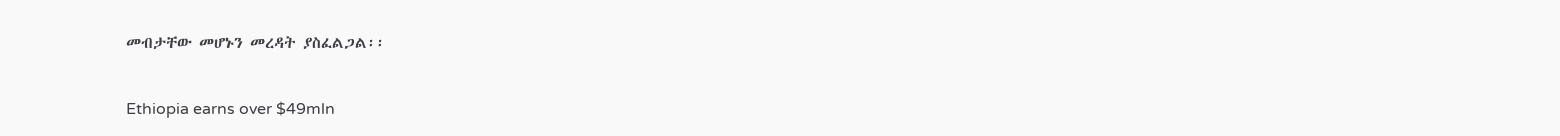መብታቸው መሆኑን መረዳት ያስፈልጋል፡፡

Ethiopia earns over $49mln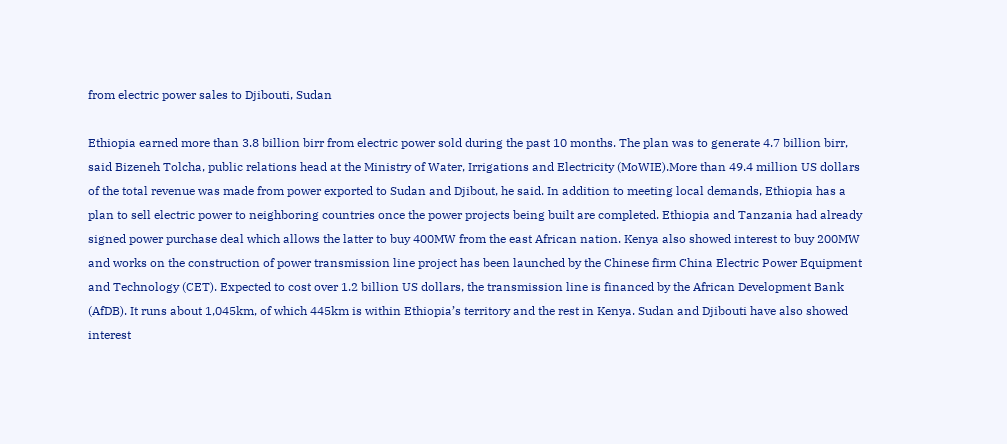from electric power sales to Djibouti, Sudan

Ethiopia earned more than 3.8 billion birr from electric power sold during the past 10 months. The plan was to generate 4.7 billion birr, said Bizeneh Tolcha, public relations head at the Ministry of Water, Irrigations and Electricity (MoWIE).More than 49.4 million US dollars of the total revenue was made from power exported to Sudan and Djibout, he said. In addition to meeting local demands, Ethiopia has a plan to sell electric power to neighboring countries once the power projects being built are completed. Ethiopia and Tanzania had already signed power purchase deal which allows the latter to buy 400MW from the east African nation. Kenya also showed interest to buy 200MW and works on the construction of power transmission line project has been launched by the Chinese firm China Electric Power Equipment and Technology (CET). Expected to cost over 1.2 billion US dollars, the transmission line is financed by the African Development Bank (AfDB). It runs about 1,045km, of which 445km is within Ethiopia’s territory and the rest in Kenya. Sudan and Djibouti have also showed interest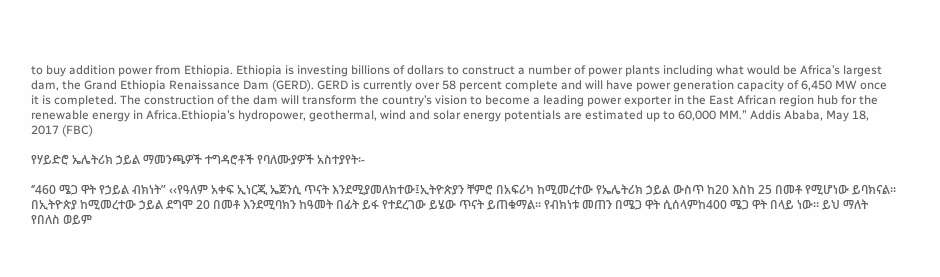to buy addition power from Ethiopia. Ethiopia is investing billions of dollars to construct a number of power plants including what would be Africa’s largest dam, the Grand Ethiopia Renaissance Dam (GERD). GERD is currently over 58 percent complete and will have power generation capacity of 6,450 MW once it is completed. The construction of the dam will transform the country’s vision to become a leading power exporter in the East African region hub for the renewable energy in Africa.Ethiopia’s hydropower, geothermal, wind and solar energy potentials are estimated up to 60,000 MM.” Addis Ababa, May 18, 2017 (FBC)

የሃይድሮ ኤሌትሪክ ኃይል ማመንጫዎች ተግዳሮቶች የባለሙያዎች አስተያየት፡-

‘’460 ሜጋ ዋት የኃይል ብክነት” ‹‹የዓለም አቀፍ ኢነርጂ ኤጀንሲ ጥናት እንደሚያመለክተው፤ኢትዮጵያን ቸምሮ በአፍሪካ ከሚመረተው የኤሌትሪክ ኃይል ውስጥ ከ20 እስከ 25 በመቶ የሚሆነው ይባክናል፡፡ በኢትዮጵያ ከሚመረተው ኃይል ደግሞ 20 በመቶ እንደሚባክን ከዓመት በፊት ይፋ የተደረገው ይሄው ጥናት ይጠቁማል፡፡ የብክነቱ መጠን በሜጋ ዋት ሲሰላምከ400 ሜጋ ዋት በላይ ነው፡፡ ይህ ማለት የበለስ ወይም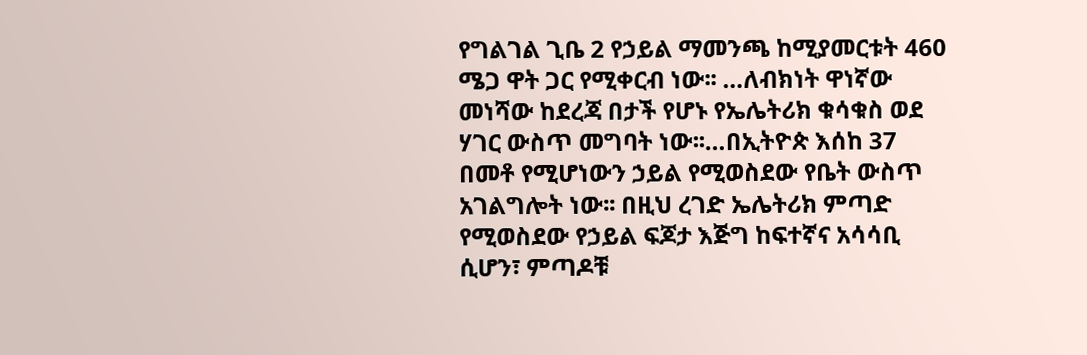የግልገል ጊቤ 2 የኃይል ማመንጫ ከሚያመርቱት 460 ሜጋ ዋት ጋር የሚቀርብ ነው፡፡ …ለብክነት ዋነኛው መነሻው ከደረጃ በታች የሆኑ የኤሌትሪክ ቁሳቁስ ወደ ሃገር ውስጥ መግባት ነው፡፡…በኢትዮጵ እሰከ 37 በመቶ የሚሆነውን ኃይል የሚወስደው የቤት ውስጥ አገልግሎት ነው፡፡ በዚህ ረገድ ኤሌትሪክ ምጣድ የሚወስደው የኃይል ፍጆታ እጅግ ከፍተኛና አሳሳቢ ሲሆን፣ ምጣዶቹ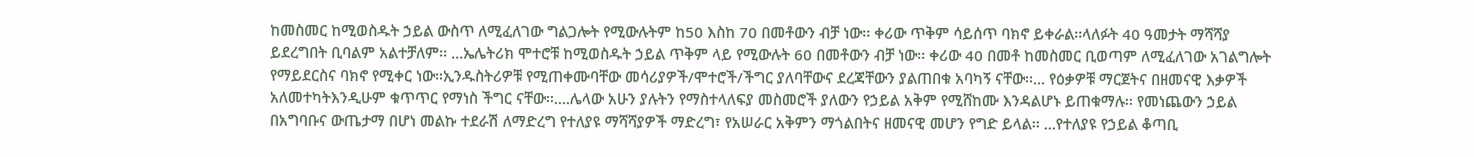ከመስመር ከሚወስዱት ኃይል ውስጥ ለሚፈለገው ግልጋሎት የሚውሉትም ከ50 እስከ 70 በመቶውን ብቻ ነው፡፡ ቀሪው ጥቅም ሳይሰጥ ባክኖ ይቀራል፡፡ላለፉት 40 ዓመታት ማሻሻያ ይደረግበት ቢባልም አልተቻለም፡፡ …ኤሌትሪክ ሞተሮቹ ከሚወስዱት ኃይል ጥቅም ላይ የሚውሉት 60 በመቶውን ብቻ ነው፡፡ ቀሪው 40 በመቶ ከመስመር ቢወጣም ለሚፈለገው አገልግሎት የማይደርስና ባክኖ የሚቀር ነው፡፡ኢንዱስትሪዎቹ የሚጠቀሙባቸው መሳሪያዎች/ሞተሮች/ችግር ያለባቸውና ደረጃቸውን ያልጠበቁ አባካኝ ናቸው፡፡… የዕቃዎቹ ማርጀትና በዘመናዊ እቃዎች አለመተካትእንዲሁም ቁጥጥር የማነስ ችግር ናቸው፡፡….ሌላው አሁን ያሉትን የማስተላለፍያ መስመሮች ያለውን የኃይል አቅም የሚሸከሙ እንዳልሆኑ ይጠቁማሉ፡፡ የመነጨውን ኃይል በአግባቡና ውጤታማ በሆነ መልኩ ተደራሽ ለማድረግ የተለያዩ ማሻሻያዎች ማድረግ፣ የአሠራር አቅምን ማጎልበትና ዘመናዊ መሆን የግድ ይላል፡፡ …የተለያዩ የኃይል ቆጣቢ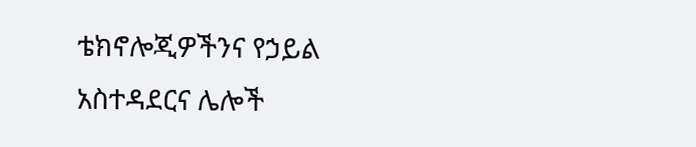ቴክኖሎጂዎችንና የኃይል አስተዳደርና ሌሎች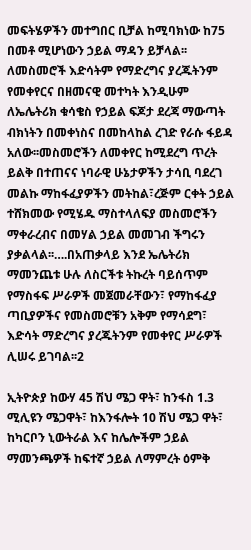መፍትሄዎችን መተግበር ቢቻል ከሚባክነው ከ75 በመቶ ሚሆነውን ኃይል ማዳን ይቻላል፡፡ ለመስመሮች እድሳትም የማድረግና ያረጁትንም የመቀየርና በዘመናዊ መተካት እንዲሁም ለኤሌትሪክ ቁሳቄስ የኃይል ፍጆታ ደረጃ ማውጣት ብክነትን በመቀነስና በመከላከል ረገድ የራሱ ፋይዳ አለው፡፡መስመሮችን ለመቀየር ከሚደረግ ጥረት ይልቅ በተጠናና ነባራዊ ሁኔታዎችን ታሳቢ ባደረገ መልኩ ማከፋፈያዎችን መትከል፣ረጅም ርቀት ኃይል ተሸክመው የሚሄዱ ማስተላለፍያ መስመሮችን ማቀራረብና በመሃል ኃይል መመገብ ችግሩን ያቃልላል፡፡….በአጠቃላይ እንደ ኤሌትሪክ ማመንጨቱ ሁሉ ለስርችቱ ትኩረት ባይሰጥም የማስፋፍ ሥራዎች መጀመራቸውን፣ የማከፋፈያ ጣቢያዎችና የመስመሮቹን አቅም የማሳደግ፣ እድሳት ማድረግና ያረጁትንም የመቀየር ሥራዎች ሊሠሩ ይገባል፡፡2

ኢትዮጵያ ከውሃ 45 ሽህ ሜጋ ዋት፣ ከንፋስ 1.3 ሚሊዩን ሜጋዋት፣ ከእንፋሎት 10 ሽህ ሜጋ ዋት፣ ከካርቦን ኒውትራል እና ከሌሎችም ኃይል ማመንጫዎች ከፍተኛ ኃይል ለማምረት ዕምቅ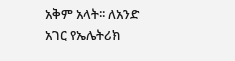አቅም አላት፡፡ ለአንድ አገር የኤሌትሪክ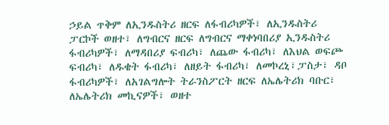ኃይል ጥቅም ለኢንዱስትሪ ዘርፍ ለፋብሪካዎች፣ ለኢንዱስትሪ ፓርኮች ወዘተ፣ ለግብርና ዘርፍ ለግብርና ማቀነባበሪያ ኢንዱስትሪ ፋብሪካዎች፣ ለማዳበሪያ ፍብሪካ፣ ለጨው ፋብሪካ፣ ለእህል ወፍጮ ፍብሪካ፣ ለዱቄት ፋብሪካ፣ ለዘይት ፋብሪካ፣ ለመኮረኒ፣ፓስታ፣ ዳቦ ፋብሪካዎች፣ ለአገልግሎት ትራንስፖርት ዘርፍ ለኤሌትሪክ ባቡር፣ ለኤሌትሪክ መኪናዎች፣ ወዘተ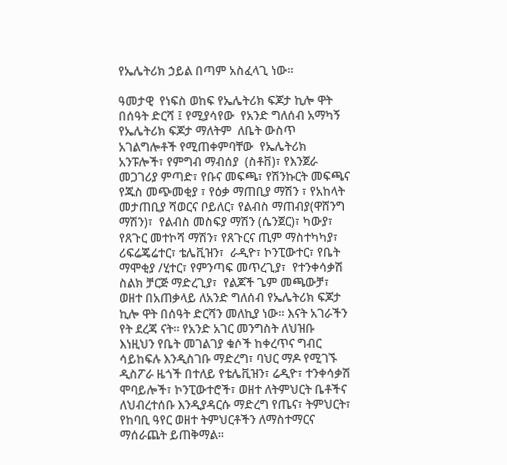የኤሌትሪክ ኃይል በጣም አስፈላጊ ነው፡፡

ዓመታዊ  የነፍስ ወከፍ የኤሌትሪክ ፍጆታ ኪሎ ዋት በሰዓት ድርሻ ፤ የሚያሳየው  የአንድ ግለሰብ አማካኝ የኤሌትሪክ ፍጆታ ማለትም  ለቤት ውስጥ አገልግሎቶች የሚጠቀምባቸው  የኤሌትሪክ አንፑሎች፣ የምግብ ማብሰያ  (ስቶቨ)፣ የእንጀራ መጋገሪያ ምጣድ፣ የቡና መፍጫ፣ የሽንኩርት መፍጫና የጁስ መጭመቂያ ፣ የዕቃ ማጠቢያ ማሽን ፣ የአከላት መታጠቢያ ሻወርና ቦይለር፣ የልብስ ማጠብያ(ዋሸንግ ማሽን)፣  የልብስ መስፍያ ማሽን (ሴንጀር)፣ ካውያ፣ የጸጉር መተኮሻ ማሽን፣ የጸጉርና ጢም ማስተካካያ፣  ሪፍሬጄሬተር፣ ቴሌቪዝን፣  ራዲዮ፣ ኮንፒውተር፣ የቤት ማሞቂያ /ሂተር፣ የምንጣፍ መጥረጊያ፣  የተንቀሳቃሽ ስልክ ቻርጅ ማድረጊያ፣  የልጆች ጌም መጫውቻ፣ ወዘተ በአጠቃላይ ለአንድ ግለሰብ የኤሌትሪክ ፍጆታ ኪሎ ዋት በሰዓት ድርሻን መለኪያ ነው፡፡ እናት አገራችን የት ደረጃ ናት፡፡ የአንድ አገር መንግስት ለህዝቡ እነዚህን የቤት መገልገያ ቁሶች ከቀረጥና ግብር ሳይከፍሉ እንዲስገቡ ማድረግ፣ ባህር ማዶ የሚገኙ ዲስፖራ ዜጎች በተለይ የቴሌቪዝን፣ ሬዲዮ፣ ተንቀሳቃሽ ሞባይሎች፣ ኮንፒውተሮች፣ ወዘተ ለትምህርት ቤቶችና ለህብረተሰቡ እንዲያዳርሱ ማድረግ የጤና፣ ትምህርት፣ የከባቢ ዓየር ወዘተ ትምህርቶችን ለማስተማርና ማሰራጨት ይጠቅማል፡፡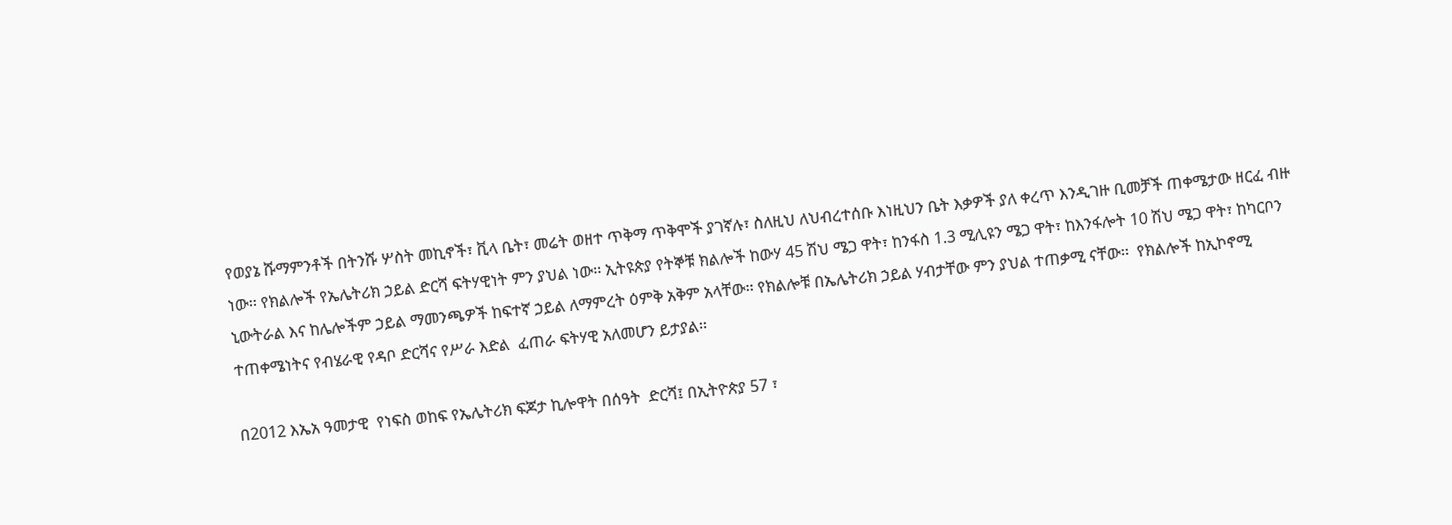የወያኔ ሹማምንቶች በትንሹ ሦስት መኪኖች፣ ቪላ ቤት፣ መሬት ወዘተ ጥቅማ ጥቅሞች ያገኛሉ፣ ስለዚህ ለህብረተሰቡ እነዚህን ቤት እቃዎች ያለ ቀረጥ እንዲገዙ ቢመቻች ጠቀሜታው ዘርፈ ብዙ ነው፡፡ የክልሎች የኤሌትሪክ ኃይል ድርሻ ፍትሃዊነት ምን ያህል ነው፡፡ ኢትዩጵያ የትኞቹ ክልሎች ከውሃ 45 ሽህ ሜጋ ዋት፣ ከንፋስ 1.3 ሚሊዩን ሜጋ ዋት፣ ከእንፋሎት 10 ሽህ ሜጋ ዋት፣ ከካርቦን ኒውትራል እና ከሌሎችም ኃይል ማመንጫዎች ከፍተኛ ኃይል ለማምረት ዕምቅ አቅም አላቸው፡፡ የክልሎቹ በኤሌትሪክ ኃይል ሃብታቸው ምን ያህል ተጠቃሚ ናቸው፡፡  የክልሎች ከኢኮኖሚ ተጠቀሜነትና የብሄራዊ የዳቦ ድርሻና የሥራ እድል  ፈጠራ ፍትሃዊ አለመሆን ይታያል፡፡

በ2012 እኤአ ዓመታዊ  የነፍስ ወከፍ የኤሌትሪክ ፍጆታ ኪሎዋት በሰዓት  ድርሻ፤ በኢትዮጵያ 57 ፣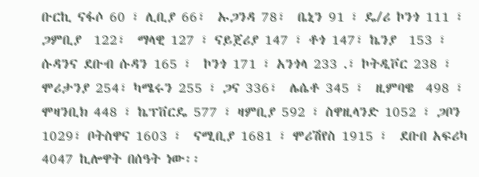ቡርኪ ናፋሶ 60 ፣ ሊቢያ 66፣  ኡጋንዳ 78፣  ቤኒን 91 ፣ ዴ/ሪ ኮንጎ 111 ፣ ጋምቢያ  122፣  ማላዊ 127 ፣ ናይጀሪያ 147 ፣ ቶጎ 147፣ ኬንያ  153 ፣  ሱዳንና ደቡብ ሱዳን 165 ፣  ኮንጎ 171 ፣ አንጎላ 233 .፣ ኮትዲቮር 238 ፣ ሞሪታንያ 254፣ ካሜሩን 255 ፣ ጋና 336፣  ሌሴቶ 345 ፣  ዚምባዌ  498 ፣   ሞዛንቢክ 448 ፣ ኬፕቨርዴ 577 ፣ ዛምቢያ 592 ፣ ስዋዚላንድ 1052 ፣ ጋቦን 1029፣ ቦትስዋና 1603 ፣  ናሚቢያ 1681 ፣ ሞሪሽየስ 1915 ፣  ደቡበ አፍሪካ 4047 ኪሎዋት በሰዓት ነው፡፡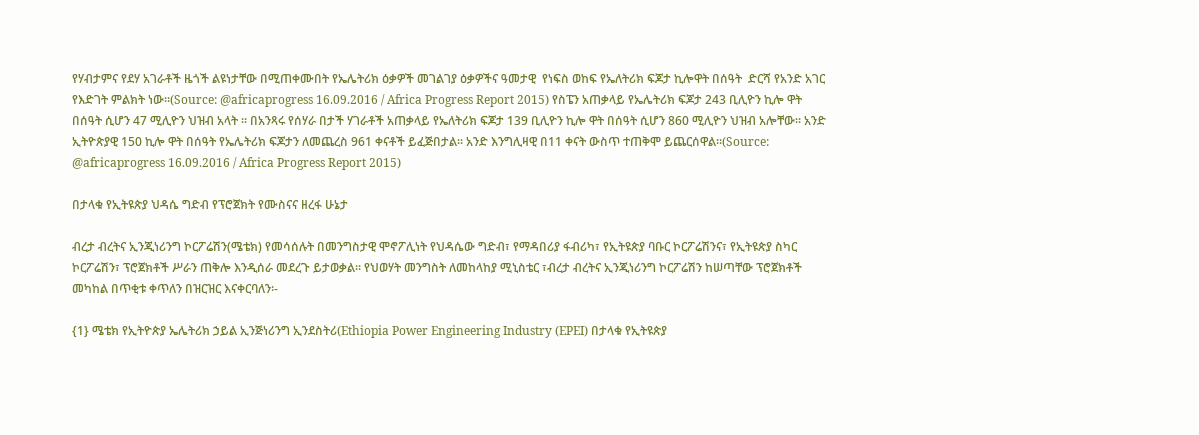የሃብታምና የደሃ አገራቶች ዜጎች ልዩነታቸው በሚጠቀሙበት የኤሌትሪክ ዕቃዎች መገልገያ ዕቃዎችና ዓመታዊ  የነፍስ ወከፍ የኤለትሪክ ፍጆታ ኪሎዋት በሰዓት  ድርሻ የአንድ አገር የእድገት ምልክት ነው፡፡(Source: @africaprogress 16.09.2016 / Africa Progress Report 2015) የስፔን አጠቃላይ የኤሌትሪክ ፍጆታ 243 ቢሊዮን ኪሎ ዋት በሰዓት ሲሆን 47 ሚሊዮን ህዝብ አላት ፡፡ በአንጻሩ የሰሃራ በታች ሃገራቶች አጠቃላይ የኤለትሪክ ፍጆታ 139 ቢሊዮን ኪሎ ዋት በሰዓት ሲሆን 860 ሚሊዮን ህዝብ አሎቸው፡፡ አንድ ኢትዮጵያዊ 150 ኪሎ ዋት በሰዓት የኤሌትሪክ ፍጆታን ለመጨረስ 961 ቀናቶች ይፈጅበታል፡፡ አንድ እንግሊዛዊ በ11 ቀናት ውስጥ ተጠቅሞ ይጨርሰዋል፡፡(Source: @africaprogress 16.09.2016 / Africa Progress Report 2015)

በታላቁ የኢትዩጵያ ህዳሴ ግድብ የፕሮጀክት የሙስናና ዘረፋ ሁኔታ

ብረታ ብረትና ኢንጂነሪንግ ኮርፖሬሽን(ሜቴክ) የመሳሰሉት በመንግስታዊ ሞኖፖሊነት የህዳሴው ግድብ፣ የማዳበሪያ ፋብሪካ፣ የኢትዩጵያ ባቡር ኮርፖሬሽንና፣ የኢትዩጵያ ስካር ኮርፖሬሽን፣ ፕሮጀክቶች ሥራን ጠቅሎ እንዲሰራ መደረጉ ይታወቃል፡፡ የህወሃት መንግስት ለመከላከያ ሚኒስቴር ፣ብረታ ብረትና ኢንጂነሪንግ ኮርፖሬሽን ከሠጣቸው ፕሮጀክቶች መካከል በጥቂቱ ቀጥለን በዝርዝር እናቀርባለን፡-

{1} ሜቴክ የኢትዮጵያ ኤሌትሪክ ኃይል ኢንጅነሪንግ ኢንደስትሪ(Ethiopia Power Engineering Industry (EPEI) በታላቁ የኢትዩጵያ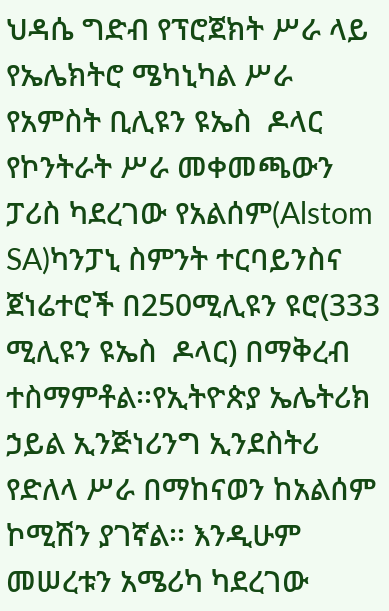ህዳሴ ግድብ የፕሮጀክት ሥራ ላይ የኤሌክትሮ ሜካኒካል ሥራ የአምስት ቢሊዩን ዩኤስ  ዶላር የኮንትራት ሥራ መቀመጫውን ፓሪስ ካደረገው የአልሰም(Alstom SA)ካንፓኒ ስምንት ተርባይንስና ጀነሬተሮች በ250ሚሊዩን ዩሮ(333 ሚሊዩን ዩኤስ  ዶላር) በማቅረብ ተስማምቶል፡፡የኢትዮጵያ ኤሌትሪክ ኃይል ኢንጅነሪንግ ኢንደስትሪ የድለላ ሥራ በማከናወን ከአልሰም ኮሚሽን ያገኛል፡፡ እንዲሁም መሠረቱን አሜሪካ ካደረገው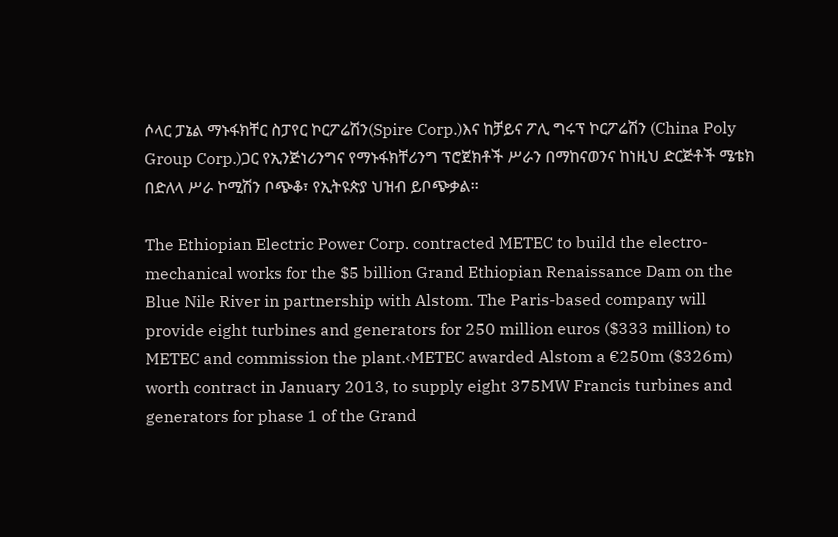ሶላር ፓኔል ማኑፋክቸር ስፓየር ኮርፖሬሽን(Spire Corp.)እና ከቻይና ፖሊ ግሩፕ ኮርፖሬሽን (China Poly Group Corp.)ጋር የኢንጅነሪንግና የማኑፋክቸሪንግ ፕሮጀክቶች ሥራን በማከናወንና ከነዚህ ድርጅቶች ሜቴክ በድለላ ሥራ ኮሚሽን ቦጭቆ፣ የኢትዩጵያ ህዝብ ይቦጭቃል፡፡

The Ethiopian Electric Power Corp. contracted METEC to build the electro-mechanical works for the $5 billion Grand Ethiopian Renaissance Dam on the Blue Nile River in partnership with Alstom. The Paris-based company will provide eight turbines and generators for 250 million euros ($333 million) to METEC and commission the plant.‹METEC awarded Alstom a €250m ($326m) worth contract in January 2013, to supply eight 375MW Francis turbines and generators for phase 1 of the Grand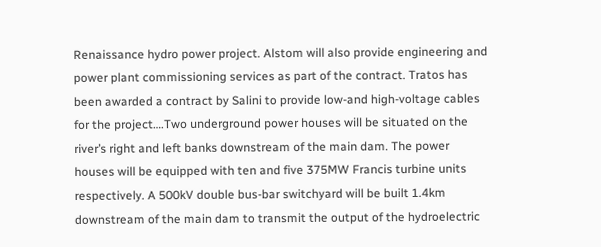Renaissance hydro power project. Alstom will also provide engineering and power plant commissioning services as part of the contract. Tratos has been awarded a contract by Salini to provide low-and high-voltage cables for the project….Two underground power houses will be situated on the river’s right and left banks downstream of the main dam. The power houses will be equipped with ten and five 375MW Francis turbine units respectively. A 500kV double bus-bar switchyard will be built 1.4km downstream of the main dam to transmit the output of the hydroelectric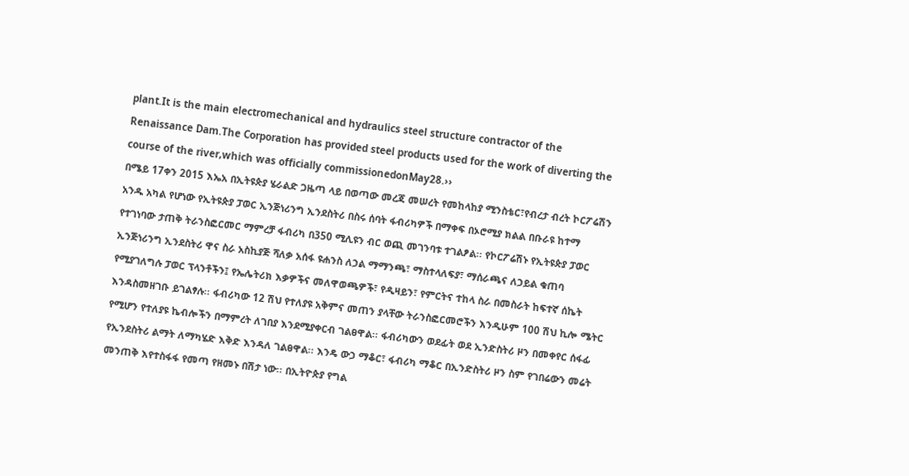plant.It is the main electromechanical and hydraulics steel structure contractor of the Renaissance Dam.The Corporation has provided steel products used for the work of diverting the course of the river,which was officially commissionedonMay28.››
በሜይ 17ቀን 2015 እኤአ በኢትዩጵያ ሄራልድ ጋዜጣ ላይ በወጣው መረጃ መሠረት የመከላከያ ሚንስቴር፣የብረታ ብረት ኮርፖሬሽን አንዱ አካል የሆነው የኢትዩጵያ ፓወር ኢንጅነሪንግ ኢንደስትሪ በስሩ ሰባት ፋብሪካዎች በማቀፍ በኦሮሚያ ክልል በቡራዩ ከተማ የተገነባው ታጠቅ ትራንስፎርመር ማምረቻ ፋብሪካ በ350 ሚሊዩን ብር ወጪ መገንባቱ ተገልፆል፡፡ የኮርፖሬሽኑ የኢትዩጵያ ፓወር ኢንጅነሪንግ ኢንደስትሪ ዋና ስራ አስኪያጅ ሻለቃ አሰፋ ዩሐንስ ለኃል ማማንጫ፣ ማስተላለፍያ፣ ማሰራጫና ለኃይል ቁጠባ የሚያገለግሉ ፓወር ፕላንቶችን፤ የኤሌትሪክ እቃዎችና መለዋወጫዎች፣ የዲዛይን፣ የምርትና ተከላ ስራ በመስራት ከፍተኛ ሰኬት እንዳስመዘገቡ ይገልፃሉ፡፡ ፋብሪካው 12 ሽህ የተለያዩ አቅምና መጠን ያላቸው ትራንስፎርመሮችን እንዲሁም 100 ሽህ ኪሎ ሜትር የሚሆን የተለያዩ ኬብሎችን በማምረት ለገበያ እንደሚያቀርብ ገልፀዋል፡፡ ፋብሪካውን ወደፊት ወደ ኢንድስትሪ ዞን በመቀየር ሰፋፊ የኢንደስትሪ ልማት ለማካሄድ እቅድ እንዳለ ገልፀዋል፡፡ እንዴ ውኃ ማቆር፣ ፋብሪካ ማቆር በኢንድስትሪ ዞን ስም የገበሬውን መሬት መንጠቅ እየተስፋፋ የመጣ የዘመኑ በሽታ ነው፡፡ በኢትዮጵያ የግል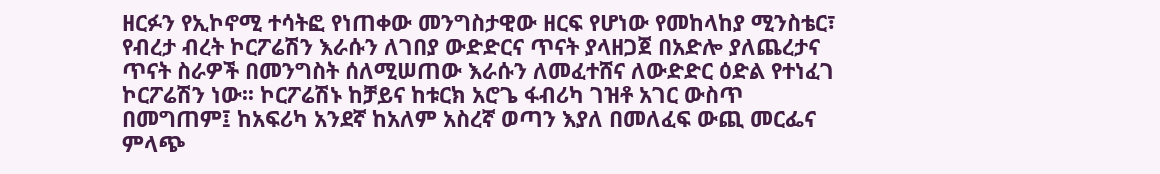ዘርፉን የኢኮኖሚ ተሳትፎ የነጠቀው መንግስታዊው ዘርፍ የሆነው የመከላከያ ሚንስቴር፣ የብረታ ብረት ኮርፖሬሽን እራሱን ለገበያ ውድድርና ጥናት ያላዘጋጀ በአድሎ ያለጨረታና ጥናት ስራዎች በመንግስት ሰለሚሠጠው እራሱን ለመፈተሸና ለውድድር ዕድል የተነፈገ ኮርፖሬሽን ነው፡፡ ኮርፖሬሽኑ ከቻይና ከቱርክ አሮጌ ፋብሪካ ገዝቶ አገር ውስጥ በመግጠም፤ ከአፍሪካ አንደኛ ከአለም አስረኛ ወጣን እያለ በመለፈፍ ውጪ መርፌና ምላጭ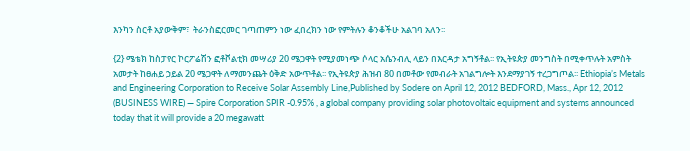እንካን ስርቶ አያውቅም፣  ትራንስፎርመር ገጣጠምን ነው ፈበረክን ነው የምትሉን ቆንቆችሁ አልገባ አለን፡፡

{2} ሜቴክ ከስፓየር ኮርፖሬሽን ፎቶቮልቲክ መሣሪያ 20 ሜጋዋት የሚያመነጭ ሶላር አሴንብሊ ላይን በእርዳታ አግኝቶል፡፡ የኢትዩጵያ መንግስት በሚቀጥሉት አምስት አመታት ከፀሐይ ኃይል 20 ሜጋዋት ለማመንጨት ዕቅድ አውጥቶል፡፡ የኢትዩጵያ ሕዝብ 80 በመቶው የመብራት አገልግሎት እንደማያገኝ ተረጋግጦል፡፡ Ethiopia’s Metals and Engineering Corporation to Receive Solar Assembly Line,Published by Sodere on April 12, 2012 BEDFORD, Mass., Apr 12, 2012 (BUSINESS WIRE) — Spire Corporation SPIR -0.95% , a global company providing solar photovoltaic equipment and systems announced today that it will provide a 20 megawatt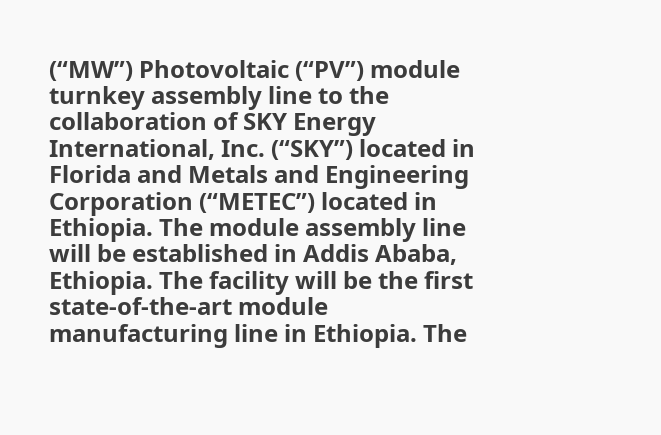(“MW”) Photovoltaic (“PV”) module turnkey assembly line to the collaboration of SKY Energy International, Inc. (“SKY”) located in Florida and Metals and Engineering Corporation (“METEC”) located in Ethiopia. The module assembly line will be established in Addis Ababa, Ethiopia. The facility will be the first state-of-the-art module manufacturing line in Ethiopia. The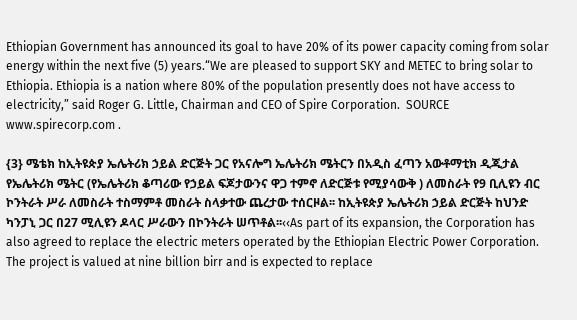Ethiopian Government has announced its goal to have 20% of its power capacity coming from solar energy within the next five (5) years.“We are pleased to support SKY and METEC to bring solar to Ethiopia. Ethiopia is a nation where 80% of the population presently does not have access to electricity,” said Roger G. Little, Chairman and CEO of Spire Corporation.  SOURCE www.spirecorp.com .

{3} ሜቴክ ከኢትዩጵያ ኤሌትሪክ ኃይል ድርጅት ጋር የአናሎግ ኤሌትሪክ ሜትርን በአዲስ ፈጣን አውቶማቲክ ዲጂታል የኤሌትሪክ ሜትር (የኤሌትሪክ ቆጣሪው የኃይል ፍጆታውንና ዋጋ ተምኖ ለድርጅቱ የሚያሳውቅ ) ለመስራት የ9 ቢሊዩን ብር ኮንትራት ሥራ ለመስራት ተስማምቶ መስራት ስላቃተው ጨረታው ተሰርዞል፡፡ ከኢትዩጵያ ኤሌትሪክ ኃይል ድርጅት ከህንድ ካንፓኒ ጋር በ27 ሚሊዩን ዶላር ሥራውን በኮንትራት ሠጥቶል፡፡‹‹As part of its expansion, the Corporation has also agreed to replace the electric meters operated by the Ethiopian Electric Power Corporation. The project is valued at nine billion birr and is expected to replace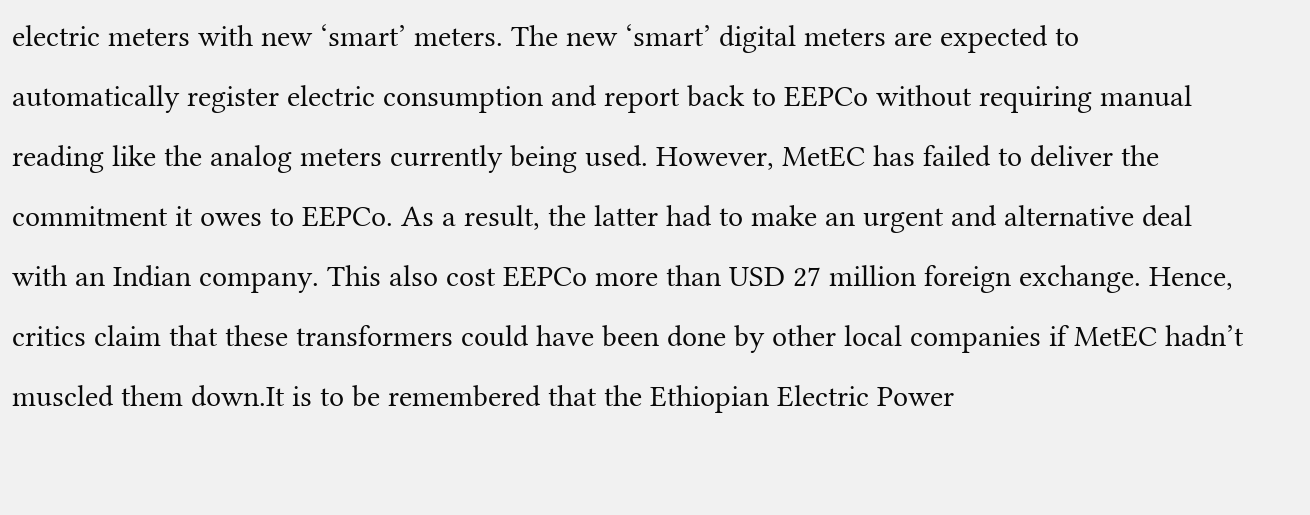electric meters with new ‘smart’ meters. The new ‘smart’ digital meters are expected to automatically register electric consumption and report back to EEPCo without requiring manual reading like the analog meters currently being used. However, MetEC has failed to deliver the commitment it owes to EEPCo. As a result, the latter had to make an urgent and alternative deal with an Indian company. This also cost EEPCo more than USD 27 million foreign exchange. Hence, critics claim that these transformers could have been done by other local companies if MetEC hadn’t muscled them down.It is to be remembered that the Ethiopian Electric Power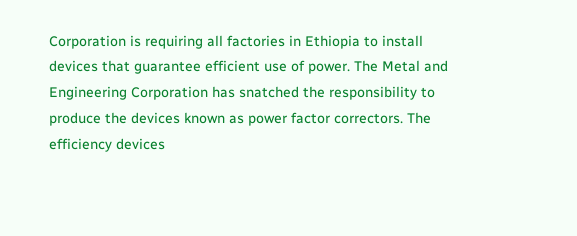Corporation is requiring all factories in Ethiopia to install devices that guarantee efficient use of power. The Metal and Engineering Corporation has snatched the responsibility to produce the devices known as power factor correctors. The efficiency devices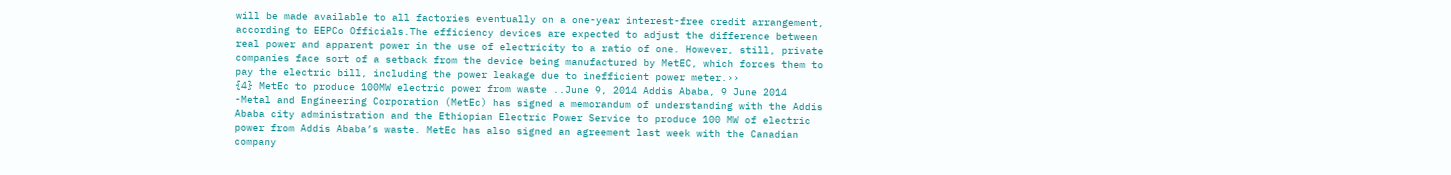will be made available to all factories eventually on a one-year interest-free credit arrangement, according to EEPCo Officials.The efficiency devices are expected to adjust the difference between real power and apparent power in the use of electricity to a ratio of one. However, still, private companies face sort of a setback from the device being manufactured by MetEC, which forces them to pay the electric bill, including the power leakage due to inefficient power meter.››
{4} MetEc to produce 100MW electric power from waste ..June 9, 2014 Addis Ababa, 9 June 2014 -Metal and Engineering Corporation (MetEc) has signed a memorandum of understanding with the Addis Ababa city administration and the Ethiopian Electric Power Service to produce 100 MW of electric power from Addis Ababa’s waste. MetEc has also signed an agreement last week with the Canadian company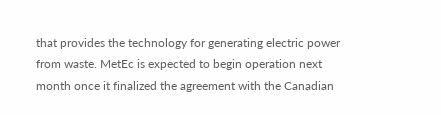that provides the technology for generating electric power from waste. MetEc is expected to begin operation next month once it finalized the agreement with the Canadian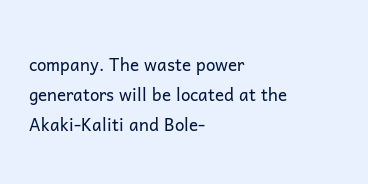company. The waste power generators will be located at the Akaki-Kaliti and Bole-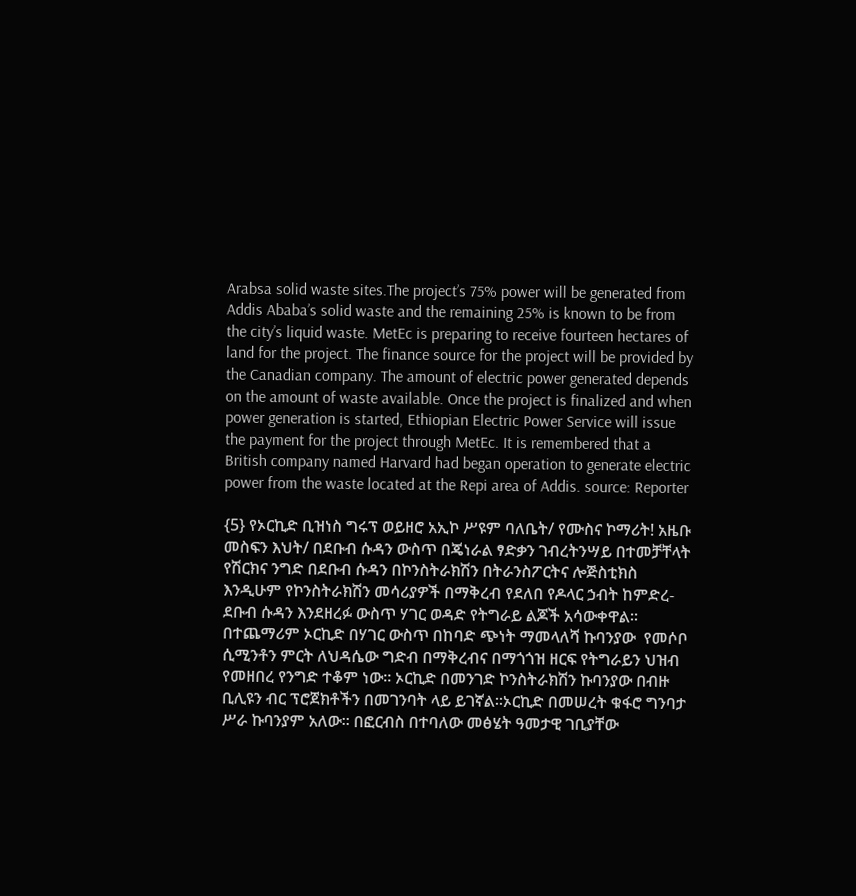Arabsa solid waste sites.The project’s 75% power will be generated from Addis Ababa’s solid waste and the remaining 25% is known to be from the city’s liquid waste. MetEc is preparing to receive fourteen hectares of land for the project. The finance source for the project will be provided by the Canadian company. The amount of electric power generated depends on the amount of waste available. Once the project is finalized and when power generation is started, Ethiopian Electric Power Service will issue the payment for the project through MetEc. It is remembered that a British company named Harvard had began operation to generate electric power from the waste located at the Repi area of Addis. source: Reporter

{5} የኦርኪድ ቢዝነስ ግሩፕ ወይዘሮ አኢኮ ሥዩም ባለቤት/ የሙስና ኮማሪት! አዜቡ መስፍን እህት/ በደቡብ ሱዳን ውስጥ በጄነራል ፃድቃን ገብረትንሣይ በተመቻቸላት የሽርክና ንግድ በደቡብ ሱዳን በኮንስትራክሽን በትራንስፖርትና ሎጅስቲክስ እንዲሁም የኮንስትራክሽን መሳሪያዎች በማቅረብ የደለበ የዶላር ኃብት ከምድረ-ደቡብ ሱዳን እንደዘረፉ ውስጥ ሃገር ወዳድ የትግራይ ልጆች አሳውቀዋል፡፡በተጨማሪም ኦርኪድ በሃገር ውስጥ በከባድ ጭነት ማመላለሻ ኩባንያው  የመሶቦ ሲሚንቶን ምርት ለህዳሴው ግድብ በማቅረብና በማጎጎዝ ዘርፍ የትግራይን ህዝብ የመዘበረ የንግድ ተቆም ነው፡፡ ኦርኪድ በመንገድ ኮንስትራክሽን ኩባንያው በብዙ ቢሊዩን ብር ፕሮጀክቶችን በመገንባት ላይ ይገኛል፡፡ኦርኪድ በመሠረት ቁፋሮ ግንባታ ሥራ ኩባንያም አለው፡፡ በፎርብስ በተባለው መፅሄት ዓመታዊ ገቢያቸው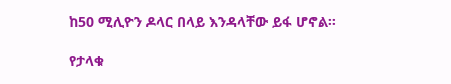ከ50 ሚሊዮን ዶላር በላይ እንዳላቸው ይፋ ሆኖል፡፡

የታላቁ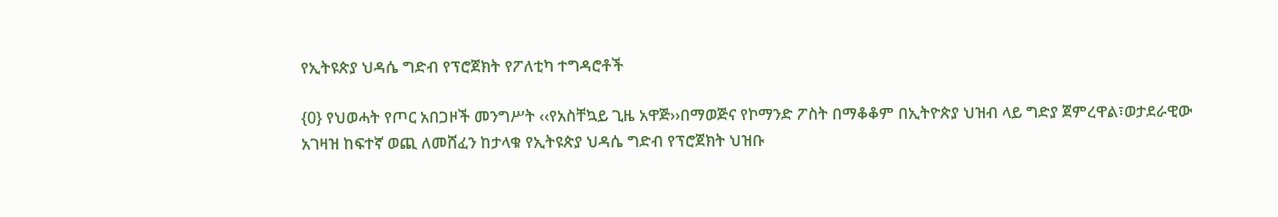የኢትዩጵያ ህዳሴ ግድብ የፕሮጀክት የፖለቲካ ተግዳሮቶች

{0} የህወሓት የጦር አበጋዞች መንግሥት ‹‹የአስቸኳይ ጊዜ አዋጅ››በማወጅና የኮማንድ ፖስት በማቆቆም በኢትዮጵያ ህዝብ ላይ ግድያ ጀምረዋል፣ወታደራዊው አገዛዝ ከፍተኛ ወጪ ለመሸፈን ከታላቁ የኢትዩጵያ ህዳሴ ግድብ የፕሮጀክት ህዝቡ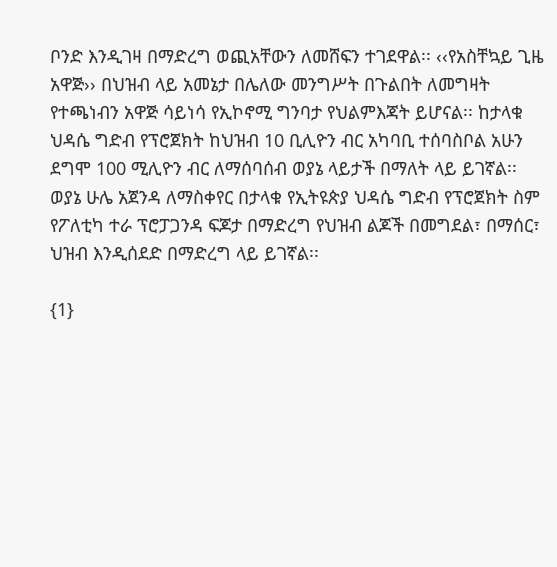ቦንድ እንዲገዛ በማድረግ ወጪአቸውን ለመሸፍን ተገደዋል፡፡ ‹‹የአስቸኳይ ጊዜ አዋጅ›› በህዝብ ላይ አመኔታ በሌለው መንግሥት በጉልበት ለመግዛት የተጫነብን አዋጅ ሳይነሳ የኢኮኖሚ ግንባታ የህልምእጃት ይሆናል፡፡ ከታላቁ  ህዳሴ ግድብ የፕሮጀክት ከህዝብ 10 ቢሊዮን ብር አካባቢ ተሰባስቦል አሁን ደግሞ 100 ሚሊዮን ብር ለማሰባሰብ ወያኔ ላይታች በማለት ላይ ይገኛል፡፡ ወያኔ ሁሌ አጀንዳ ለማስቀየር በታላቁ የኢትዩጵያ ህዳሴ ግድብ የፕሮጀክት ስም የፖለቲካ ተራ ፕሮፓጋንዳ ፍጆታ በማድረግ የህዝብ ልጆች በመግደል፣ በማሰር፣ ህዝብ እንዲሰደድ በማድረግ ላይ ይገኛል፡፡

{1}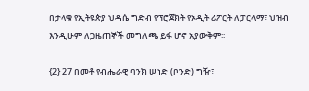በታላቁ የኢትዩጵያ ህዳሴ ግድብ የፕሮጀክት የኦዲት ሪፖርት ለፓርላማ፣ ህዝብ እንዲሁም ለጋዜጠኞች መግለጫ ይፋ ሆኖ አያውቅም፡፡

{2} 27 በመቶ የብሔራዊ ባንክ ሠነድ (ቦንድ) ግዥ፣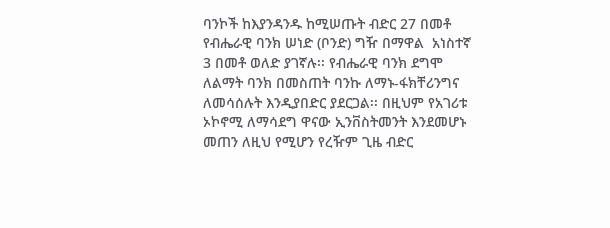ባንኮች ከእያንዳንዱ ከሚሠጡት ብድር 27 በመቶ የብሔራዊ ባንክ ሠነድ (ቦንድ) ግዥ በማዋል  አነስተኛ 3 በመቶ ወለድ ያገኛሉ፡፡ የብሔራዊ ባንክ ደግሞ ለልማት ባንክ በመስጠት ባንኩ ለማኑ-ፋክቸሪንግና ለመሳሰሉት እንዲያበድር ያደርጋል፡፡ በዚህም የአገሪቱ ኦኮኖሚ ለማሳደግ ዋናው ኢንቨስትመንት እንደመሆኑ መጠን ለዚህ የሚሆን የረዥም ጊዜ ብድር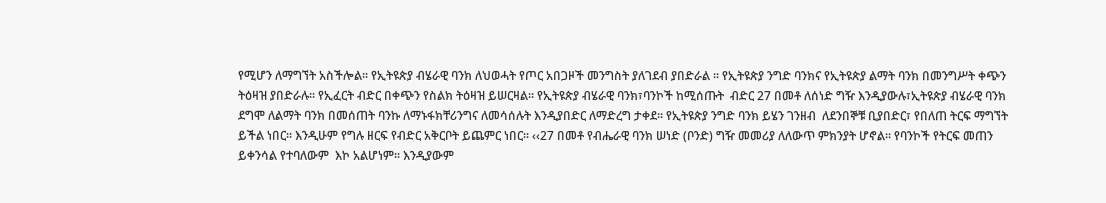የሚሆን ለማግኘት አስችሎል፡፡ የኢትዩጵያ ብሄራዊ ባንክ ለህወሓት የጦር አበጋዞች መንግስት ያለገደብ ያበድራል ፡፡ የኢትዩጵያ ንግድ ባንክና የኢትዩጵያ ልማት ባንክ በመንግሥት ቀጭን ትዕዛዝ ያበድራሉ፡፡ የኢፈርት ብድር በቀጭን የስልክ ትዕዛዝ ይሠርዛል፡፡ የኢትዩጵያ ብሄራዊ ባንክ፣ባንኮች ከሚሰጡት  ብድር 27 በመቶ ለሰነድ ግዥ እንዲያውሉ፣ኢትዩጵያ ብሄራዊ ባንክ ደግሞ ለልማት ባንክ በመሰጠት ባንኩ ለማኑፋክቸሪንግና ለመሳሰሉት እንዲያበድር ለማድረግ ታቀደ፡፡ የኢትዩጵያ ንግድ ባንክ ይሄን ገንዘብ  ለደንበኞቹ ቢያበድር፣ የበለጠ ትርፍ ማግኘት ይችል ነበር፡፡ እንዲሁም የግሉ ዘርፍ የብድር አቅርቦት ይጨምር ነበር፡፡ ‹‹27 በመቶ የብሔራዊ ባንክ ሠነድ (ቦንድ) ግዥ መመሪያ ለለውጥ ምክንያት ሆኖል፡፡ የባንኮች የትርፍ መጠን ይቀንሳል የተባለውም  እኮ አልሆነም፡፡ እንዲያውም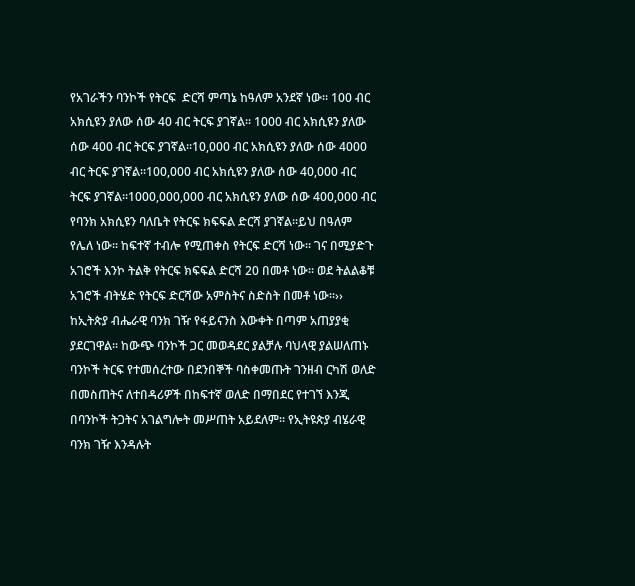የአገራችን ባንኮች የትርፍ  ድርሻ ምጣኔ ከዓለም አንደኛ ነው፡፡ 100 ብር አክሲዩን ያለው ሰው 40 ብር ትርፍ ያገኛል፡፡ 1000 ብር አክሲዩን ያለው ሰው 400 ብር ትርፍ ያገኛል፡፡10,000 ብር አክሲዩን ያለው ሰው 4000 ብር ትርፍ ያገኛል፡፡100,000 ብር አክሲዩን ያለው ሰው 40,000 ብር ትርፍ ያገኛል፡፡1000,000,000 ብር አክሲዩን ያለው ሰው 400,000 ብር የባንክ አክሲዩን ባለቤት የትርፍ ክፍፍል ድርሻ ያገኛል፡፡ይህ በዓለም የሌለ ነው፡፡ ከፍተኛ ተብሎ የሚጠቀስ የትርፍ ድርሻ ነው፡፡ ገና በሚያድጉ አገሮች እንኮ ትልቅ የትርፍ ክፍፍል ድርሻ 20 በመቶ ነው፡፡ ወደ ትልልቆቹ አገሮች ብትሄድ የትርፍ ድርሻው አምስትና ስድስት በመቶ ነው፡፡›› ከኢትጵያ ብሔራዊ ባንክ ገዥ የፋይናንስ እውቀት በጣም አጠያያቂ ያደርገዋል፡፡ ከውጭ ባንኮች ጋር መወዳደር ያልቻሉ ባህላዊ ያልሠለጠኑ ባንኮች ትርፍ የተመሰረተው በደንበኞች ባስቀመጡት ገንዘብ ርካሽ ወለድ በመስጠትና ለተበዳሪዎች በከፍተኛ ወለድ በማበደር የተገኘ እንጂ በባንኮች ትጋትና አገልግሎት መሥጠት አይደለም፡፡ የኢትዩጵያ ብሄራዊ ባንክ ገዥ እንዳሉት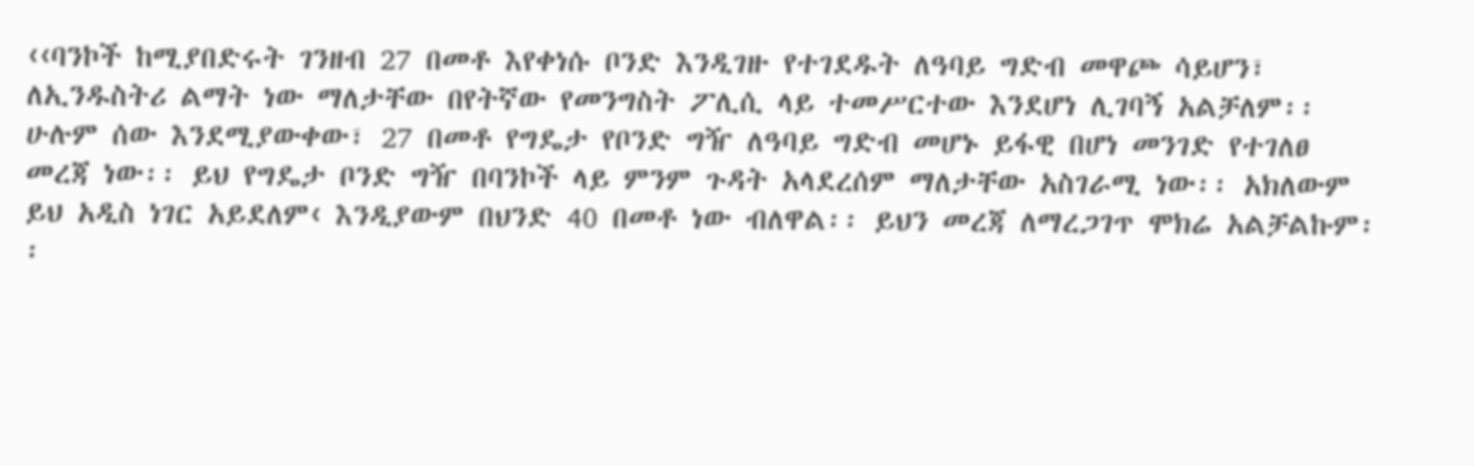‹‹ባንኮች ከሚያበድሩት ገንዘብ 27 በመቶ እየቀነሱ ቦንድ እንዲገዙ የተገደዱት ለዓባይ ግድብ መዋጮ ሳይሆን፣ ለኢንዱስትሪ ልማት ነው ማለታቸው በየትኛው የመንግስት ፖሊሲ ላይ ተመሥርተው እንደሆነ ሊገባኝ አልቻለም፡፡ ሁሉም ሰው እንደሚያውቀው፣ 27 በመቶ የግዴታ የቦንድ ግዥ ለዓባይ ግድብ መሆኑ ይፋዊ በሆነ መንገድ የተገለፀ መረጃ ነው፡፡ ይህ የግዴታ ቦንድ ግዥ በባንኮች ላይ ምንም ጉዳት አላደረሰም ማለታቸው አስገራሚ ነው፡፡ አክለውም ይህ አዲስ ነገር አይደለም‹ እንዲያውም በህንድ 40 በመቶ ነው ብለዋል፡፡ ይህን መረጃ ለማረጋገጥ ሞክሬ አልቻልኩም፡፡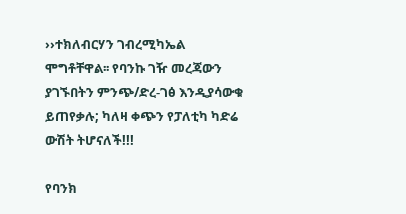››ተክለብርሃን ገብረሚካኤል ሞግቶቸዋል፡፡ የባንኩ ገዥ መረጃውን ያገኙበትን ምንጭ/ድረ-ገፅ እንዲያሳውቁ ይጠየቃሉ; ካለዛ ቀጭን የፓለቲካ ካድሬ ውሽት ትሆናለች!!!

የባንክ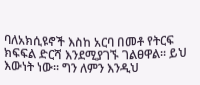ባለአክሲዩኖች እስከ አርባ በመቶ የትርፍ ክፍፍል ድርሻ እንደሚያገኙ ገልፀዋል፡፡ ይህ እውነት ነው፡፡ ግን ለምን እንዲህ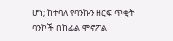ሆነ; ከተባለ የባንኩን ዘርፍ ጥቂት ባንኮች በከፊል ሞኖፖል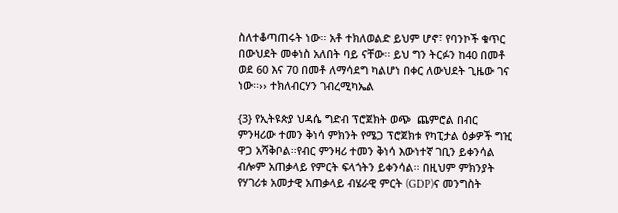ስለተቆጣጠሩት ነው፡፡ አቶ ተክለወልድ ይህም ሆኖ፣ የባንኮች ቁጥር በውህደት መቀነስ አለበት ባይ ናቸው፡፡ ይህ ግን ትርፉን ከ40 በመቶ ወደ 60 እና 70 በመቶ ለማሳደግ ካልሆነ በቀር ለውህደት ጊዜው ገና ነው፡፡›› ተክለብርሃን ገብረሚካኤል

{3} የኢትዩጵያ ህዳሴ ግድብ ፕሮጀክት ወጭ  ጨምሮል በብር ምንዛሪው ተመን ቅነሳ ምክንት የሜጋ ፕሮጀክቱ የካፒታል ዕቃዎች ግዢ ዋጋ አሻቅቦል፡፡የብር ምንዛሪ ተመን ቅነሳ እውነተኛ ገቢን ይቀንሳል ብሎም አጠቃላይ የምርት ፍላጎትን ይቀንሳል፡፡ በዚህም ምክንያት የሃገሪቱ አመታዊ አጠቃላይ ብሄራዊ ምርት (GDP)ና መንግስት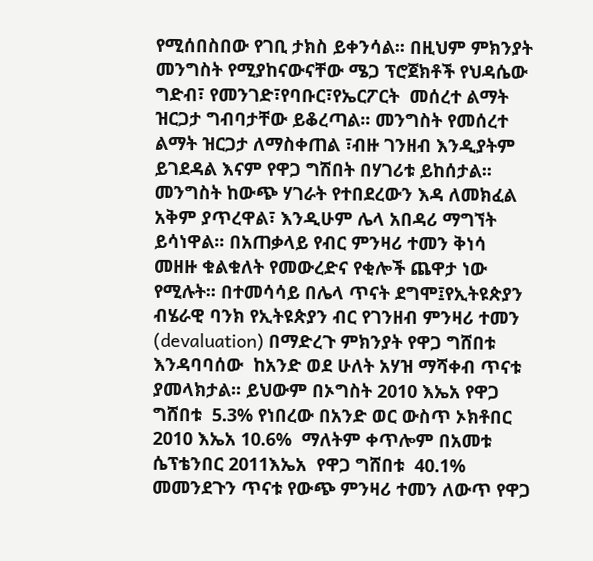የሚሰበስበው የገቢ ታክስ ይቀንሳል፡፡ በዚህም ምክንያት መንግስት የሚያከናውናቸው ሜጋ ፕሮጀክቶች የህዳሴው ግድብ፣ የመንገድ፣የባቡር፣የኤርፖርት  መሰረተ ልማት ዝርጋታ ግብባታቸው ይቆረጣል፡፡ መንግስት የመሰረተ ልማት ዝርጋታ ለማስቀጠል ፣ብዙ ገንዘብ እንዲያትም ይገደዳል እናም የዋጋ ግሽበት በሃገሪቱ ይከሰታል፡፡ መንግስት ከውጭ ሃገራት የተበደረውን እዳ ለመክፈል አቅም ያጥረዋል፣ እንዲሁም ሌላ አበዳሪ ማግኘት ይሳነዋል፡፡ በአጠቃላይ የብር ምንዛሪ ተመን ቅነሳ መዘዙ ቁልቁለት የመውረድና የቂሎች ጨዋታ ነው የሚሉት፡፡ በተመሳሳይ በሌላ ጥናት ደግሞ፤የኢትዩጵያን ብሄራዊ ባንክ የኢትዩጵያን ብር የገንዘብ ምንዛሪ ተመን (devaluation) በማድረጉ ምክንያት የዋጋ ግሸበቱ እንዳባባሰው  ከአንድ ወደ ሁለት አሃዝ ማሻቀብ ጥናቱ ያመላክታል፡፡ ይህውም በኦግስት 2010 እኤአ የዋጋ ግሸበቱ  5.3% የነበረው በአንድ ወር ውስጥ ኦክቶበር 2010 እኤአ 10.6%  ማለትም ቀጥሎም በአመቱ ሴፕቴንበር 2011እኤአ  የዋጋ ግሸበቱ  40.1% መመንደጉን ጥናቱ የውጭ ምንዛሪ ተመን ለውጥ የዋጋ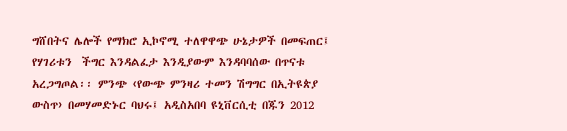ግሸበትና ሌሎች የማክሮ ኢኮኖሚ ተለዋዋጭ ሁኔታዎች በመፍጠር፤ የሃገሪቱን  ችግር እንዳልፈታ እንዲያውም እንዳባባሰው በጥናቱ አረጋግጦል፡፡ ምንጭ ‹የውጭ ምንዛሪ ተመን ሽግግር በኢትዩጵያ ውስጥ› በመሃመድኑር ባህሩ፤ አዲስአበባ ዩኒቨርሲቲ በጁን 2012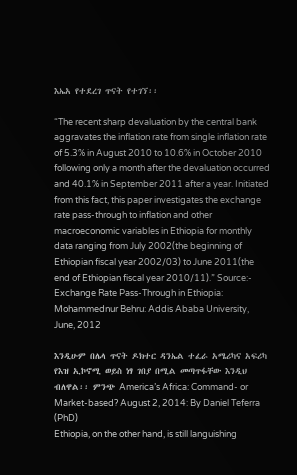እኤአ የተደረገ ጥናት የተገኘ፡፡

“The recent sharp devaluation by the central bank aggravates the inflation rate from single inflation rate  of 5.3% in August 2010 to 10.6% in October 2010 following only a month after the devaluation occurred and 40.1% in September 2011 after a year. Initiated from this fact, this paper investigates the exchange rate pass-through to inflation and other macroeconomic variables in Ethiopia for monthly data ranging from July 2002(the beginning of Ethiopian fiscal year 2002/03) to June 2011(the end of Ethiopian fiscal year 2010/11).” Source:- Exchange Rate Pass-Through in Ethiopia: Mohammednur Behru: Addis Ababa University, June, 2012

እንዲሁም በሌላ ጥናት ዶክተር ዳንኤል ተፈራ አሜሪካና አፍሪካ የእዝ ኢኮኖሚ ወይስ ነፃ ገበያ በሚል መጣጥፋቸው እንዲህ ብለዋል፡፡ ምንጭ America’s Africa: Command- or Market-based? August 2, 2014: By Daniel Teferra (PhD)
Ethiopia, on the other hand, is still languishing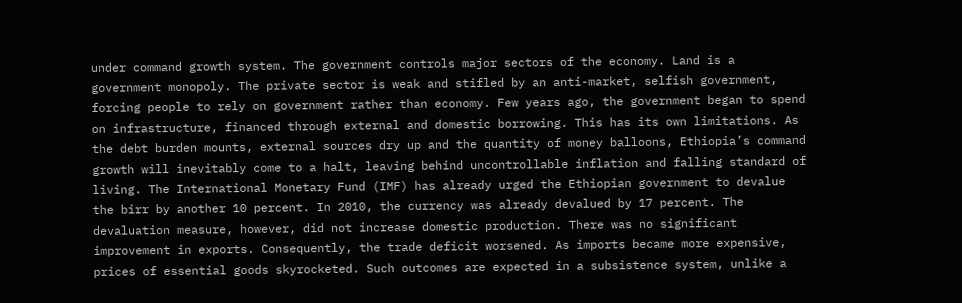under command growth system. The government controls major sectors of the economy. Land is a government monopoly. The private sector is weak and stifled by an anti-market, selfish government, forcing people to rely on government rather than economy. Few years ago, the government began to spend on infrastructure, financed through external and domestic borrowing. This has its own limitations. As the debt burden mounts, external sources dry up and the quantity of money balloons, Ethiopia’s command growth will inevitably come to a halt, leaving behind uncontrollable inflation and falling standard of living. The International Monetary Fund (IMF) has already urged the Ethiopian government to devalue the birr by another 10 percent. In 2010, the currency was already devalued by 17 percent. The devaluation measure, however, did not increase domestic production. There was no significant improvement in exports. Consequently, the trade deficit worsened. As imports became more expensive, prices of essential goods skyrocketed. Such outcomes are expected in a subsistence system, unlike a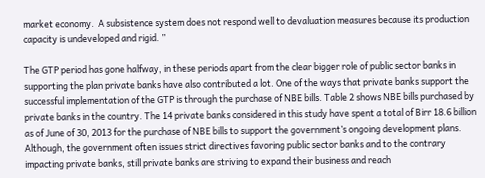market economy.  A subsistence system does not respond well to devaluation measures because its production capacity is undeveloped and rigid. ”

The GTP period has gone halfway, in these periods apart from the clear bigger role of public sector banks in supporting the plan private banks have also contributed a lot. One of the ways that private banks support the successful implementation of the GTP is through the purchase of NBE bills. Table 2 shows NBE bills purchased by private banks in the country. The 14 private banks considered in this study have spent a total of Birr 18.6 billion as of June of 30, 2013 for the purchase of NBE bills to support the government’s ongoing development plans. Although, the government often issues strict directives favoring public sector banks and to the contrary impacting private banks, still private banks are striving to expand their business and reach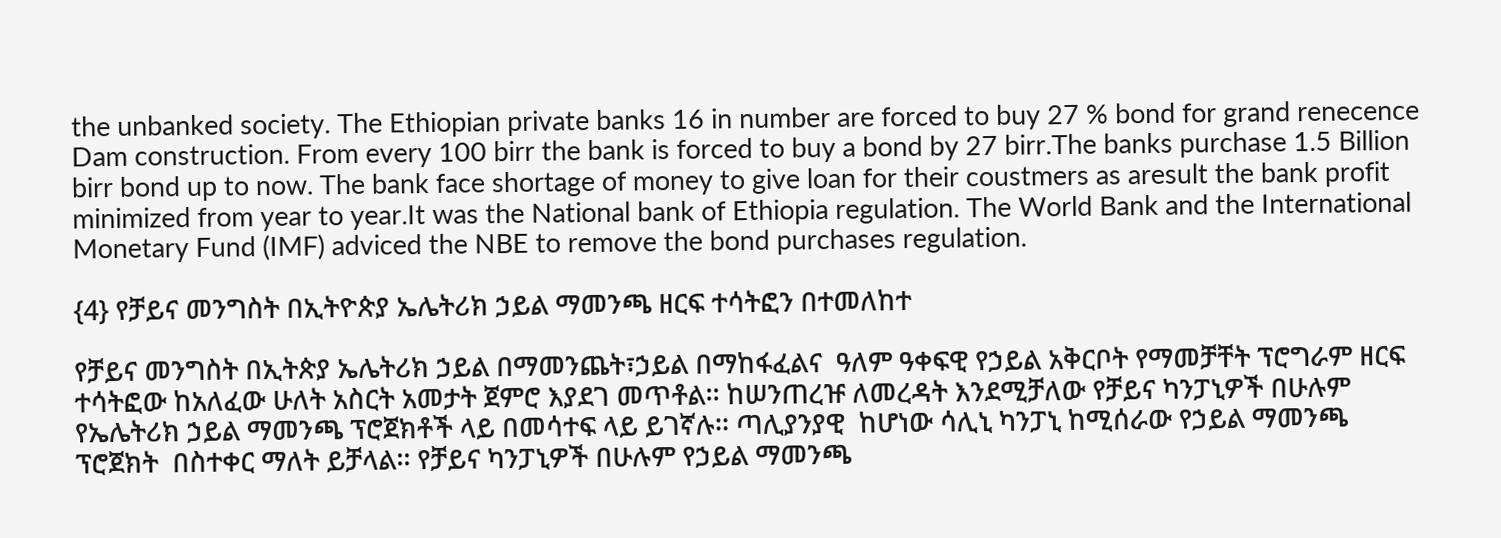the unbanked society. The Ethiopian private banks 16 in number are forced to buy 27 % bond for grand renecence Dam construction. From every 100 birr the bank is forced to buy a bond by 27 birr.The banks purchase 1.5 Billion birr bond up to now. The bank face shortage of money to give loan for their coustmers as aresult the bank profit minimized from year to year.It was the National bank of Ethiopia regulation. The World Bank and the International Monetary Fund (IMF) adviced the NBE to remove the bond purchases regulation.

{4} የቻይና መንግስት በኢትዮጵያ ኤሌትሪክ ኃይል ማመንጫ ዘርፍ ተሳትፎን በተመለከተ

የቻይና መንግስት በኢትጵያ ኤሌትሪክ ኃይል በማመንጨት፣ኃይል በማከፋፈልና  ዓለም ዓቀፍዊ የኃይል አቅርቦት የማመቻቸት ፕሮግራም ዘርፍ ተሳትፎው ከአለፈው ሁለት አስርት አመታት ጀምሮ እያደገ መጥቶል፡፡ ከሠንጠረዡ ለመረዳት እንደሚቻለው የቻይና ካንፓኒዎች በሁሉም የኤሌትሪክ ኃይል ማመንጫ ፕሮጀክቶች ላይ በመሳተፍ ላይ ይገኛሉ፡፡ ጣሊያንያዊ  ከሆነው ሳሊኒ ካንፓኒ ከሚሰራው የኃይል ማመንጫ ፕሮጀክት  በስተቀር ማለት ይቻላል፡፡ የቻይና ካንፓኒዎች በሁሉም የኃይል ማመንጫ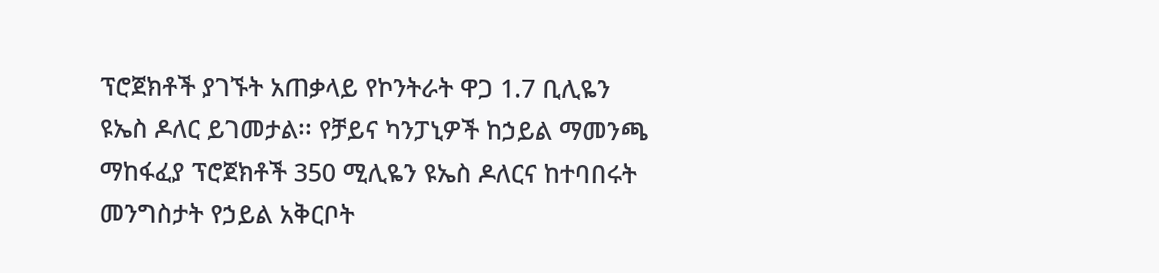ፕሮጀክቶች ያገኙት አጠቃላይ የኮንትራት ዋጋ 1.7 ቢሊዬን ዩኤስ ዶለር ይገመታል፡፡ የቻይና ካንፓኒዎች ከኃይል ማመንጫ ማከፋፈያ ፕሮጀክቶች 350 ሚሊዬን ዩኤስ ዶለርና ከተባበሩት መንግስታት የኃይል አቅርቦት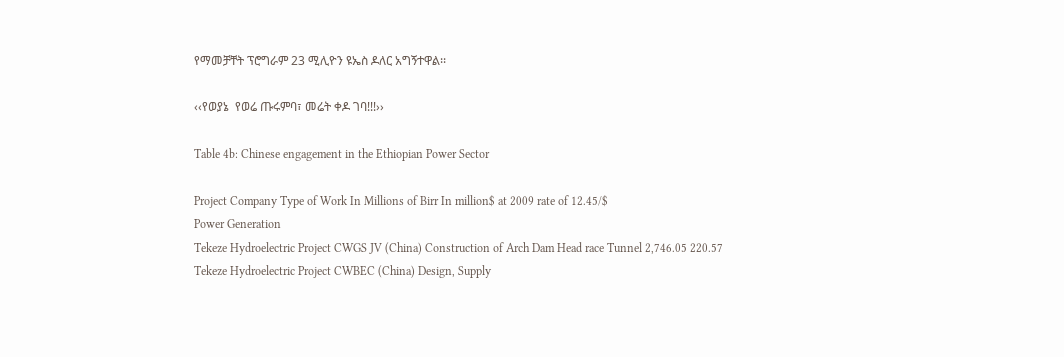የማመቻቸት ፕሮግራም 23 ሚሊዮን ዩኤስ ዶለር አግኝተዋል፡፡

‹‹የወያኔ  የወሬ ጡሩምባ፣ መሬት ቀዶ ገባ!!!››

Table 4b: Chinese engagement in the Ethiopian Power Sector

Project Company Type of Work In Millions of Birr In million$ at 2009 rate of 12.45/$
Power Generation
Tekeze Hydroelectric Project CWGS JV (China) Construction of Arch Dam Head race Tunnel 2,746.05 220.57
Tekeze Hydroelectric Project CWBEC (China) Design, Supply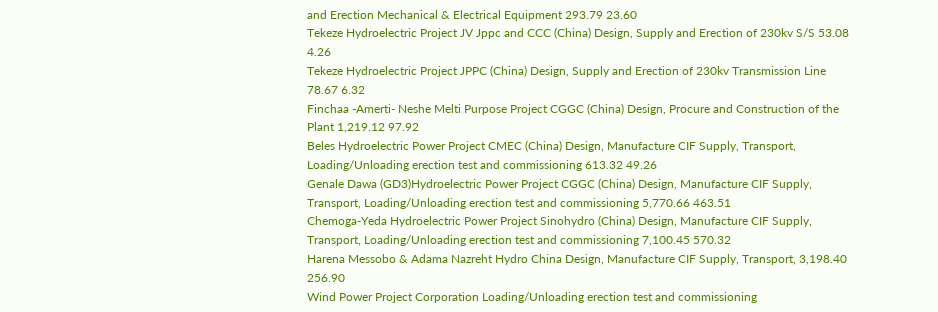and Erection Mechanical & Electrical Equipment 293.79 23.60
Tekeze Hydroelectric Project JV Jppc and CCC (China) Design, Supply and Erection of 230kv S/S 53.08 4.26
Tekeze Hydroelectric Project JPPC (China) Design, Supply and Erection of 230kv Transmission Line 78.67 6.32
Finchaa -Amerti- Neshe Melti Purpose Project CGGC (China) Design, Procure and Construction of the Plant 1,219.12 97.92
Beles Hydroelectric Power Project CMEC (China) Design, Manufacture CIF Supply, Transport, Loading/Unloading erection test and commissioning 613.32 49.26
Genale Dawa (GD3)Hydroelectric Power Project CGGC (China) Design, Manufacture CIF Supply, Transport, Loading/Unloading erection test and commissioning 5,770.66 463.51
Chemoga-Yeda Hydroelectric Power Project Sinohydro (China) Design, Manufacture CIF Supply, Transport, Loading/Unloading erection test and commissioning 7,100.45 570.32
Harena Messobo & Adama Nazreht Hydro China Design, Manufacture CIF Supply, Transport, 3,198.40 256.90
Wind Power Project Corporation Loading/Unloading erection test and commissioning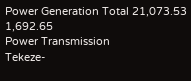Power Generation Total 21,073.53 1,692.65
Power Transmission
Tekeze-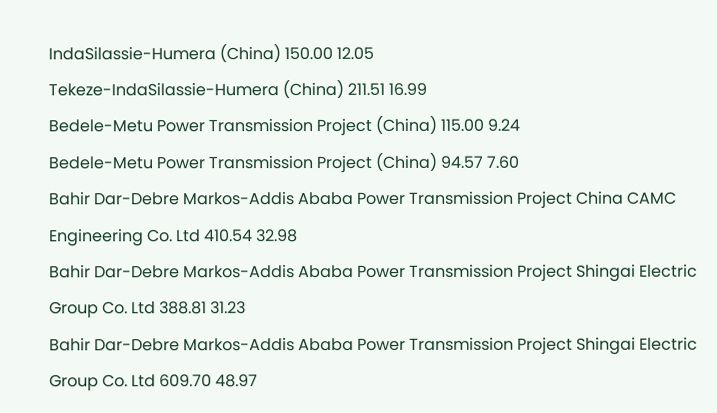IndaSilassie-Humera (China) 150.00 12.05
Tekeze-IndaSilassie-Humera (China) 211.51 16.99
Bedele-Metu Power Transmission Project (China) 115.00 9.24
Bedele-Metu Power Transmission Project (China) 94.57 7.60
Bahir Dar-Debre Markos-Addis Ababa Power Transmission Project China CAMC Engineering Co. Ltd 410.54 32.98
Bahir Dar-Debre Markos-Addis Ababa Power Transmission Project Shingai Electric Group Co. Ltd 388.81 31.23
Bahir Dar-Debre Markos-Addis Ababa Power Transmission Project Shingai Electric Group Co. Ltd 609.70 48.97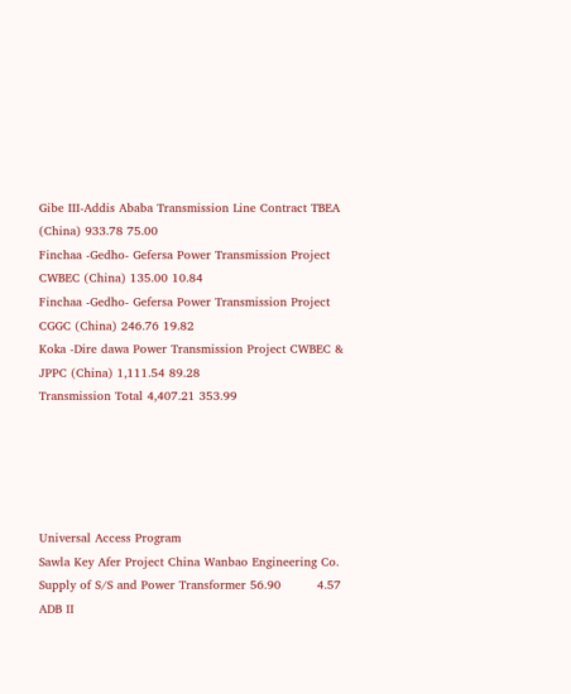Gibe III-Addis Ababa Transmission Line Contract TBEA (China) 933.78 75.00
Finchaa -Gedho- Gefersa Power Transmission Project CWBEC (China) 135.00 10.84
Finchaa -Gedho- Gefersa Power Transmission Project CGGC (China) 246.76 19.82
Koka -Dire dawa Power Transmission Project CWBEC & JPPC (China) 1,111.54 89.28
Transmission Total 4,407.21 353.99





Universal Access Program
Sawla Key Afer Project China Wanbao Engineering Co. Supply of S/S and Power Transformer 56.90         4.57
ADB II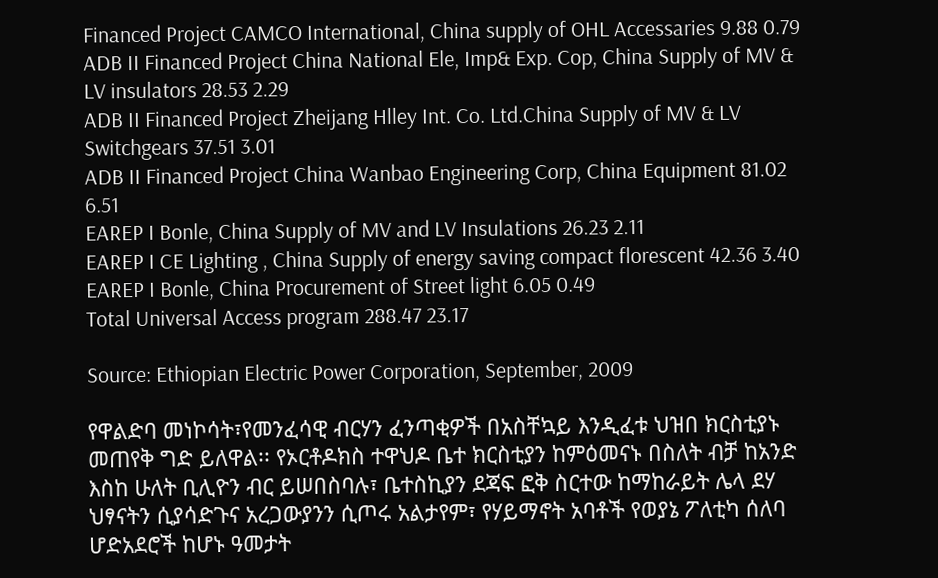Financed Project CAMCO International, China supply of OHL Accessaries 9.88 0.79
ADB II Financed Project China National Ele, Imp& Exp. Cop, China Supply of MV & LV insulators 28.53 2.29
ADB II Financed Project Zheijang Hlley Int. Co. Ltd.China Supply of MV & LV Switchgears 37.51 3.01
ADB II Financed Project China Wanbao Engineering Corp, China Equipment 81.02 6.51
EAREP I Bonle, China Supply of MV and LV Insulations 26.23 2.11
EAREP I CE Lighting , China Supply of energy saving compact florescent 42.36 3.40
EAREP I Bonle, China Procurement of Street light 6.05 0.49
Total Universal Access program 288.47 23.17

Source: Ethiopian Electric Power Corporation, September, 2009

የዋልድባ መነኮሳት፣የመንፈሳዊ ብርሃን ፈንጣቂዎች በአስቸኳይ እንዲፈቱ ህዝበ ክርስቲያኑ መጠየቅ ግድ ይለዋል፡፡ የኦርቶዶክስ ተዋህዶ ቤተ ክርስቲያን ከምዕመናኑ በስለት ብቻ ከአንድ እስከ ሁለት ቢሊዮን ብር ይሠበስባሉ፣ ቤተስኪያን ደጃፍ ፎቅ ስርተው ከማከራይት ሌላ ደሃ ህፃናትን ሲያሳድጉና አረጋውያንን ሲጦሩ አልታየም፣ የሃይማኖት አባቶች የወያኔ ፖለቲካ ሰለባ ሆድአደሮች ከሆኑ ዓመታት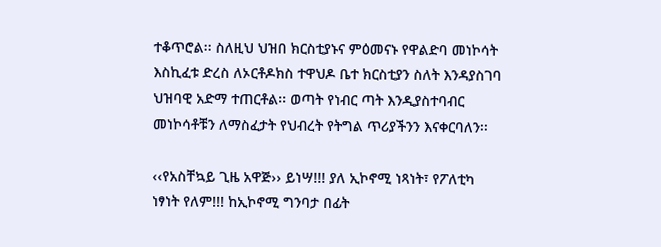ተቆጥሮል፡፡ ስለዚህ ህዝበ ክርስቲያኑና ምዕመናኑ የዋልድባ መነኮሳት እስኪፈቱ ድረስ ለኦርቶዶክስ ተዋህዶ ቤተ ክርስቲያን ስለት እንዳያስገባ ህዝባዊ አድማ ተጠርቶል፡፡ ወጣት የነብር ጣት እንዲያስተባብር መነኮሳቶቹን ለማስፈታት የህብረት የትግል ጥሪያችንን እናቀርባለን፡፡

‹‹የአስቸኳይ ጊዜ አዋጅ›› ይነሣ!!! ያለ ኢኮኖሚ ነጻነት፣ የፖለቲካ ነፃነት የለም!!! ከኢኮኖሚ ግንባታ በፊት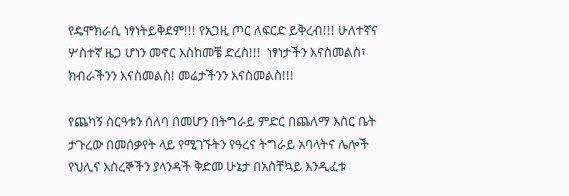የዴሞክራሲ ነፃነትይቅደም!!! የአጋዚ ጦር ለፍርድ ይቅረብ!!! ሁለተኛና ሦስተኛ ዜጋ ሆነን መኖር እስከመቼ ድረስ!!!  ነፃነታችን እናስመልስ፣ ክብራችንን እናስመልስ! መሬታችንን እናስመልስ!!!

የጨካኝ ስርዓቱን ሰለባ በመሆን በትግራይ ምድር በጨለማ እስር ቤት ታጉረው በመሰቃየት ላይ የሚገኙትን የዓረና ትግራይ አባላትና ሌሎች የህሊና እስረኞችን ያላንዳች ቅድመ ሁኔታ በአስቸኳይ እንዲፈቱ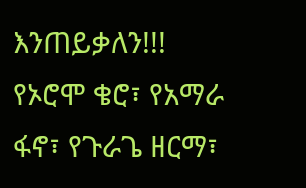እንጠይቃለን!!! የኦሮሞ ቄሮ፣ የአማራ ፋኖ፣ የጉራጌ ዘርማ፣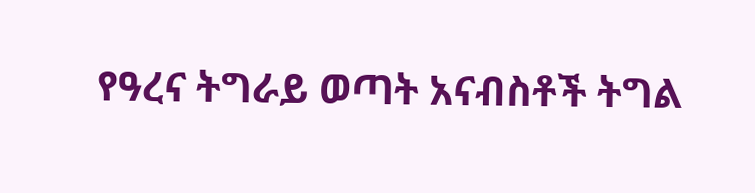የዓረና ትግራይ ወጣት አናብስቶች ትግል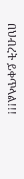በህብረት ይቀጥላል!!!